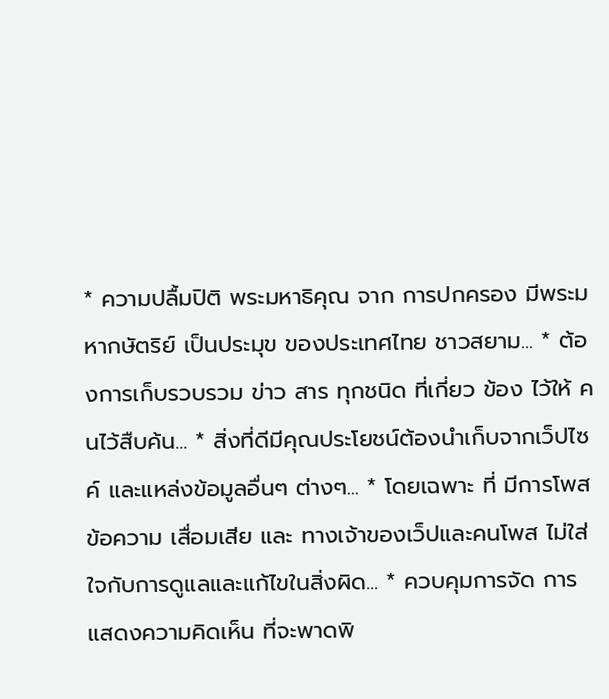* ความปลื้มปิติ พระมหาธิคุณ จาก การปกครอง มีพระมหากษัตริย์ เป็นประมุข ของประเทศไทย ชาวสยาม... * ต้องการเก็บรวบรวม ข่าว สาร ทุกชนิด ที่เกี่ยว ข้อง ไว้ให้ คนไว้สืบค้น... * สิ่งที่ดีมีคุณประโยชน์ต้องนำเก็บจากเว็ปไซค์ และแหล่งข้อมูลอื่นๆ ต่างๆ... * โดยเฉพาะ ที่ มีการโพส ข้อความ เสื่อมเสีย และ ทางเจ้าของเว็ปและคนโพส ไม่ใส่ใจกับการดูแลและแก้ไขในสิ่งผิด... * ควบคุมการจัด การแสดงความคิดเห็น ที่จะพาดพิ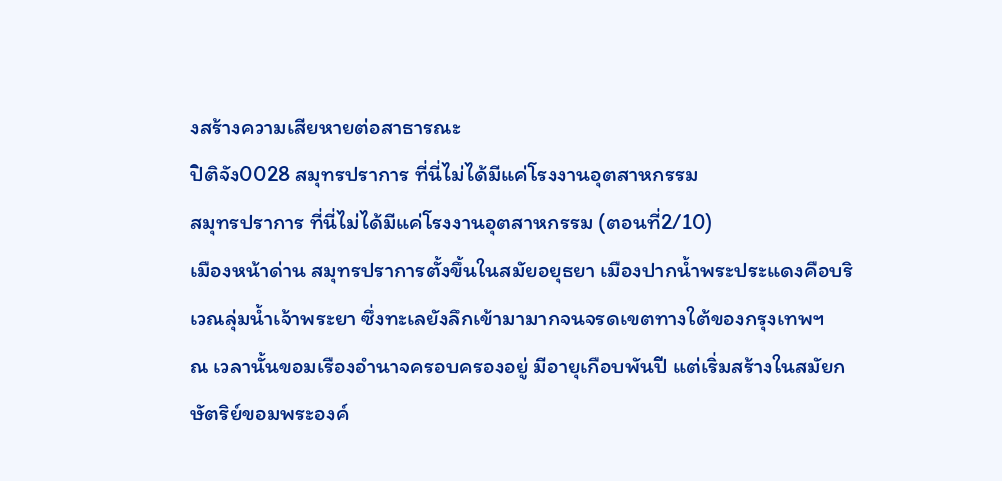งสร้างความเสียหายต่อสาธารณะ
ปิติจัง0028 สมุทรปราการ ที่นี่ไม่ได้มีแค่โรงงานอุตสาหกรรม
สมุทรปราการ ที่นี่ไม่ได้มีแค่โรงงานอุตสาหกรรม (ตอนที่2/10)
เมืองหน้าด่าน สมุทรปราการตั้งขึ้นในสมัยอยุธยา เมืองปากน้ำพระประแดงคือบริเวณลุ่มน้ำเจ้าพระยา ซึ่งทะเลยังลึกเข้ามามากจนจรดเขตทางใต้ของกรุงเทพฯ
ณ เวลานั้นขอมเรืองอำนาจครอบครองอยู่ มีอายุเกือบพันปี แต่เริ่มสร้างในสมัยกษัตริย์ขอมพระองค์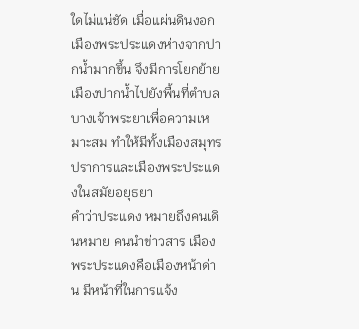ใดไม่แน่ชัด เมื่อแผ่นดินงอก เมืองพระประแดงห่างจากปากน้ำมากขึ้น จึงมีการโยกย้ายเมืองปากน้ำไปยังพื้นที่ตำบลบางเจ้าพระยาเพื่อความเหมาะสม ทำให้มีทั้งเมืองสมุทรปราการและเมืองพระประแดงในสมัยอยุธยา
คำว่าประแดง หมายถึงคนเดินหมาย คนนำข่าวสาร เมือง พระประแดงคือเมืองหน้าด่าน มีหน้าที่ในการแจ้ง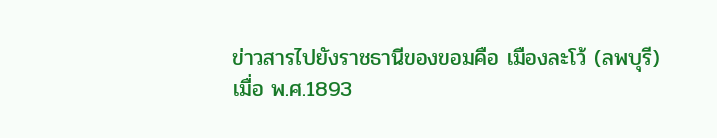ข่าวสารไปยังราชธานีของขอมคือ เมืองละโว้ (ลพบุรี)
เมื่อ พ.ศ.1893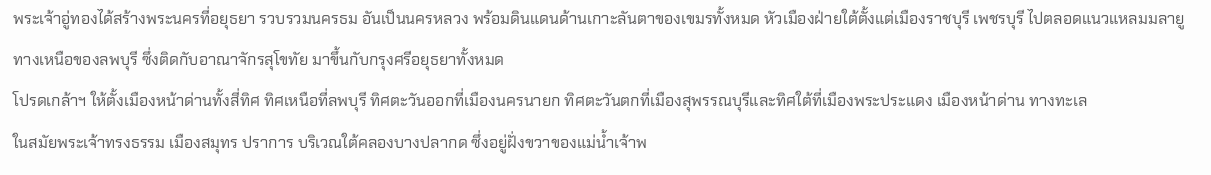พระเจ้าอู่ทองได้สร้างพระนครที่อยุธยา รวบรวมนครธม อันเป็นนครหลวง พร้อมดินแดนด้านเกาะลันตาของเขมรทั้งหมด หัวเมืองฝ่ายใต้ตั้งแต่เมืองราชบุรี เพชรบุรี ไปตลอดแนวแหลมมลายู ทางเหนือของลพบุรี ซึ่งติดกับอาณาจักรสุโขทัย มาขึ้นกับกรุงศรีอยุธยาทั้งหมด
โปรดเกล้าฯ ให้ตั้งเมืองหน้าด่านทั้งสี่ทิศ ทิศเหนือที่ลพบุรี ทิศตะวันออกที่เมืองนครนายก ทิศตะวันตกที่เมืองสุพรรณบุรีและทิศใต้ที่เมืองพระประแดง เมืองหน้าด่าน ทางทะเล
ในสมัยพระเจ้าทรงธรรม เมืองสมุทร ปราการ บริเวณใต้คลองบางปลากด ซึ่งอยู่ฝั่งขวาของแม่น้ำเจ้าพ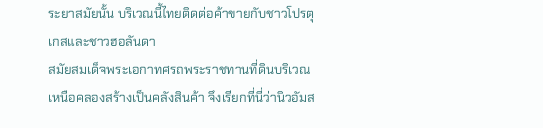ระยาสมัยนั้น บริเวณนี้ไทยติดต่อค้าขายกับชาวโปรตุเกสและชาวฮอลันดา
สมัยสมเด็จพระเอกาทศรถพระราชทานที่ดินบริเวณเหนือคลองสร้างเป็นคลังสินค้า จึงเรียกที่นี่ว่านิวอัมส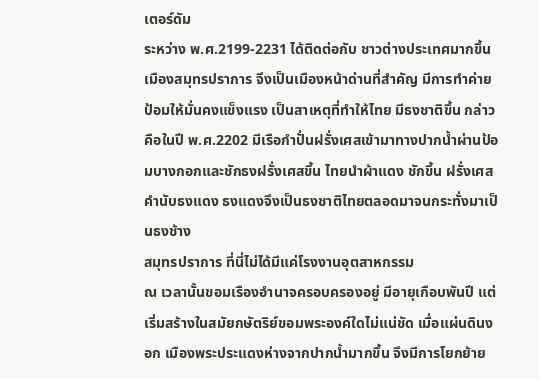เตอร์ดัม
ระหว่าง พ.ศ.2199-2231 ได้ติดต่อกับ ชาวต่างประเทศมากขึ้น เมืองสมุทรปราการ จึงเป็นเมืองหน้าด่านที่สำคัญ มีการทำค่ายป้อมให้มั่นคงแข็งแรง เป็นสาเหตุที่ทำให้ไทย มีธงชาติขึ้น กล่าวคือในปี พ.ศ.2202 มีเรือกำปั่นฝรั่งเศสเข้ามาทางปากน้ำผ่านป้อมบางกอกและชักธงฝรั่งเศสขึ้น ไทยนำผ้าแดง ชักขึ้น ฝรั่งเศสคำนับธงแดง ธงแดงจึงเป็นธงชาติไทยตลอดมาจนกระทั่งมาเป็นธงช้าง
สมุทรปราการ ที่นี่ไม่ได้มีแค่โรงงานอุตสาหกรรม
ณ เวลานั้นขอมเรืองอำนาจครอบครองอยู่ มีอายุเกือบพันปี แต่เริ่มสร้างในสมัยกษัตริย์ขอมพระองค์ใดไม่แน่ชัด เมื่อแผ่นดินงอก เมืองพระประแดงห่างจากปากน้ำมากขึ้น จึงมีการโยกย้าย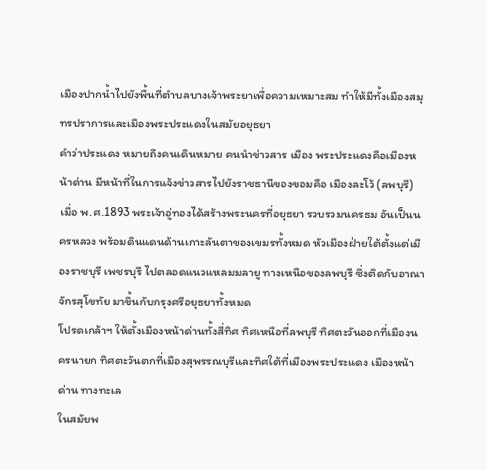เมืองปากน้ำไปยังพื้นที่ตำบลบางเจ้าพระยาเพื่อความเหมาะสม ทำให้มีทั้งเมืองสมุทรปราการและเมืองพระประแดงในสมัยอยุธยา
คำว่าประแดง หมายถึงคนเดินหมาย คนนำข่าวสาร เมือง พระประแดงคือเมืองหน้าด่าน มีหน้าที่ในการแจ้งข่าวสารไปยังราชธานีของขอมคือ เมืองละโว้ (ลพบุรี)
เมื่อ พ.ศ.1893 พระเจ้าอู่ทองได้สร้างพระนครที่อยุธยา รวบรวมนครธม อันเป็นนครหลวง พร้อมดินแดนด้านเกาะลันตาของเขมรทั้งหมด หัวเมืองฝ่ายใต้ตั้งแต่เมืองราชบุรี เพชรบุรี ไปตลอดแนวแหลมมลายู ทางเหนือของลพบุรี ซึ่งติดกับอาณาจักรสุโขทัย มาขึ้นกับกรุงศรีอยุธยาทั้งหมด
โปรดเกล้าฯ ให้ตั้งเมืองหน้าด่านทั้งสี่ทิศ ทิศเหนือที่ลพบุรี ทิศตะวันออกที่เมืองนครนายก ทิศตะวันตกที่เมืองสุพรรณบุรีและทิศใต้ที่เมืองพระประแดง เมืองหน้าด่าน ทางทะเล
ในสมัยพ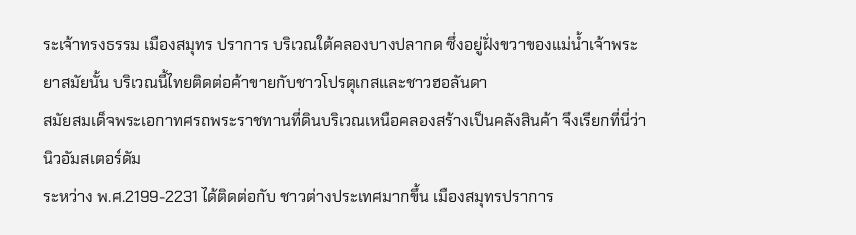ระเจ้าทรงธรรม เมืองสมุทร ปราการ บริเวณใต้คลองบางปลากด ซึ่งอยู่ฝั่งขวาของแม่น้ำเจ้าพระยาสมัยนั้น บริเวณนี้ไทยติดต่อค้าขายกับชาวโปรตุเกสและชาวฮอลันดา
สมัยสมเด็จพระเอกาทศรถพระราชทานที่ดินบริเวณเหนือคลองสร้างเป็นคลังสินค้า จึงเรียกที่นี่ว่านิวอัมสเตอร์ดัม
ระหว่าง พ.ศ.2199-2231 ได้ติดต่อกับ ชาวต่างประเทศมากขึ้น เมืองสมุทรปราการ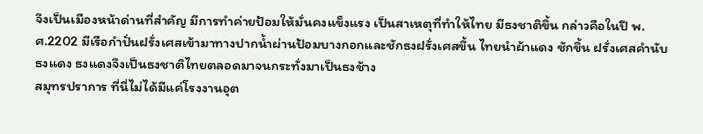จึงเป็นเมืองหน้าด่านที่สำคัญ มีการทำค่ายป้อมให้มั่นคงแข็งแรง เป็นสาเหตุที่ทำให้ไทย มีธงชาติขึ้น กล่าวคือในปี พ.ศ.2202 มีเรือกำปั่นฝรั่งเศสเข้ามาทางปากน้ำผ่านป้อมบางกอกและชักธงฝรั่งเศสขึ้น ไทยนำผ้าแดง ชักขึ้น ฝรั่งเศสคำนับธงแดง ธงแดงจึงเป็นธงชาติไทยตลอดมาจนกระทั่งมาเป็นธงช้าง
สมุทรปราการ ที่นี่ไม่ได้มีแค่โรงงานอุต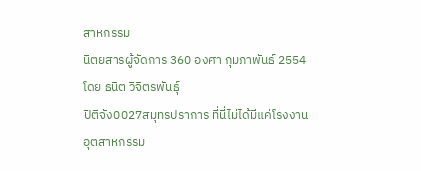สาหกรรม
นิตยสารผู้จัดการ 360 องศา กุมภาพันธ์ 2554
โดย ธนิต วิจิตรพันธุ์
ปิติจัง0027สมุทรปราการ ที่นี่ไม่ได้มีแค่โรงงานอุตสาหกรรม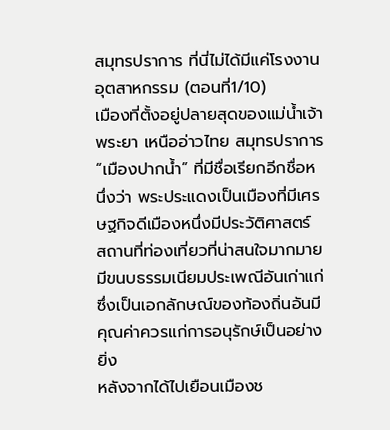สมุทรปราการ ที่นี่ไม่ได้มีแค่โรงงานอุตสาหกรรม (ตอนที่1/10)
เมืองที่ตั้งอยู่ปลายสุดของแม่น้ำเจ้าพระยา เหนืออ่าวไทย สมุทรปราการ “เมืองปากน้ำ” ที่มีชื่อเรียกอีกชื่อหนึ่งว่า พระประแดงเป็นเมืองที่มีเศรษฐกิจดีเมืองหนึ่งมีประวัติศาสตร์ สถานที่ท่องเที่ยวที่น่าสนใจมากมาย มีขนบธรรมเนียมประเพณีอันเก่าแก่ ซึ่งเป็นเอกลักษณ์ของท้องถิ่นอันมีคุณค่าควรแก่การอนุรักษ์เป็นอย่างยิ่ง
หลังจากได้ไปเยือนเมืองช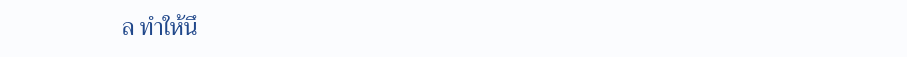ล ทำให้นึ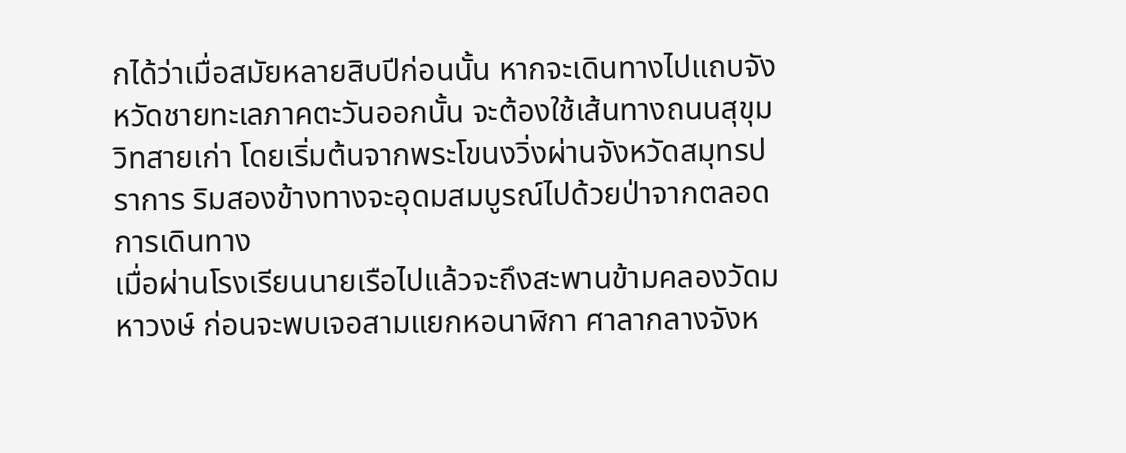กได้ว่าเมื่อสมัยหลายสิบปีก่อนนั้น หากจะเดินทางไปแถบจังหวัดชายทะเลภาคตะวันออกนั้น จะต้องใช้เส้นทางถนนสุขุมวิทสายเก่า โดยเริ่มต้นจากพระโขนงวิ่งผ่านจังหวัดสมุทรปราการ ริมสองข้างทางจะอุดมสมบูรณ์ไปด้วยป่าจากตลอดการเดินทาง
เมื่อผ่านโรงเรียนนายเรือไปแล้วจะถึงสะพานข้ามคลองวัดมหาวงษ์ ก่อนจะพบเจอสามแยกหอนาฬิกา ศาลากลางจังห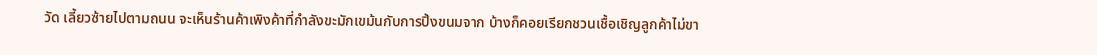วัด เลี้ยวซ้ายไปตามถนน จะเห็นร้านค้าเพิงค้าที่กำลังขะมักเขม้นกับการปิ้งขนมจาก บ้างก็คอยเรียกชวนเชื้อเชิญลูกค้าไม่ขา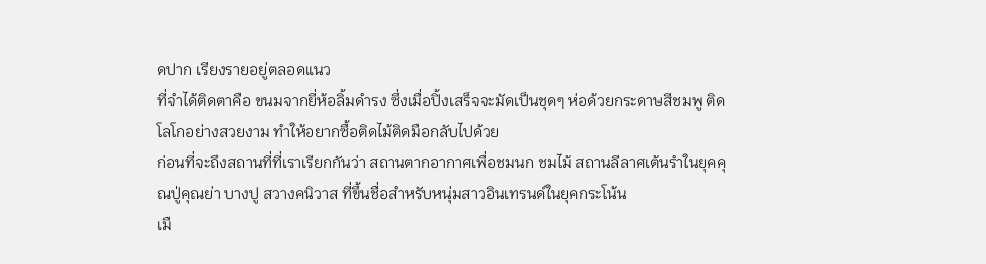ดปาก เรียงรายอยู่ตลอดแนว
ที่จำได้ติดตาคือ ขนมจากยี่ห้อลิ้มดำรง ซึ่งเมื่อปิ้งเสร็จจะมัดเป็นชุดๆ ห่อด้วยกระดาษสีชมพู ติดโลโกอย่างสวยงาม ทำให้อยากซื้อติดไม้ติดมือกลับไปด้วย
ก่อนที่จะถึงสถานที่ที่เราเรียกกันว่า สถานตากอากาศเพื่อชมนก ชมไม้ สถานลีลาศเต้นรำในยุคคุณปู่คุณย่า บางปู สวางคนิวาส ที่ขึ้นชื่อสำหรับหนุ่มสาวอินเทรนด์ในยุคกระโน้น
เมื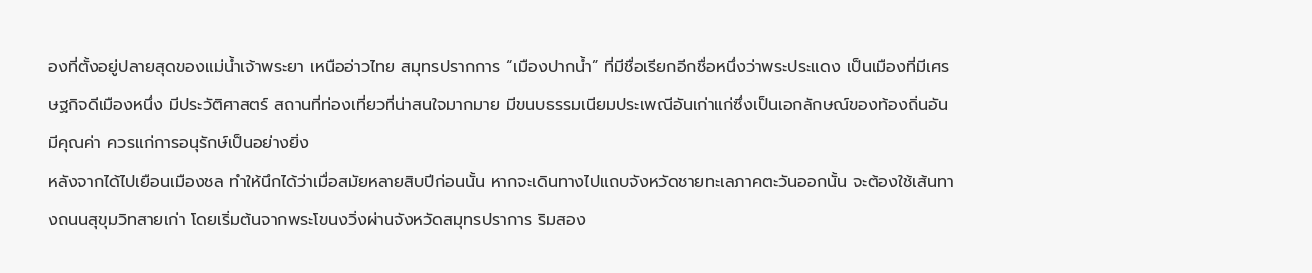องที่ตั้งอยู่ปลายสุดของแม่น้ำเจ้าพระยา เหนืออ่าวไทย สมุทรปรากการ “เมืองปากน้ำ” ที่มีชื่อเรียกอีกชื่อหนึ่งว่าพระประแดง เป็นเมืองที่มีเศรษฐกิจดีเมืองหนึ่ง มีประวัติศาสตร์ สถานที่ท่องเที่ยวที่น่าสนใจมากมาย มีขนบธรรมเนียมประเพณีอันเก่าแก่ซึ่งเป็นเอกลักษณ์ของท้องถิ่นอันมีคุณค่า ควรแก่การอนุรักษ์เป็นอย่างยิ่ง
หลังจากได้ไปเยือนเมืองชล ทำให้นึกได้ว่าเมื่อสมัยหลายสิบปีก่อนนั้น หากจะเดินทางไปแถบจังหวัดชายทะเลภาคตะวันออกนั้น จะต้องใช้เส้นทางถนนสุขุมวิทสายเก่า โดยเริ่มต้นจากพระโขนงวิ่งผ่านจังหวัดสมุทรปราการ ริมสอง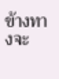ข้างทางจะ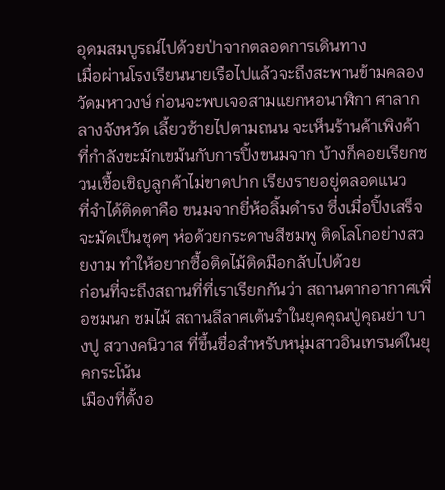อุดมสมบูรณ์ไปด้วยป่าจากตลอดการเดินทาง
เมื่อผ่านโรงเรียนนายเรือไปแล้วจะถึงสะพานข้ามคลองวัดมหาวงษ์ ก่อนจะพบเจอสามแยกหอนาฬิกา ศาลากลางจังหวัด เลี้ยวซ้ายไปตามถนน จะเห็นร้านค้าเพิงค้าที่กำลังขะมักเขม้นกับการปิ้งขนมจาก บ้างก็คอยเรียกชวนเชื้อเชิญลูกค้าไม่ขาดปาก เรียงรายอยู่ตลอดแนว
ที่จำได้ติดตาคือ ขนมจากยี่ห้อลิ้มดำรง ซึ่งเมื่อปิ้งเสร็จจะมัดเป็นชุดๆ ห่อด้วยกระดาษสีชมพู ติดโลโกอย่างสวยงาม ทำให้อยากซื้อติดไม้ติดมือกลับไปด้วย
ก่อนที่จะถึงสถานที่ที่เราเรียกกันว่า สถานตากอากาศเพื่อชมนก ชมไม้ สถานลีลาศเต้นรำในยุคคุณปู่คุณย่า บางปู สวางคนิวาส ที่ขึ้นชื่อสำหรับหนุ่มสาวอินเทรนด์ในยุคกระโน้น
เมืองที่ตั้งอ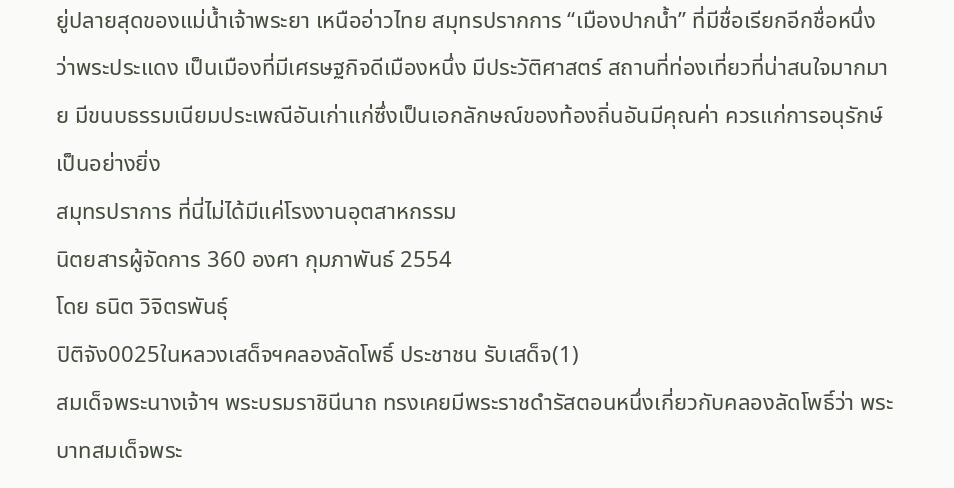ยู่ปลายสุดของแม่น้ำเจ้าพระยา เหนืออ่าวไทย สมุทรปรากการ “เมืองปากน้ำ” ที่มีชื่อเรียกอีกชื่อหนึ่งว่าพระประแดง เป็นเมืองที่มีเศรษฐกิจดีเมืองหนึ่ง มีประวัติศาสตร์ สถานที่ท่องเที่ยวที่น่าสนใจมากมาย มีขนบธรรมเนียมประเพณีอันเก่าแก่ซึ่งเป็นเอกลักษณ์ของท้องถิ่นอันมีคุณค่า ควรแก่การอนุรักษ์เป็นอย่างยิ่ง
สมุทรปราการ ที่นี่ไม่ได้มีแค่โรงงานอุตสาหกรรม
นิตยสารผู้จัดการ 360 องศา กุมภาพันธ์ 2554
โดย ธนิต วิจิตรพันธุ์
ปิติจัง0025ในหลวงเสด็จฯคลองลัดโพธิ์ ประชาชน รับเสด็จ(1)
สมเด็จพระนางเจ้าฯ พระบรมราชินีนาถ ทรงเคยมีพระราชดำรัสตอนหนึ่งเกี่ยวกับคลองลัดโพธิ์ว่า พระบาทสมเด็จพระ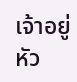เจ้าอยู่หัว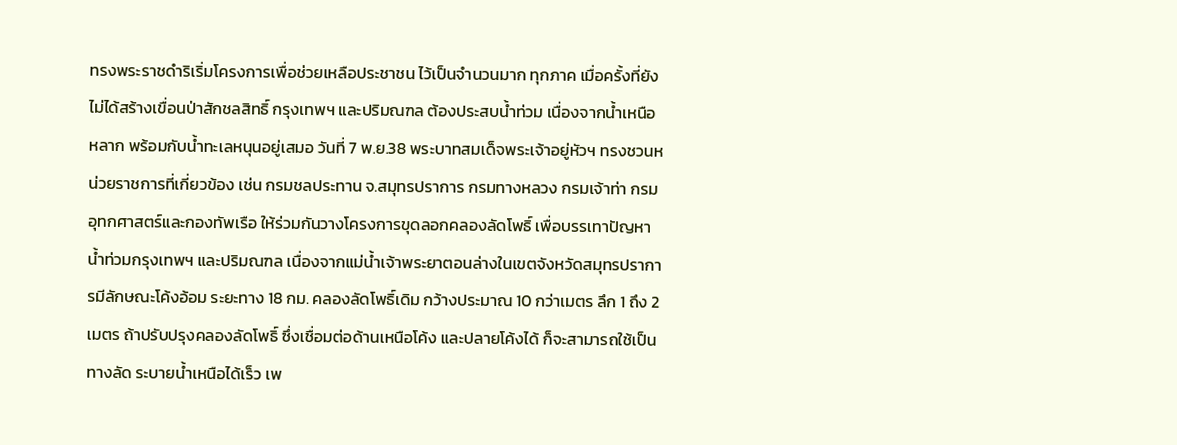ทรงพระราชดำริเริ่มโครงการเพื่อช่วยเหลือประชาชน ไว้เป็นจำนวนมาก ทุกภาค เมื่อครั้งที่ยังไม่ได้สร้างเขื่อนป่าสักชลสิทธิ์ กรุงเทพฯ และปริมณฑล ต้องประสบน้ำท่วม เนื่องจากน้ำเหนือหลาก พร้อมกับน้ำทะเลหนุนอยู่เสมอ วันที่ 7 พ.ย.38 พระบาทสมเด็จพระเจ้าอยู่หัวฯ ทรงชวนหน่วยราชการที่เกี่ยวข้อง เช่น กรมชลประทาน จ.สมุทรปราการ กรมทางหลวง กรมเจ้าท่า กรมอุทกศาสตร์และกองทัพเรือ ให้ร่วมกันวางโครงการขุดลอกคลองลัดโพธิ์ เพื่อบรรเทาปัญหาน้ำท่วมกรุงเทพฯ และปริมณฑล เนื่องจากแม่น้ำเจ้าพระยาตอนล่างในเขตจังหวัดสมุทรปราการมีลักษณะโค้งอ้อม ระยะทาง 18 กม. คลองลัดโพธิ์เดิม กว้างประมาณ 10 กว่าเมตร ลึก 1 ถึง 2 เมตร ถ้าปรับปรุงคลองลัดโพธิ์ ซึ่งเชื่อมต่อด้านเหนือโค้ง และปลายโค้งได้ ก็จะสามารถใช้เป็นทางลัด ระบายน้ำเหนือได้เร็ว เพ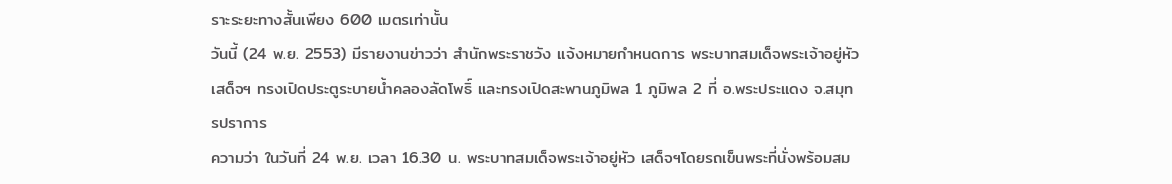ราะระยะทางสั้นเพียง 600 เมตรเท่านั้น
วันนี้ (24 พ.ย. 2553) มีรายงานข่าวว่า สำนักพระราชวัง แจ้งหมายกำหนดการ พระบาทสมเด็จพระเจ้าอยู่หัว เสด็จฯ ทรงเปิดประตูระบายน้ำคลองลัดโพธิ์ และทรงเปิดสะพานภูมิพล 1 ภูมิพล 2 ที่ อ.พระประแดง จ.สมุทรปราการ
ความว่า ในวันที่ 24 พ.ย. เวลา 16.30 น. พระบาทสมเด็จพระเจ้าอยู่หัว เสด็จฯโดยรถเข็นพระที่นั่งพร้อมสม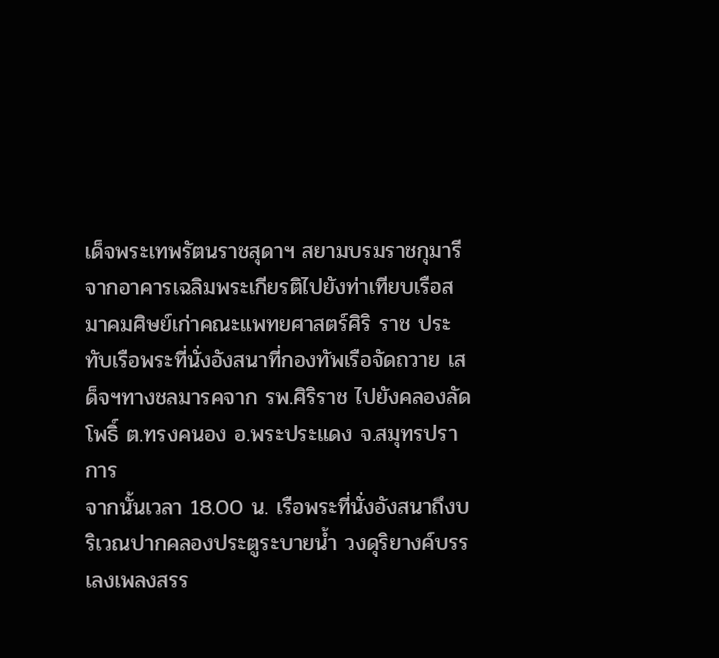เด็จพระเทพรัตนราชสุดาฯ สยามบรมราชกุมารี จากอาคารเฉลิมพระเกียรติไปยังท่าเทียบเรือสมาคมศิษย์เก่าคณะแพทยศาสตร์ศิริ ราช ประทับเรือพระที่นั่งอังสนาที่กองทัพเรือจัดถวาย เสด็จฯทางชลมารคจาก รพ.ศิริราช ไปยังคลองลัดโพธิ์ ต.ทรงคนอง อ.พระประแดง จ.สมุทรปราการ
จากนั้นเวลา 18.00 น. เรือพระที่นั่งอังสนาถึงบริเวณปากคลองประตูระบายน้ำ วงดุริยางค์บรรเลงเพลงสรร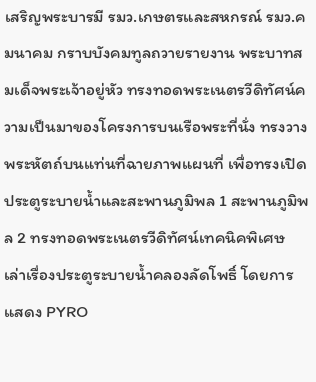เสริญพระบารมี รมว.เกษตรและสหกรณ์ รมว.คมนาคม กราบบังคมทูลถวายรายงาน พระบาทสมเด็จพระเจ้าอยู่หัว ทรงทอดพระเนตรวีดิทัศน์ความเป็นมาของโครงการบนเรือพระที่นั่ง ทรงวางพระหัตถ์บนแท่นที่ฉายภาพแผนที่ เพื่อทรงเปิดประตูระบายน้ำและสะพานภูมิพล 1 สะพานภูมิพล 2 ทรงทอดพระเนตรวีดิทัศน์เทคนิคพิเศษ เล่าเรื่องประตูระบายน้ำคลองลัดโพธิ์ โดยการแสดง PYRO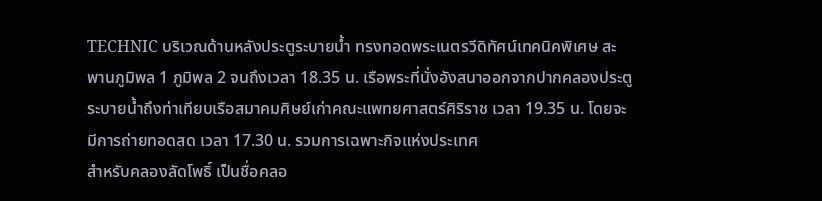TECHNIC บริเวณด้านหลังประตูระบายน้ำ ทรงทอดพระเนตรวีดิทัศน์เทคนิคพิเศษ สะพานภูมิพล 1 ภูมิพล 2 จนถึงเวลา 18.35 น. เรือพระที่นั่งอังสนาออกจากปากคลองประตูระบายน้ำถึงท่าเทียบเรือสมาคมศิษย์เก่าคณะแพทยศาสตร์ศิริราช เวลา 19.35 น. โดยจะมีการถ่ายทอดสด เวลา 17.30 น. รวมการเฉพาะกิจแห่งประเทศ
สำหรับคลองลัดโพธิ์ เป็นชื่อคลอ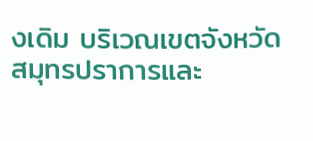งเดิม บริเวณเขตจังหวัดสมุทรปราการและ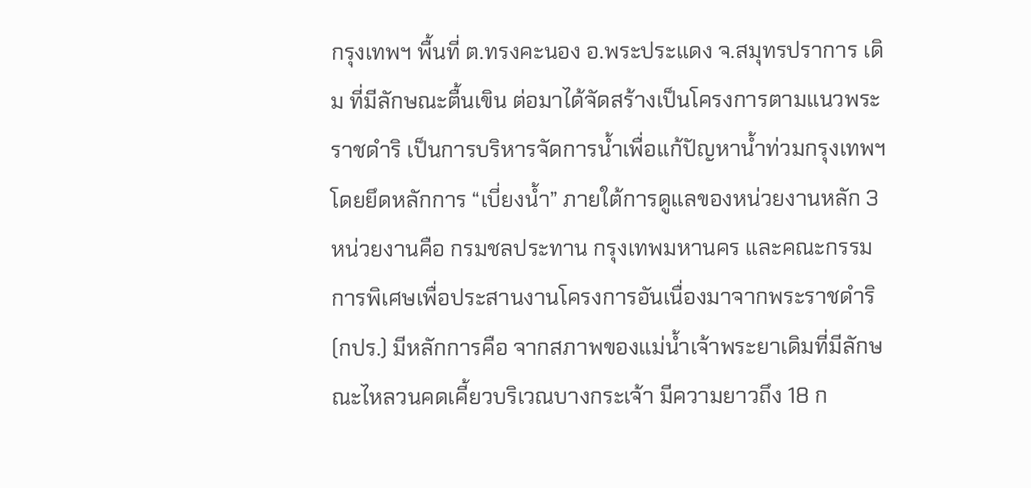กรุงเทพฯ พื้นที่ ต.ทรงคะนอง อ.พระประแดง จ.สมุทรปราการ เดิม ที่มีลักษณะตื้นเขิน ต่อมาได้จัดสร้างเป็นโครงการตามแนวพระราชดำริ เป็นการบริหารจัดการน้ำเพื่อแก้ปัญหาน้ำท่วมกรุงเทพฯ โดยยึดหลักการ “เบี่ยงน้ำ” ภายใต้การดูแลของหน่วยงานหลัก 3 หน่วยงานคือ กรมชลประทาน กรุงเทพมหานคร และคณะกรรมการพิเศษเพื่อประสานงานโครงการอันเนื่องมาจากพระราชดำริ (กปร.) มีหลักการคือ จากสภาพของแม่น้ำเจ้าพระยาเดิมที่มีลักษณะไหลวนคดเคี้ยวบริเวณบางกระเจ้า มีความยาวถึง 18 ก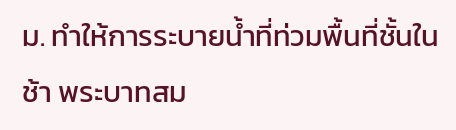ม. ทำให้การระบายน้ำที่ท่วมพื้นที่ชั้นในช้า พระบาทสม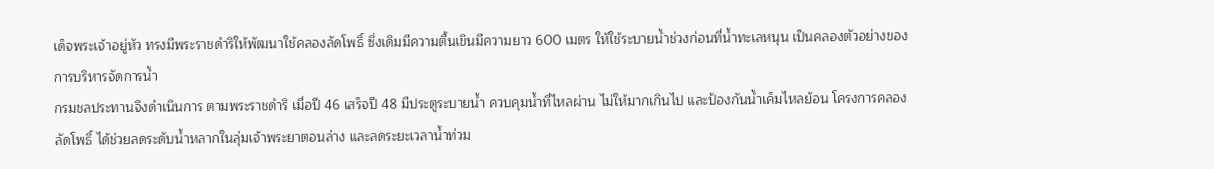เด็จพระเจ้าอยู่หัว ทรงมีพระราชดำริให้พัฒนาใช้คลองลัดโพธิ์ ซึ่งเดิมมีความตื้นเขินมีความยาว 600 เมตร ให้ใช้ระบายน้ำช่วงก่อนที่น้ำทะเลหนุน เป็นคลองตัวอย่างของการบริหารจัดการน้ำ
กรมชลประทานจึงดำเนินการ ตามพระราชดำริ เมื่อปี 46 เสร็จปี 48 มีประตูระบายน้ำ ควบคุมน้ำที่ไหลผ่าน ไม่ให้มากเกินไป และป้องกันน้ำเค็มไหลย้อน โครงการคลองลัดโพธิ์ ได้ช่วยลดระดับน้ำหลากในลุ่มเจ้าพระยาตอนล่าง และลดระยะเวลาน้ำท่วม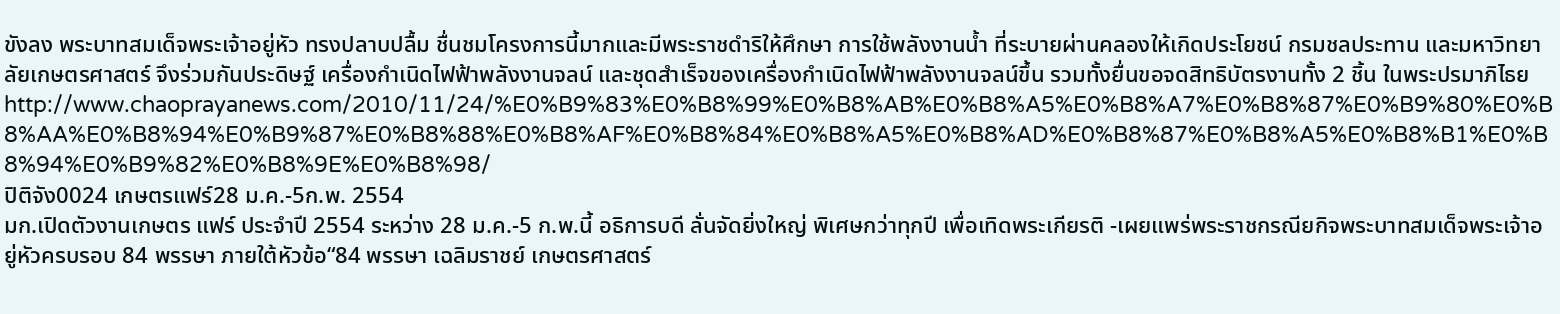ขังลง พระบาทสมเด็จพระเจ้าอยู่หัว ทรงปลาบปลื้ม ชื่นชมโครงการนี้มากและมีพระราชดำริให้ศึกษา การใช้พลังงานน้ำ ที่ระบายผ่านคลองให้เกิดประโยชน์ กรมชลประทาน และมหาวิทยาลัยเกษตรศาสตร์ จึงร่วมกันประดิษฐ์ เครื่องกำเนิดไฟฟ้าพลังงานจลน์ และชุดสำเร็จของเครื่องกำเนิดไฟฟ้าพลังงานจลน์ขึ้น รวมทั้งยื่นขอจดสิทธิบัตรงานทั้ง 2 ชิ้น ในพระปรมาภิไธย
http://www.chaoprayanews.com/2010/11/24/%E0%B9%83%E0%B8%99%E0%B8%AB%E0%B8%A5%E0%B8%A7%E0%B8%87%E0%B9%80%E0%B8%AA%E0%B8%94%E0%B9%87%E0%B8%88%E0%B8%AF%E0%B8%84%E0%B8%A5%E0%B8%AD%E0%B8%87%E0%B8%A5%E0%B8%B1%E0%B8%94%E0%B9%82%E0%B8%9E%E0%B8%98/
ปิติจัง0024 เกษตรแฟร์28 ม.ค.-5ก.พ. 2554
มก.เปิดตัวงานเกษตร แฟร์ ประจำปี 2554 ระหว่าง 28 ม.ค.-5 ก.พ.นี้ อธิการบดี ลั่นจัดยิ่งใหญ่ พิเศษกว่าทุกปี เพื่อเทิดพระเกียรติ -เผยแพร่พระราชกรณียกิจพระบาทสมเด็จพระเจ้าอยู่หัวครบรอบ 84 พรรษา ภายใต้หัวข้อ“84 พรรษา เฉลิมราชย์ เกษตรศาสตร์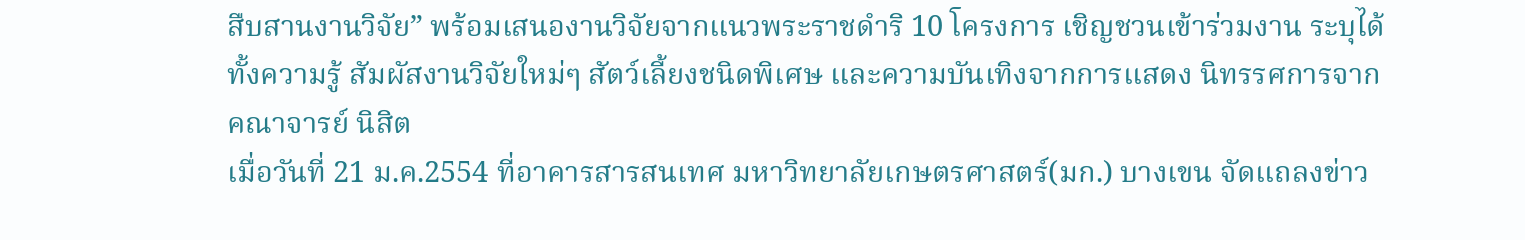สืบสานงานวิจัย” พร้อมเสนองานวิจัยจากแนวพระราชดำริ 10 โครงการ เชิญชวนเข้าร่วมงาน ระบุได้ทั้งความรู้ สัมผัสงานวิจัยใหม่ๆ สัตว์เลี้ยงชนิดพิเศษ และความบันเทิงจากการแสดง นิทรรศการจากคณาจารย์ นิสิต
เมื่อวันที่ 21 ม.ค.2554 ที่อาคารสารสนเทศ มหาวิทยาลัยเกษตรศาสตร์(มก.) บางเขน จัดแถลงข่าว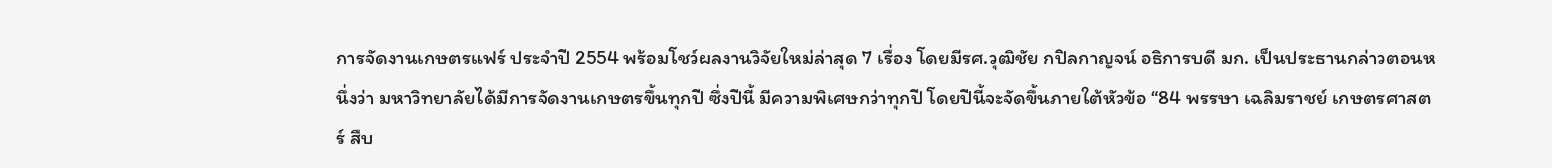การจัดงานเกษตรแฟร์ ประจำปี 2554 พร้อมโชว์ผลงานวิจัยใหม่ล่าสุด 7 เรื่อง โดยมีรศ.วุฒิชัย กปิลกาญจน์ อธิการบดี มก. เป็นประธานกล่าวตอนหนึ่งว่า มหาวิทยาลัยได้มีการจัดงานเกษตรขึ้นทุกปี ซึ่งปีนี้ มีความพิเศษกว่าทุกปี โดยปีนี้จะจัดขึ้นภายใต้หัวข้อ “84 พรรษา เฉลิมราชย์ เกษตรศาสตร์ สืบ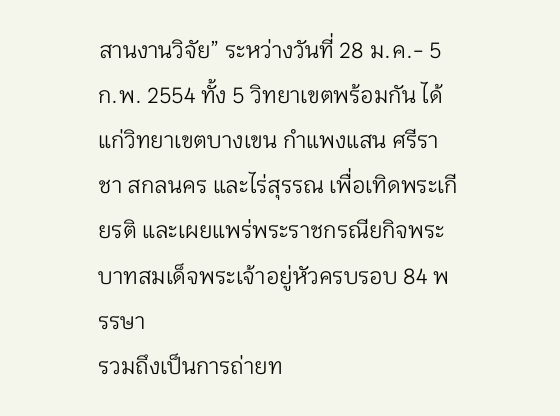สานงานวิจัย” ระหว่างวันที่ 28 ม.ค.- 5 ก.พ. 2554 ทั้ง 5 วิทยาเขตพร้อมกัน ได้แก่วิทยาเขตบางเขน กำแพงแสน ศรีราชา สกลนคร และไร่สุรรณ เพื่อเทิดพระเกียรติ และเผยแพร่พระราชกรณียกิจพระบาทสมเด็จพระเจ้าอยู่หัวครบรอบ 84 พรรษา
รวมถึงเป็นการถ่ายท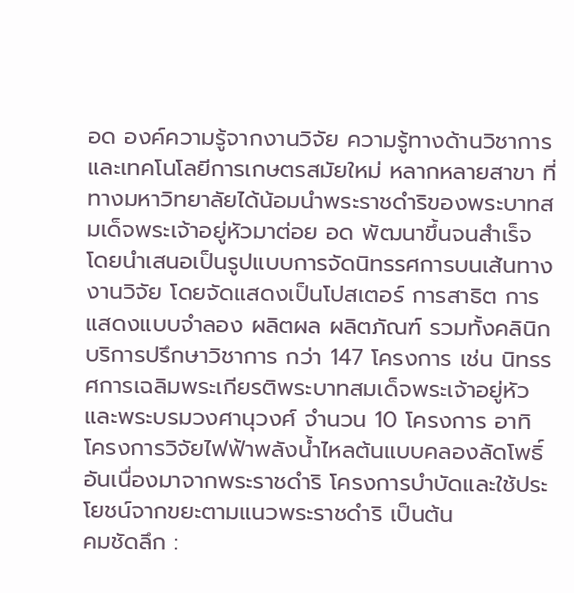อด องค์ความรู้จากงานวิจัย ความรู้ทางด้านวิชาการและเทคโนโลยีการเกษตรสมัยใหม่ หลากหลายสาขา ที่ทางมหาวิทยาลัยได้น้อมนำพระราชดำริของพระบาทสมเด็จพระเจ้าอยู่หัวมาต่อย อด พัฒนาขึ้นจนสำเร็จ โดยนำเสนอเป็นรูปแบบการจัดนิทรรศการบนเส้นทางงานวิจัย โดยจัดแสดงเป็นโปสเตอร์ การสาธิต การแสดงแบบจำลอง ผลิตผล ผลิตภัณฑ์ รวมทั้งคลินิกบริการปรึกษาวิชาการ กว่า 147 โครงการ เช่น นิทรรศการเฉลิมพระเกียรติพระบาทสมเด็จพระเจ้าอยู่หัวและพระบรมวงศานุวงศ์ จำนวน 10 โครงการ อาทิ โครงการวิจัยไฟฟ้าพลังน้ำไหลต้นแบบคลองลัดโพธิ์อันเนื่องมาจากพระราชดำริ โครงการบำบัดและใช้ประโยชน์จากขยะตามแนวพระราชดำริ เป็นต้น
คมชัดลึก :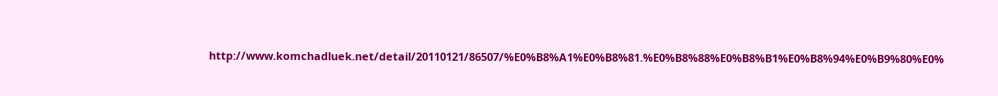http://www.komchadluek.net/detail/20110121/86507/%E0%B8%A1%E0%B8%81.%E0%B8%88%E0%B8%B1%E0%B8%94%E0%B9%80%E0%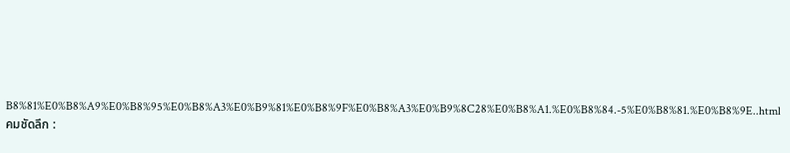B8%81%E0%B8%A9%E0%B8%95%E0%B8%A3%E0%B9%81%E0%B8%9F%E0%B8%A3%E0%B9%8C28%E0%B8%A1.%E0%B8%84.-5%E0%B8%81.%E0%B8%9E..html
คมชัดลึก :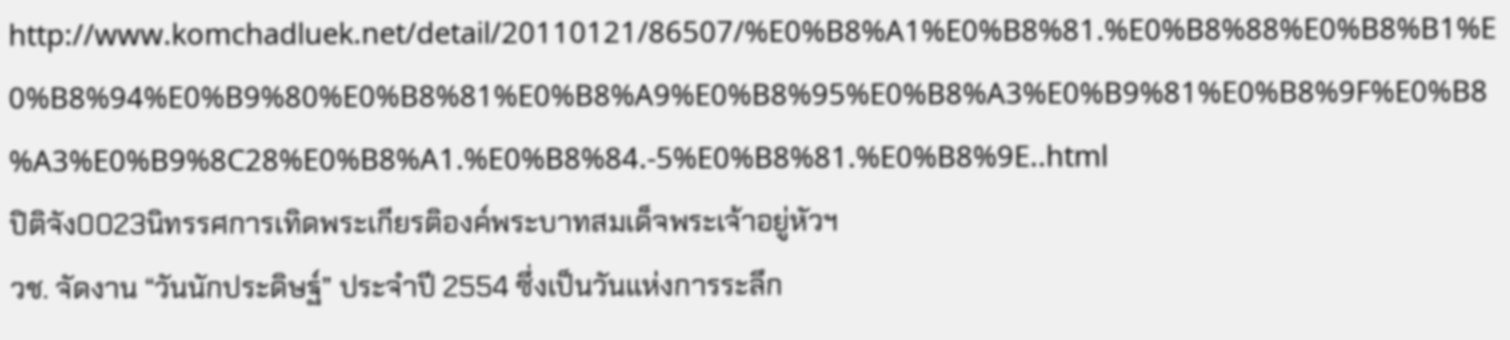http://www.komchadluek.net/detail/20110121/86507/%E0%B8%A1%E0%B8%81.%E0%B8%88%E0%B8%B1%E0%B8%94%E0%B9%80%E0%B8%81%E0%B8%A9%E0%B8%95%E0%B8%A3%E0%B9%81%E0%B8%9F%E0%B8%A3%E0%B9%8C28%E0%B8%A1.%E0%B8%84.-5%E0%B8%81.%E0%B8%9E..html
ปิติจัง0023นิทรรศการเทิดพระเกียรติองค์พระบาทสมเด็จพระเจ้าอยู่หัวฯ
วช. จัดงาน “วันนักประดิษฐ์” ประจำปี 2554 ซึ่งเป็นวันแห่งการระลึก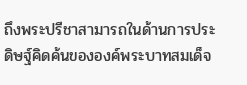ถึงพระปรีชาสามารถในด้านการประดิษฐ์คิดค้นขององค์พระบาทสมเด็จ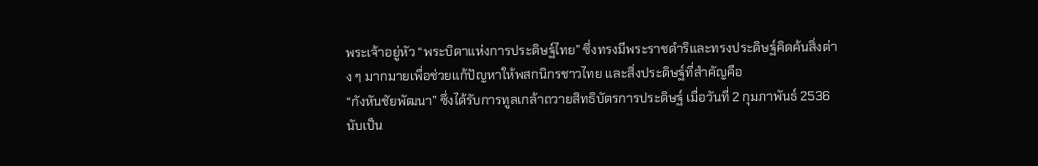พระเจ้าอยู่หัว “พระบิดาแห่งการประดิษฐ์ไทย” ซึ่งทรงมีพระราชดำริและทรงประดิษฐ์คิดค้นสิ่งต่าง ๆ มากมายเพื่อช่วยแก้ปัญหาให้พสกนิกรชาวไทย และสิ่งประดิษฐ์ที่สำคัญคือ
“กังหันชัยพัฒนา” ซึ่งได้รับการทูลเกล้าถวายสิทธิบัตรการประดิษฐ์ เมื่อวันที่ 2 กุมภาพันธ์ 2536 นับเป็น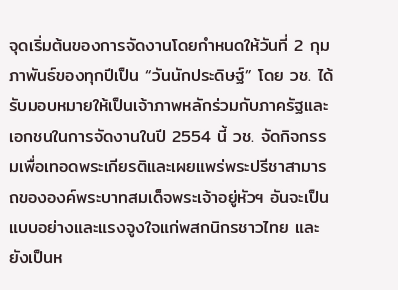จุดเริ่มต้นของการจัดงานโดยกำหนดให้วันที่ 2 กุมภาพันธ์ของทุกปีเป็น “วันนักประดิษฐ์” โดย วช. ได้รับมอบหมายให้เป็นเจ้าภาพหลักร่วมกับภาครัฐและเอกชนในการจัดงานในปี 2554 นี้ วช. จัดกิจกรรมเพื่อเทอดพระเกียรติและเผยแพร่พระปรีชาสามารถขององค์พระบาทสมเด็จพระเจ้าอยู่หัวฯ อันจะเป็นแบบอย่างและแรงจูงใจแก่พสกนิกรชาวไทย และยังเป็นห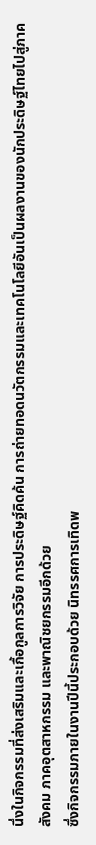นึ่งในกิจกรรมที่ส่งเสริมและเกื้อกูลการวิจัย การประดิษฐ์คิดค้น การถ่ายทอดนวัตกรรมและเทคโนโลยีอันเป็นผลงานของนักประดิษฐ์ไทยไปสู่ภาคสังคม ภาคอุตสาหกรรม และพาณิชยกรรมอีกด้วย
ซึ่งกิจกรรมภายในงานปีนี้ประกอบด้วย นิทรรศการเทิดพ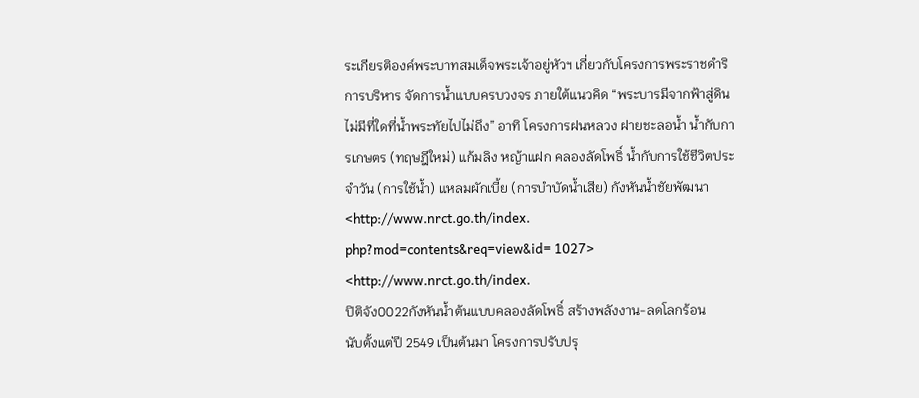ระเกียรติองค์พระบาทสมเด็จพระเจ้าอยู่หัวฯ เกี่ยวกับโครงการพระราชดำริ การบริหาร จัดการน้ำแบบครบวงจร ภายใต้แนวคิด “พระบารมีจากฟ้าสู่ดิน ไม่มีที่ใดที่น้ำพระทัยไปไม่ถึง” อาทิ โครงการฝนหลวง ฝายชะลอน้ำ น้ำกับการเกษตร (ทฤษฎีใหม่) แก้มลิง หญ้าแฝก คลองลัดโพธิ์ น้ำกับการใช้ชีวิตประจำวัน (การใช้น้ำ) แหลมผักเบี้ย (การบำบัดน้ำเสีย) กังหันน้ำชัยพัฒนา
<http://www.nrct.go.th/index. php?mod=contents&req=view&id= 1027>
<http://www.nrct.go.th/index.
ปิติจัง0022กังหันน้ำต้นแบบคลองลัดโพธิ์ สร้างพลังงาน-ลดโลกร้อน
นับตั้งแต่ปี 2549 เป็นต้นมา โครงการปรับปรุ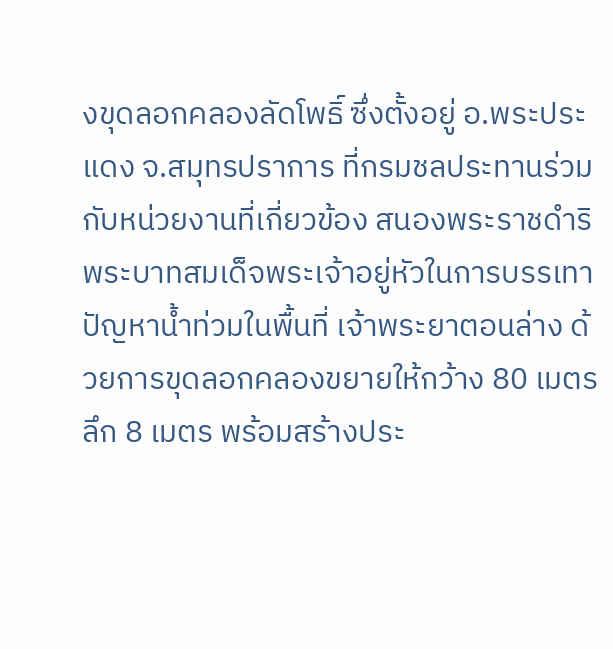งขุดลอกคลองลัดโพธิ์ ซึ่งตั้งอยู่ อ.พระประแดง จ.สมุทรปราการ ที่กรมชลประทานร่วมกับหน่วยงานที่เกี่ยวข้อง สนองพระราชดำริพระบาทสมเด็จพระเจ้าอยู่หัวในการบรรเทาปัญหาน้ำท่วมในพื้นที่ เจ้าพระยาตอนล่าง ด้วยการขุดลอกคลองขยายให้กว้าง 80 เมตร ลึก 8 เมตร พร้อมสร้างประ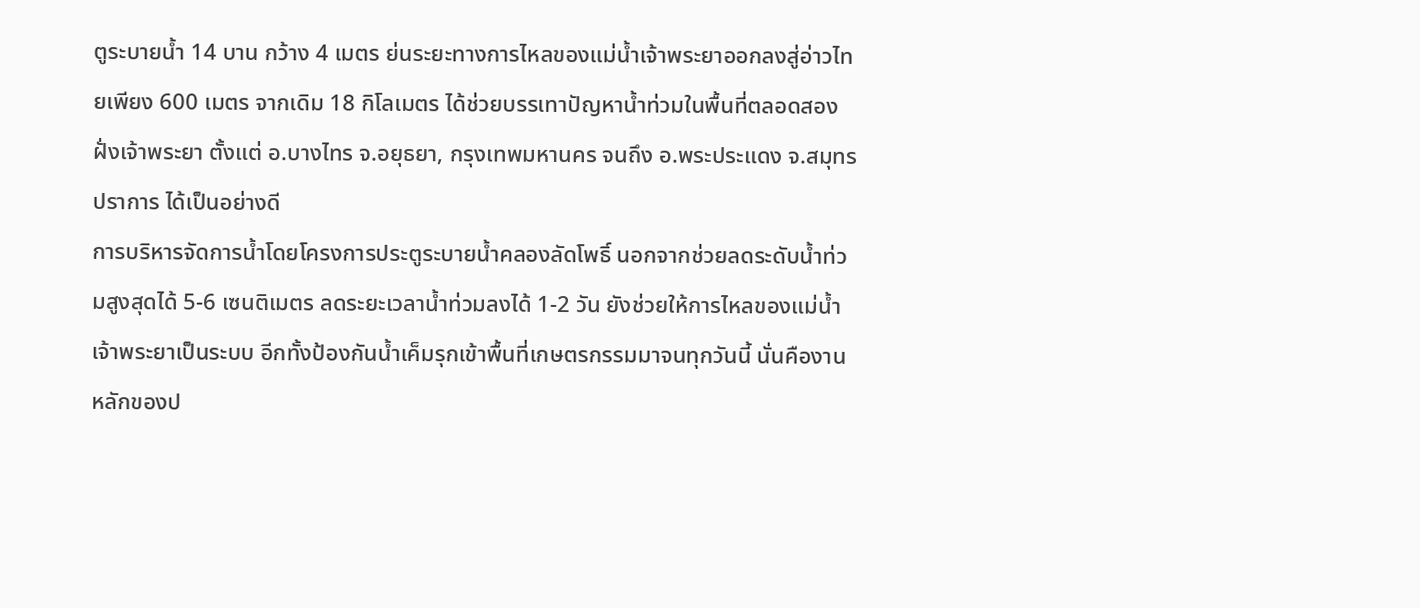ตูระบายน้ำ 14 บาน กว้าง 4 เมตร ย่นระยะทางการไหลของแม่น้ำเจ้าพระยาออกลงสู่อ่าวไทยเพียง 600 เมตร จากเดิม 18 กิโลเมตร ได้ช่วยบรรเทาปัญหาน้ำท่วมในพื้นที่ตลอดสองฝั่งเจ้าพระยา ตั้งแต่ อ.บางไทร จ.อยุธยา, กรุงเทพมหานคร จนถึง อ.พระประแดง จ.สมุทรปราการ ได้เป็นอย่างดี
การบริหารจัดการน้ำโดยโครงการประตูระบายน้ำคลองลัดโพธิ์ นอกจากช่วยลดระดับน้ำท่วมสูงสุดได้ 5-6 เซนติเมตร ลดระยะเวลาน้ำท่วมลงได้ 1-2 วัน ยังช่วยให้การไหลของแม่น้ำเจ้าพระยาเป็นระบบ อีกทั้งป้องกันน้ำเค็มรุกเข้าพื้นที่เกษตรกรรมมาจนทุกวันนี้ นั่นคืองานหลักของป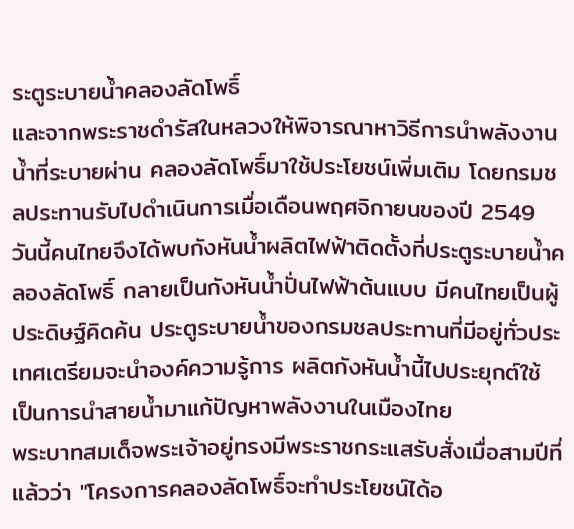ระตูระบายน้ำคลองลัดโพธิ์
และจากพระราชดำรัสในหลวงให้พิจารณาหาวิธีการนำพลังงานน้ำที่ระบายผ่าน คลองลัดโพธิ์มาใช้ประโยชน์เพิ่มเติม โดยกรมชลประทานรับไปดำเนินการเมื่อเดือนพฤศจิกายนของปี 2549 วันนี้คนไทยจึงได้พบกังหันน้ำผลิตไฟฟ้าติดตั้งที่ประตูระบายน้ำคลองลัดโพธิ์ กลายเป็นกังหันน้ำปั่นไฟฟ้าต้นแบบ มีคนไทยเป็นผู้ประดิษฐ์คิดค้น ประตูระบายน้ำของกรมชลประทานที่มีอยู่ทั่วประเทศเตรียมจะนำองค์ความรู้การ ผลิตกังหันน้ำนี้ไปประยุกต์ใช้ เป็นการนำสายน้ำมาแก้ปัญหาพลังงานในเมืองไทย
พระบาทสมเด็จพระเจ้าอยู่ทรงมีพระราชกระแสรับสั่งเมื่อสามปีที่แล้วว่า "โครงการคลองลัดโพธิ์จะทำประโยชน์ได้อ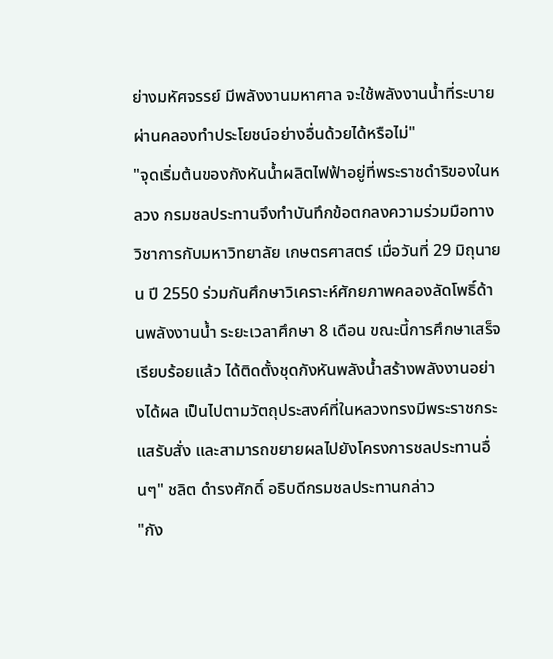ย่างมหัศจรรย์ มีพลังงานมหาศาล จะใช้พลังงานน้ำที่ระบายผ่านคลองทำประโยชน์อย่างอื่นด้วยได้หรือไม่"
"จุดเริ่มต้นของกังหันน้ำผลิตไฟฟ้าอยู่ที่พระราชดำริของในหลวง กรมชลประทานจึงทำบันทึกข้อตกลงความร่วมมือทางวิชาการกับมหาวิทยาลัย เกษตรศาสตร์ เมื่อวันที่ 29 มิถุนายน ปี 2550 ร่วมกันศึกษาวิเคราะห์ศักยภาพคลองลัดโพธิ์ด้านพลังงานน้ำ ระยะเวลาศึกษา 8 เดือน ขณะนี้การศึกษาเสร็จเรียบร้อยแล้ว ได้ติดตั้งชุดกังหันพลังน้ำสร้างพลังงานอย่างได้ผล เป็นไปตามวัตถุประสงค์ที่ในหลวงทรงมีพระราชกระแสรับสั่ง และสามารถขยายผลไปยังโครงการชลประทานอื่นๆ" ชลิต ดำรงศักดิ์ อธิบดีกรมชลประทานกล่าว
"กัง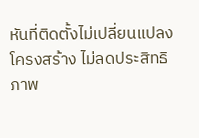หันที่ติดตั้งไม่เปลี่ยนแปลงโครงสร้าง ไม่ลดประสิทธิภาพ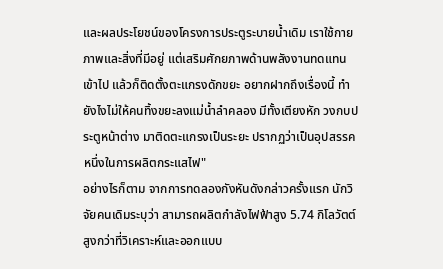และผลประโยชน์ของโครงการประตูระบายน้ำเดิม เราใช้กายภาพและสิ่งที่มีอยู่ แต่เสริมศักยภาพด้านพลังงานทดแทนเข้าไป แล้วก็ติดตั้งตะแกรงดักขยะ อยากฝากถึงเรื่องนี้ ทำยังไงไม่ให้คนทิ้งขยะลงแม่น้ำลำคลอง มีทั้งเตียงหัก วงกบประตูหน้าต่าง มาติดตะแกรงเป็นระยะ ปรากฏว่าเป็นอุปสรรคหนึ่งในการผลิตกระแสไฟ"
อย่างไรก็ตาม จากการทดลองกังหันดังกล่าวครั้งแรก นักวิจัยคนเดิมระบุว่า สามารถผลิตกำลังไฟฟ้าสูง 5.74 กิโลวัตต์ สูงกว่าที่วิเคราะห์และออกแบบ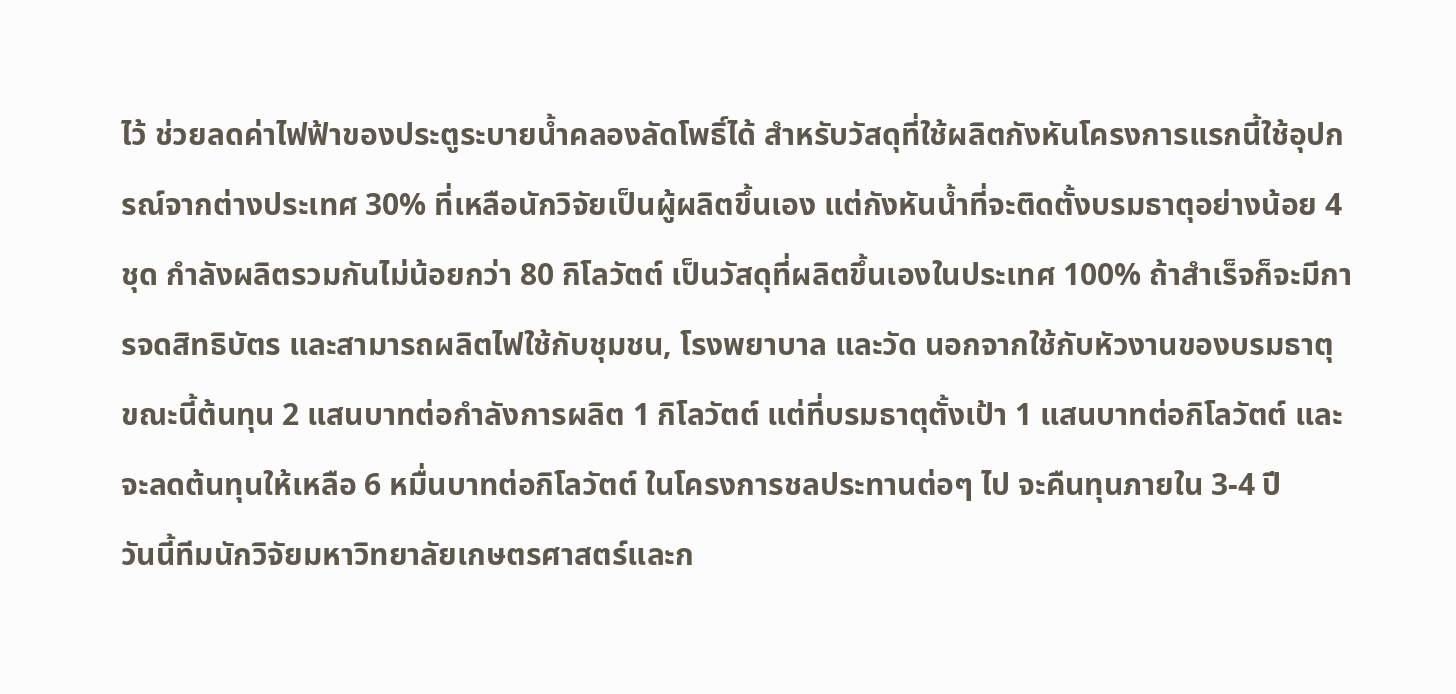ไว้ ช่วยลดค่าไฟฟ้าของประตูระบายน้ำคลองลัดโพธิ์ได้ สำหรับวัสดุที่ใช้ผลิตกังหันโครงการแรกนี้ใช้อุปกรณ์จากต่างประเทศ 30% ที่เหลือนักวิจัยเป็นผู้ผลิตขึ้นเอง แต่กังหันน้ำที่จะติดตั้งบรมธาตุอย่างน้อย 4 ชุด กำลังผลิตรวมกันไม่น้อยกว่า 80 กิโลวัตต์ เป็นวัสดุที่ผลิตขึ้นเองในประเทศ 100% ถ้าสำเร็จก็จะมีการจดสิทธิบัตร และสามารถผลิตไฟใช้กับชุมชน, โรงพยาบาล และวัด นอกจากใช้กับหัวงานของบรมธาตุ ขณะนี้ต้นทุน 2 แสนบาทต่อกำลังการผลิต 1 กิโลวัตต์ แต่ที่บรมธาตุตั้งเป้า 1 แสนบาทต่อกิโลวัตต์ และจะลดต้นทุนให้เหลือ 6 หมื่นบาทต่อกิโลวัตต์ ในโครงการชลประทานต่อๆ ไป จะคืนทุนภายใน 3-4 ปี
วันนี้ทีมนักวิจัยมหาวิทยาลัยเกษตรศาสตร์และก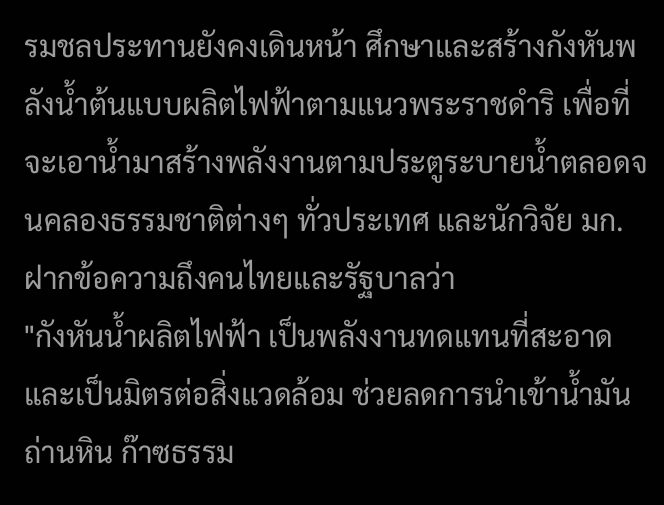รมชลประทานยังคงเดินหน้า ศึกษาและสร้างกังหันพลังน้ำต้นแบบผลิตไฟฟ้าตามแนวพระราชดำริ เพื่อที่จะเอาน้ำมาสร้างพลังงานตามประตูระบายน้ำตลอดจนคลองธรรมชาติต่างๆ ทั่วประเทศ และนักวิจัย มก.ฝากข้อความถึงคนไทยและรัฐบาลว่า
"กังหันน้ำผลิตไฟฟ้า เป็นพลังงานทดแทนที่สะอาดและเป็นมิตรต่อสิ่งแวดล้อม ช่วยลดการนำเข้าน้ำมัน ถ่านหิน ก๊าซธรรม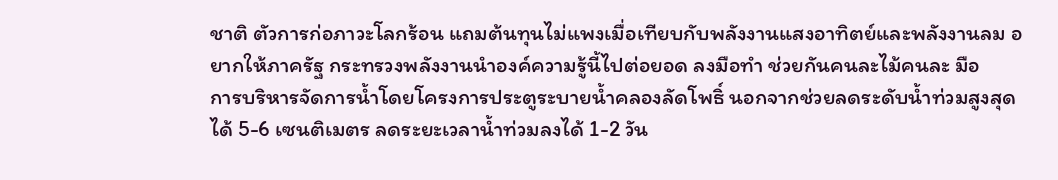ชาติ ตัวการก่อภาวะโลกร้อน แถมต้นทุนไม่แพงเมื่อเทียบกับพลังงานแสงอาทิตย์และพลังงานลม อยากให้ภาครัฐ กระทรวงพลังงานนำองค์ความรู้นี้ไปต่อยอด ลงมือทำ ช่วยกันคนละไม้คนละ มือ
การบริหารจัดการน้ำโดยโครงการประตูระบายน้ำคลองลัดโพธิ์ นอกจากช่วยลดระดับน้ำท่วมสูงสุดได้ 5-6 เซนติเมตร ลดระยะเวลาน้ำท่วมลงได้ 1-2 วัน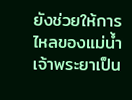ยังช่วยให้การไหลของแม่น้ำเจ้าพระยาเป็น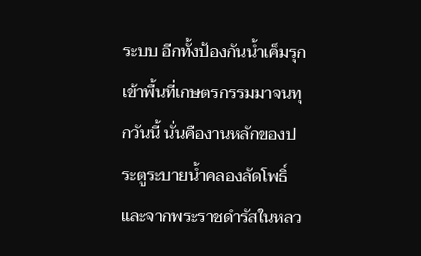ระบบ อีกทั้งป้องกันน้ำเค็มรุกเข้าพื้นที่เกษตรกรรมมาจนทุกวันนี้ นั่นคืองานหลักของประตูระบายน้ำคลองลัดโพธิ์
และจากพระราชดำรัสในหลว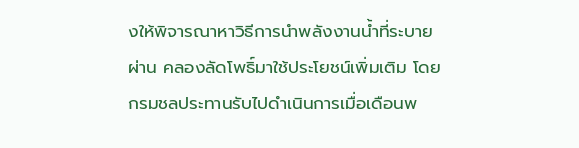งให้พิจารณาหาวิธีการนำพลังงานน้ำที่ระบายผ่าน คลองลัดโพธิ์มาใช้ประโยชน์เพิ่มเติม โดยกรมชลประทานรับไปดำเนินการเมื่อเดือนพ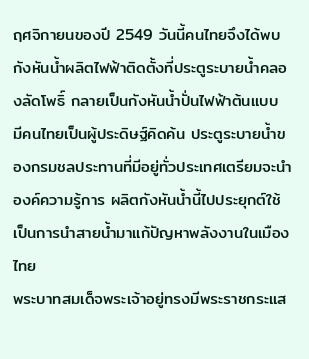ฤศจิกายนของปี 2549 วันนี้คนไทยจึงได้พบกังหันน้ำผลิตไฟฟ้าติดตั้งที่ประตูระบายน้ำคลองลัดโพธิ์ กลายเป็นกังหันน้ำปั่นไฟฟ้าต้นแบบ มีคนไทยเป็นผู้ประดิษฐ์คิดค้น ประตูระบายน้ำของกรมชลประทานที่มีอยู่ทั่วประเทศเตรียมจะนำองค์ความรู้การ ผลิตกังหันน้ำนี้ไปประยุกต์ใช้ เป็นการนำสายน้ำมาแก้ปัญหาพลังงานในเมืองไทย
พระบาทสมเด็จพระเจ้าอยู่ทรงมีพระราชกระแส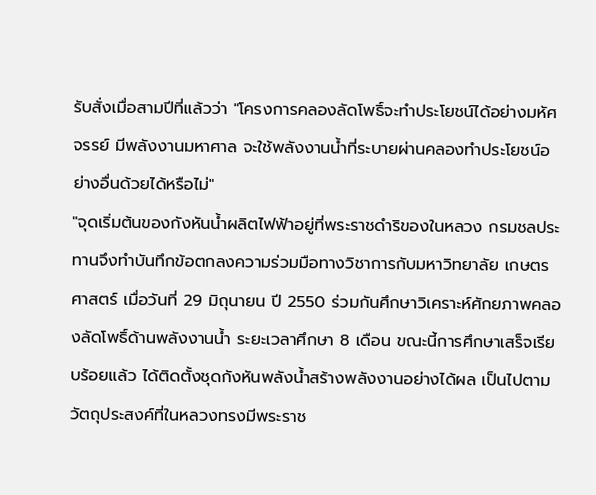รับสั่งเมื่อสามปีที่แล้วว่า "โครงการคลองลัดโพธิ์จะทำประโยชน์ได้อย่างมหัศจรรย์ มีพลังงานมหาศาล จะใช้พลังงานน้ำที่ระบายผ่านคลองทำประโยชน์อย่างอื่นด้วยได้หรือไม่"
"จุดเริ่มต้นของกังหันน้ำผลิตไฟฟ้าอยู่ที่พระราชดำริของในหลวง กรมชลประทานจึงทำบันทึกข้อตกลงความร่วมมือทางวิชาการกับมหาวิทยาลัย เกษตรศาสตร์ เมื่อวันที่ 29 มิถุนายน ปี 2550 ร่วมกันศึกษาวิเคราะห์ศักยภาพคลองลัดโพธิ์ด้านพลังงานน้ำ ระยะเวลาศึกษา 8 เดือน ขณะนี้การศึกษาเสร็จเรียบร้อยแล้ว ได้ติดตั้งชุดกังหันพลังน้ำสร้างพลังงานอย่างได้ผล เป็นไปตามวัตถุประสงค์ที่ในหลวงทรงมีพระราช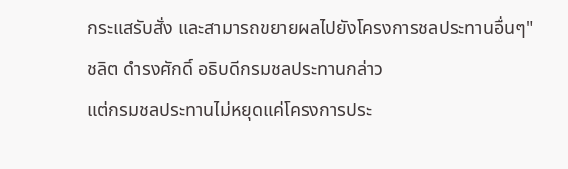กระแสรับสั่ง และสามารถขยายผลไปยังโครงการชลประทานอื่นๆ" ชลิต ดำรงศักดิ์ อธิบดีกรมชลประทานกล่าว
แต่กรมชลประทานไม่หยุดแค่โครงการประ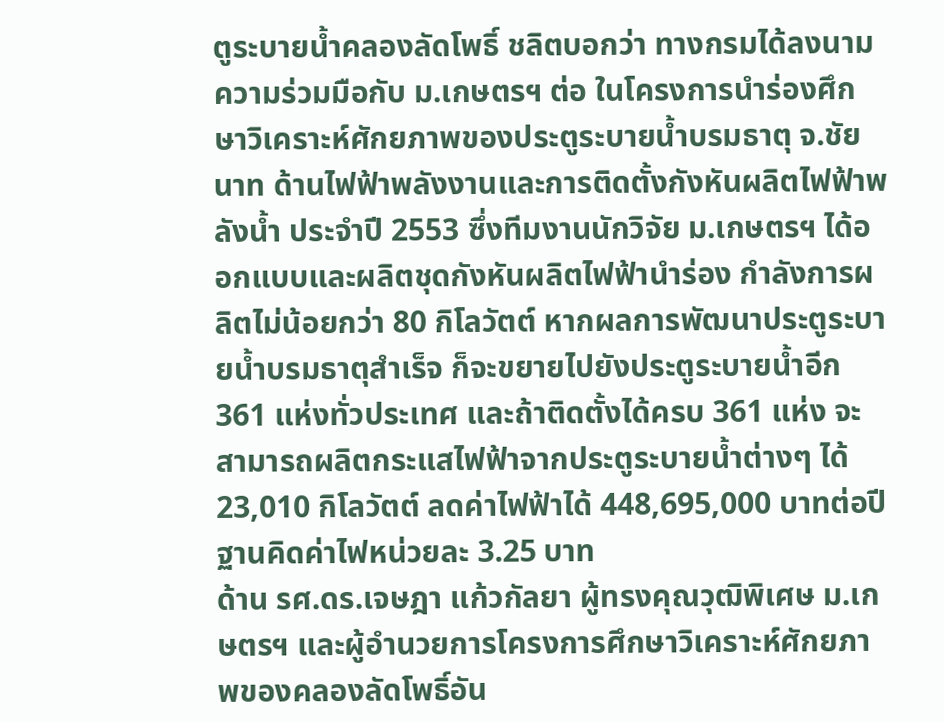ตูระบายน้ำคลองลัดโพธิ์ ชลิตบอกว่า ทางกรมได้ลงนามความร่วมมือกับ ม.เกษตรฯ ต่อ ในโครงการนำร่องศึกษาวิเคราะห์ศักยภาพของประตูระบายน้ำบรมธาตุ จ.ชัยนาท ด้านไฟฟ้าพลังงานและการติดตั้งกังหันผลิตไฟฟ้าพลังน้ำ ประจำปี 2553 ซึ่งทีมงานนักวิจัย ม.เกษตรฯ ได้ออกแบบและผลิตชุดกังหันผลิตไฟฟ้านำร่อง กำลังการผลิตไม่น้อยกว่า 80 กิโลวัตต์ หากผลการพัฒนาประตูระบายน้ำบรมธาตุสำเร็จ ก็จะขยายไปยังประตูระบายน้ำอีก 361 แห่งทั่วประเทศ และถ้าติดตั้งได้ครบ 361 แห่ง จะสามารถผลิตกระแสไฟฟ้าจากประตูระบายน้ำต่างๆ ได้ 23,010 กิโลวัตต์ ลดค่าไฟฟ้าได้ 448,695,000 บาทต่อปี ฐานคิดค่าไฟหน่วยละ 3.25 บาท
ด้าน รศ.ดร.เจษฎา แก้วกัลยา ผู้ทรงคุณวุฒิพิเศษ ม.เกษตรฯ และผู้อำนวยการโครงการศึกษาวิเคราะห์ศักยภาพของคลองลัดโพธิ์อัน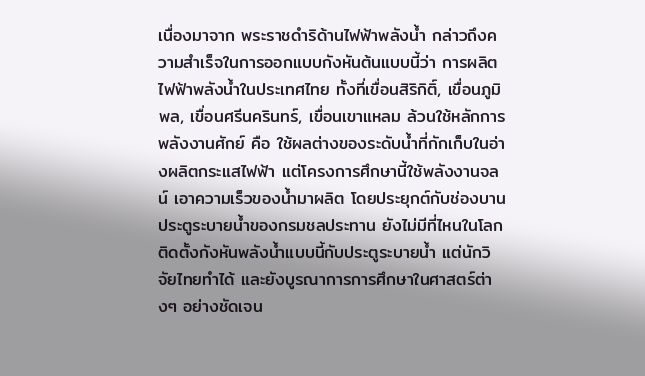เนื่องมาจาก พระราชดำริด้านไฟฟ้าพลังน้ำ กล่าวถึงความสำเร็จในการออกแบบกังหันต้นแบบนี้ว่า การผลิตไฟฟ้าพลังน้ำในประเทศไทย ทั้งที่เขื่อนสิริกิติ์, เขื่อนภูมิพล, เขื่อนศรีนครินทร์, เขื่อนเขาแหลม ล้วนใช้หลักการพลังงานศักย์ คือ ใช้ผลต่างของระดับน้ำที่กักเก็บในอ่างผลิตกระแสไฟฟ้า แต่โครงการศึกษานี้ใช้พลังงานจลน์ เอาความเร็วของน้ำมาผลิต โดยประยุกต์กับช่องบานประตูระบายน้ำของกรมชลประทาน ยังไม่มีที่ไหนในโลกติดตั้งกังหันพลังน้ำแบบนี้กับประตูระบายน้ำ แต่นักวิจัยไทยทำได้ และยังบูรณาการการศึกษาในศาสตร์ต่างๆ อย่างชัดเจน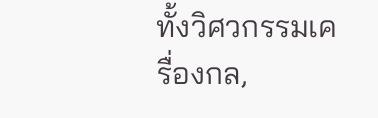ทั้งวิศวกรรมเครื่องกล,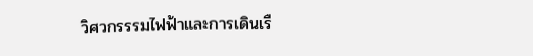วิศวกรรรมไฟฟ้าและการเดินเรื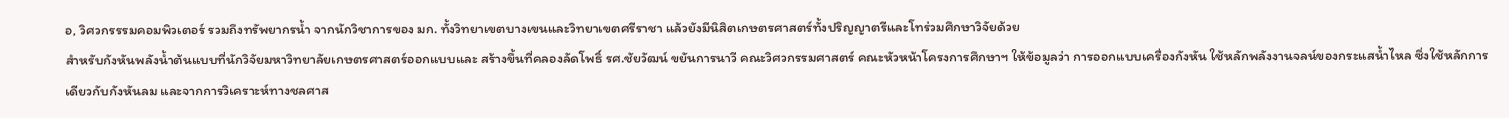อ, วิศวกรรรมคอมพิวเตอร์ รวมถึงทรัพยากรน้ำ จากนักวิชาการของ มก. ทั้งวิทยาเขตบางเขนและวิทยาเขตศรีราชา แล้วยังมีนิสิตเกษตรศาสตร์ทั้งปริญญาตรีและโทร่วมศึกษาวิจัยด้วย
สำหรับกังหันพลังน้ำต้นแบบที่นักวิจัยมหาวิทยาลัยเกษตรศาสตร์ออกแบบและ สร้างขึ้นที่คลองลัดโพธิ์ รศ.ชัยวัฒน์ ขยันการนาวี คณะวิศวกรรมศาสตร์ คณะหัวหน้าโครงการศึกษาฯ ให้ข้อมูลว่า การออกแบบเครื่องกังหัน ใช้หลักพลังงานจลน์ของกระแสน้ำไหล ซึ่งใช้หลักการเดียวกับกังหันลม และจากการวิเคราะห์ทางชลศาส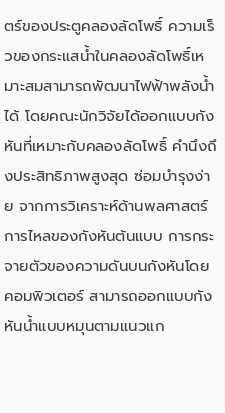ตร์ของประตูคลองลัดโพธิ์ ความเร็วของกระแสน้ำในคลองลัดโพธิ์เหมาะสมสามารถพัฒนาไฟฟ้าพลังน้ำได้ โดยคณะนักวิจัยได้ออกแบบกังหันที่เหมาะกับคลองลัดโพธิ์ คำนึงถึงประสิทธิภาพสูงสุด ซ่อมบำรุงง่าย จากการวิเคราะห์ด้านพลศาสตร์การไหลของกังหันต้นแบบ การกระจายตัวของความดันบนกังหันโดยคอมพิวเตอร์ สามารถออกแบบกังหันน้ำแบบหมุนตามแนวแก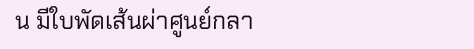น มีใบพัดเส้นผ่าศูนย์กลา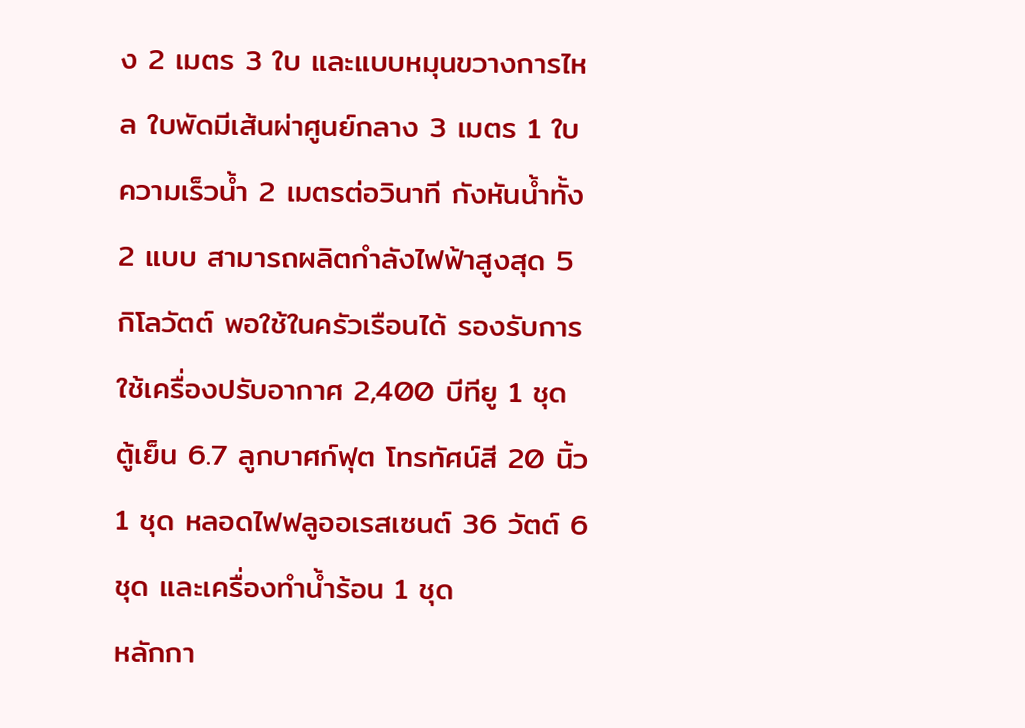ง 2 เมตร 3 ใบ และแบบหมุนขวางการไหล ใบพัดมีเส้นผ่าศูนย์กลาง 3 เมตร 1 ใบ ความเร็วน้ำ 2 เมตรต่อวินาที กังหันน้ำทั้ง 2 แบบ สามารถผลิตกำลังไฟฟ้าสูงสุด 5 กิโลวัตต์ พอใช้ในครัวเรือนได้ รองรับการใช้เครื่องปรับอากาศ 2,400 บีทียู 1 ชุด ตู้เย็น 6.7 ลูกบาศก์ฟุต โทรทัศน์สี 20 นิ้ว 1 ชุด หลอดไฟฟลูออเรสเซนต์ 36 วัตต์ 6 ชุด และเครื่องทำน้ำร้อน 1 ชุด
หลักกา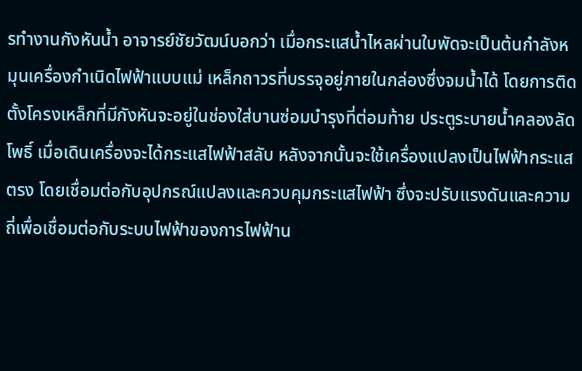รทำงานกังหันน้ำ อาจารย์ชัยวัฒน์บอกว่า เมื่อกระแสน้ำไหลผ่านใบพัดจะเป็นต้นกำลังหมุนเครื่องกำเนิดไฟฟ้าแบบแม่ เหล็กถาวรที่บรรจุอยู่ภายในกล่องซึ่งจมน้ำได้ โดยการติดตั้งโครงเหล็กที่มีกังหันจะอยู่ในช่องใส่บานซ่อมบำรุงที่ต่อมท้าย ประตูระบายน้ำคลองลัดโพธิ์ เมื่อเดินเครื่องจะได้กระแสไฟฟ้าสลับ หลังจากนั้นจะใช้เครื่องแปลงเป็นไฟฟ้ากระแสตรง โดยเชื่อมต่อกับอุปกรณ์แปลงและควบคุมกระแสไฟฟ้า ซึ่งจะปรับแรงดันและความถี่เพื่อเชื่อมต่อกับระบบไฟฟ้าของการไฟฟ้าน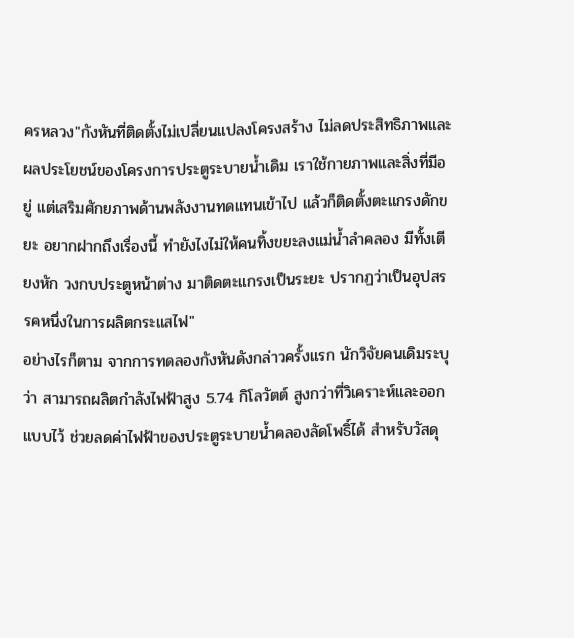ครหลวง"กังหันที่ติดตั้งไม่เปลี่ยนแปลงโครงสร้าง ไม่ลดประสิทธิภาพและผลประโยชน์ของโครงการประตูระบายน้ำเดิม เราใช้กายภาพและสิ่งที่มีอยู่ แต่เสริมศักยภาพด้านพลังงานทดแทนเข้าไป แล้วก็ติดตั้งตะแกรงดักขยะ อยากฝากถึงเรื่องนี้ ทำยังไงไม่ให้คนทิ้งขยะลงแม่น้ำลำคลอง มีทั้งเตียงหัก วงกบประตูหน้าต่าง มาติดตะแกรงเป็นระยะ ปรากฏว่าเป็นอุปสรรคหนึ่งในการผลิตกระแสไฟ"
อย่างไรก็ตาม จากการทดลองกังหันดังกล่าวครั้งแรก นักวิจัยคนเดิมระบุว่า สามารถผลิตกำลังไฟฟ้าสูง 5.74 กิโลวัตต์ สูงกว่าที่วิเคราะห์และออกแบบไว้ ช่วยลดค่าไฟฟ้าของประตูระบายน้ำคลองลัดโพธิ์ได้ สำหรับวัสดุ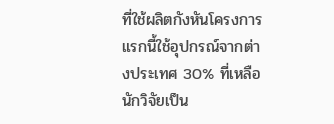ที่ใช้ผลิตกังหันโครงการแรกนี้ใช้อุปกรณ์จากต่างประเทศ 30% ที่เหลือนักวิจัยเป็น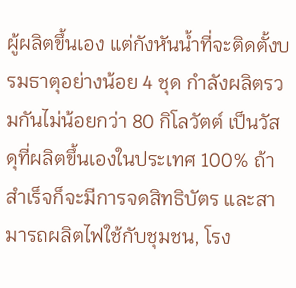ผู้ผลิตขึ้นเอง แต่กังหันน้ำที่จะติดตั้งบรมธาตุอย่างน้อย 4 ชุด กำลังผลิตรวมกันไม่น้อยกว่า 80 กิโลวัตต์ เป็นวัสดุที่ผลิตขึ้นเองในประเทศ 100% ถ้าสำเร็จก็จะมีการจดสิทธิบัตร และสามารถผลิตไฟใช้กับชุมชน, โรง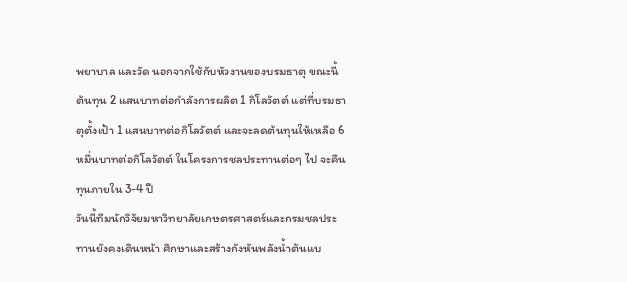พยาบาล และวัด นอกจากใช้กับหัวงานของบรมธาตุ ขณะนี้ต้นทุน 2 แสนบาทต่อกำลังการผลิต 1 กิโลวัตต์ แต่ที่บรมธาตุตั้งเป้า 1 แสนบาทต่อกิโลวัตต์ และจะลดต้นทุนให้เหลือ 6 หมื่นบาทต่อกิโลวัตต์ ในโครงการชลประทานต่อๆ ไป จะคืนทุนภายใน 3-4 ปี
วันนี้ทีมนักวิจัยมหาวิทยาลัยเกษตรศาสตร์และกรมชลประทานยังคงเดินหน้า ศึกษาและสร้างกังหันพลังน้ำต้นแบ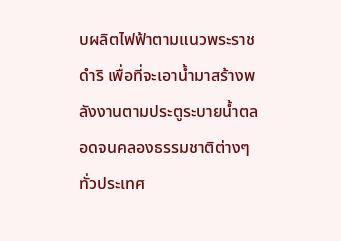บผลิตไฟฟ้าตามแนวพระราชดำริ เพื่อที่จะเอาน้ำมาสร้างพลังงานตามประตูระบายน้ำตลอดจนคลองธรรมชาติต่างๆ ทั่วประเทศ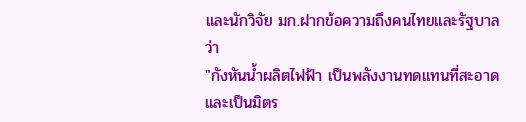และนักวิจัย มก.ฝากข้อความถึงคนไทยและรัฐบาลว่า
"กังหันน้ำผลิตไฟฟ้า เป็นพลังงานทดแทนที่สะอาดและเป็นมิตร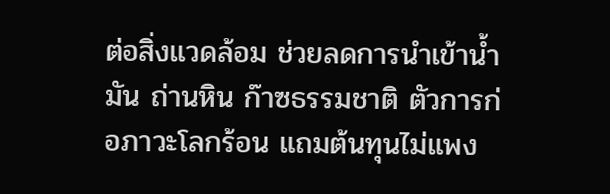ต่อสิ่งแวดล้อม ช่วยลดการนำเข้าน้ำมัน ถ่านหิน ก๊าซธรรมชาติ ตัวการก่อภาวะโลกร้อน แถมต้นทุนไม่แพง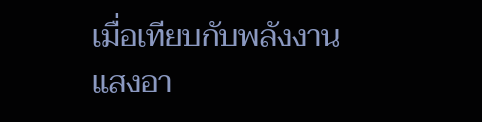เมื่อเทียบกับพลังงานแสงอา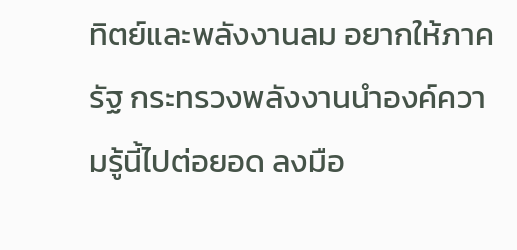ทิตย์และพลังงานลม อยากให้ภาครัฐ กระทรวงพลังงานนำองค์ความรู้นี้ไปต่อยอด ลงมือ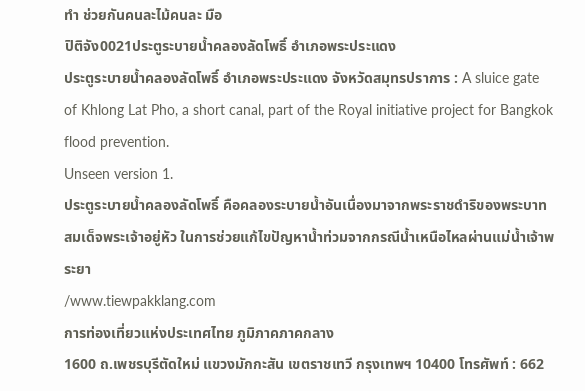ทำ ช่วยกันคนละไม้คนละ มือ
ปิติจัง0021ประตูระบายน้ำคลองลัดโพธิ์ อำเภอพระประแดง
ประตูระบายน้ำคลองลัดโพธิ์ อำเภอพระประแดง จังหวัดสมุทรปราการ : A sluice gate of Khlong Lat Pho, a short canal, part of the Royal initiative project for Bangkok flood prevention.
Unseen version 1.
ประตูระบายน้ำคลองลัดโพธิ์ คือคลองระบายน้ำอันเนื่องมาจากพระราชดำริของพระบาทสมเด็จพระเจ้าอยู่หัว ในการช่วยแก้ไขปัญหาน้ำท่วมจากกรณีน้ำเหนือไหลผ่านแม่น้ำเจ้าพระยา
/www.tiewpakklang.com
การท่องเที่ยวแห่งประเทศไทย ภูมิภาคภาคกลาง
1600 ถ.เพชรบุรีตัดใหม่ แขวงมักกะสัน เขตราชเทวี กรุงเทพฯ 10400 โทรศัพท์ : 662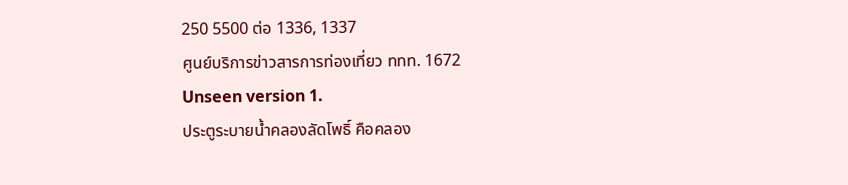250 5500 ต่อ 1336, 1337
ศูนย์บริการข่าวสารการท่องเที่ยว ททท. 1672
Unseen version 1.
ประตูระบายน้ำคลองลัดโพธิ์ คือคลอง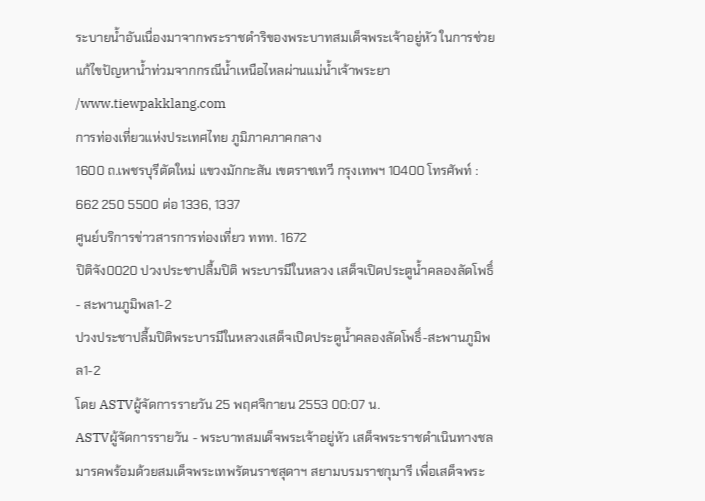ระบายน้ำอันเนื่องมาจากพระราชดำริของพระบาทสมเด็จพระเจ้าอยู่หัว ในการช่วยแก้ไขปัญหาน้ำท่วมจากกรณีน้ำเหนือไหลผ่านแม่น้ำเจ้าพระยา
/www.tiewpakklang.com
การท่องเที่ยวแห่งประเทศไทย ภูมิภาคภาคกลาง
1600 ถ.เพชรบุรีตัดใหม่ แขวงมักกะสัน เขตราชเทวี กรุงเทพฯ 10400 โทรศัพท์ : 662 250 5500 ต่อ 1336, 1337
ศูนย์บริการข่าวสารการท่องเที่ยว ททท. 1672
ปิติจัง0020 ปวงประชาปลื้มปิติ พระบารมีในหลวง เสด็จเปิดประตูน้ำคลองลัดโพธิ์ - สะพานภูมิพล1-2
ปวงประชาปลื้มปิติพระบารมีในหลวงเสด็จเปิดประตูน้ำคลองลัดโพธิ์-สะพานภูมิพล1-2
โดย ASTVผู้จัดการรายวัน 25 พฤศจิกายน 2553 00:07 น.
ASTVผู้จัดการรายวัน - พระบาทสมเด็จพระเจ้าอยู่หัว เสด็จพระราชดำเนินทางชลมารคพร้อมด้วยสมเด็จพระเทพรัตนราชสุดาฯ สยามบรมราชกุมารี เพื่อเสด็จพระ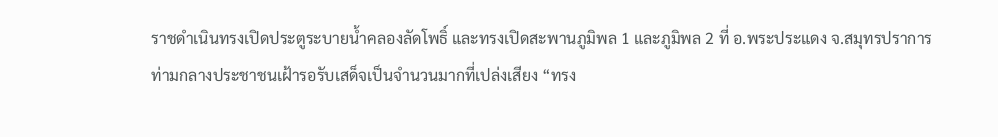ราชดำเนินทรงเปิดประตูระบายน้ำคลองลัดโพธิ์ และทรงเปิดสะพานภูมิพล 1 และภูมิพล 2 ที่ อ.พระประแดง จ.สมุทรปราการ ท่ามกลางประชาชนเฝ้ารอรับเสด็จเป็นจำนวนมากที่เปล่งเสียง “ทรง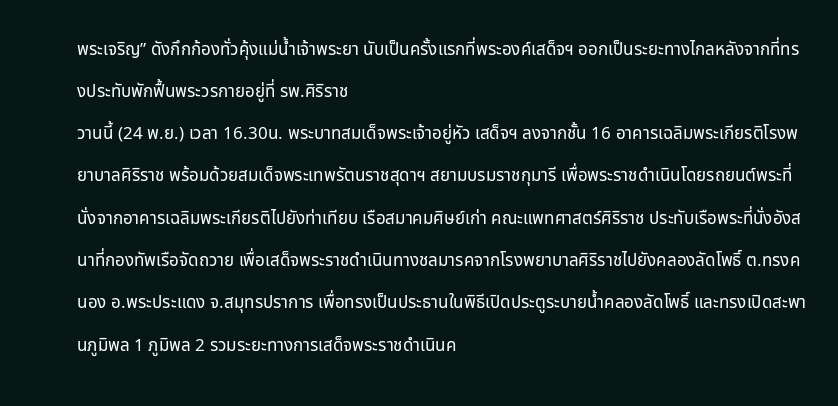พระเจริญ” ดังกึกก้องทั่วคุ้งแม่น้ำเจ้าพระยา นับเป็นครั้งแรกที่พระองค์เสด็จฯ ออกเป็นระยะทางไกลหลังจากที่ทรงประทับพักฟื้นพระวรกายอยู่ที่ รพ.ศิริราช
วานนี้ (24 พ.ย.) เวลา 16.30น. พระบาทสมเด็จพระเจ้าอยู่หัว เสด็จฯ ลงจากชั้น 16 อาคารเฉลิมพระเกียรติโรงพยาบาลศิริราช พร้อมด้วยสมเด็จพระเทพรัตนราชสุดาฯ สยามบรมราชกุมารี เพื่อพระราชดำเนินโดยรถยนต์พระที่นั่งจากอาคารเฉลิมพระเกียรติไปยังท่าเทียบ เรือสมาคมศิษย์เก่า คณะแพทศาสตร์ศิริราช ประทับเรือพระที่นั่งอังสนาที่กองทัพเรือจัดถวาย เพื่อเสด็จพระราชดำเนินทางชลมารคจากโรงพยาบาลศิริราชไปยังคลองลัดโพธิ์ ต.ทรงคนอง อ.พระประแดง จ.สมุทรปราการ เพื่อทรงเป็นประธานในพิธีเปิดประตูระบายน้ำคลองลัดโพธิ์ และทรงเปิดสะพานภูมิพล 1 ภูมิพล 2 รวมระยะทางการเสด็จพระราชดำเนินค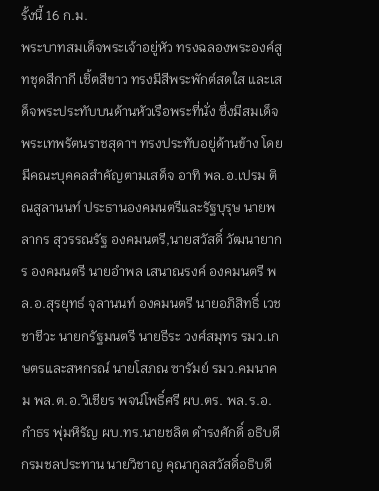รั้งนี้ 16 ก.ม.
พระบาทสมเด็จพระเจ้าอยู่หัว ทรงฉลองพระองค์สูทชุดสีกากี เชิ้ตสีขาว ทรงมีสีพระพักต์สดใส และเสด็จพระประทับบนด้านหัวเรือพระที่นั่ง ซึ่งมีสมเด็จพระเทพรัตนราชสุดาฯ ทรงประทับอยู่ด้านข้าง โดยมีคณะบุคคลสำคัญตามเสด็จ อาทิ พล.อ.เปรม ติณสูลานนท์ ประธานองคมนตรีและรัฐบุรุษ นายพลากร สุวรรณรัฐ องคมนตรี,นายสวัสดิ์ วัฒนายากร องคมนตรี นายอำพล เสนาณรงค์ องคมนตรี พล.อ.สุรยุทธ์ จุลานนท์ องคมนตรี นายอภิสิทธิ์ เวชชาชีวะ นายกรัฐมนตรี นายธีระ วงศ์สมุทร รมว.เกษตรและสหกรณ์ นายโสภณ ซารัมย์ รมว.คมนาคม พล.ต.อ.วิเชียร พจน์โพธิ์ศรี ผบ.ตร. พล.ร.อ.กำธร พุ่มหิรัญ ผบ.ทร.นายชลิต ดำรงศักดิ์ อธิบดี กรมชลประทาน นายวิชาญ คุณากูลสวัสดิ์อธิบดี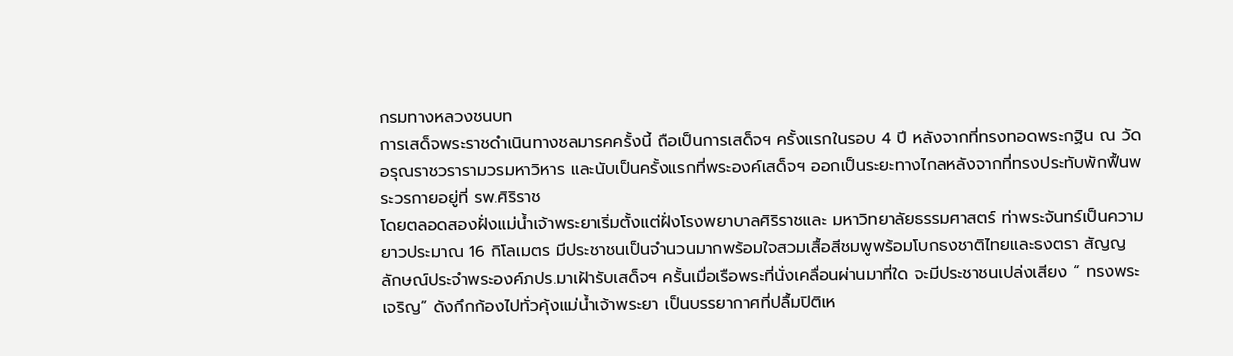กรมทางหลวงชนบท
การเสด็จพระราชดำเนินทางชลมารคครั้งนี้ ถือเป็นการเสด็จฯ ครั้งแรกในรอบ 4 ปี หลังจากที่ทรงทอดพระกฐิน ณ วัดอรุณราชวรารามวรมหาวิหาร และนับเป็นครั้งแรกที่พระองค์เสด็จฯ ออกเป็นระยะทางไกลหลังจากที่ทรงประทับพักฟื้นพระวรกายอยู่ที่ รพ.ศิริราช
โดยตลอดสองฝั่งแม่น้ำเจ้าพระยาเริ่มตั้งแต่ฝั่งโรงพยาบาลศิริราชและ มหาวิทยาลัยธรรมศาสตร์ ท่าพระจันทร์เป็นความยาวประมาณ 16 กิโลเมตร มีประชาชนเป็นจำนวนมากพร้อมใจสวมเสื้อสีชมพูพร้อมโบกธงชาติไทยและธงตรา สัญญลักษณ์ประจำพระองค์ภปร.มาเฝ้ารับเสด็จฯ ครั้นเมื่อเรือพระที่นั่งเคลื่อนผ่านมาที่ใด จะมีประชาชนเปล่งเสียง “ ทรงพระเจริญ” ดังกึกก้องไปทั่วคุ้งแม่น้ำเจ้าพระยา เป็นบรรยากาศที่ปลื้มปิติเห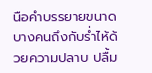นือคำบรรยายขนาดบางคนถึงกับร่ำไห้ด้วยความปลาบ ปลื้ม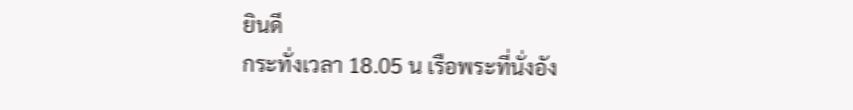ยินดี
กระทั่งเวลา 18.05 น เรือพระที่นั่งอัง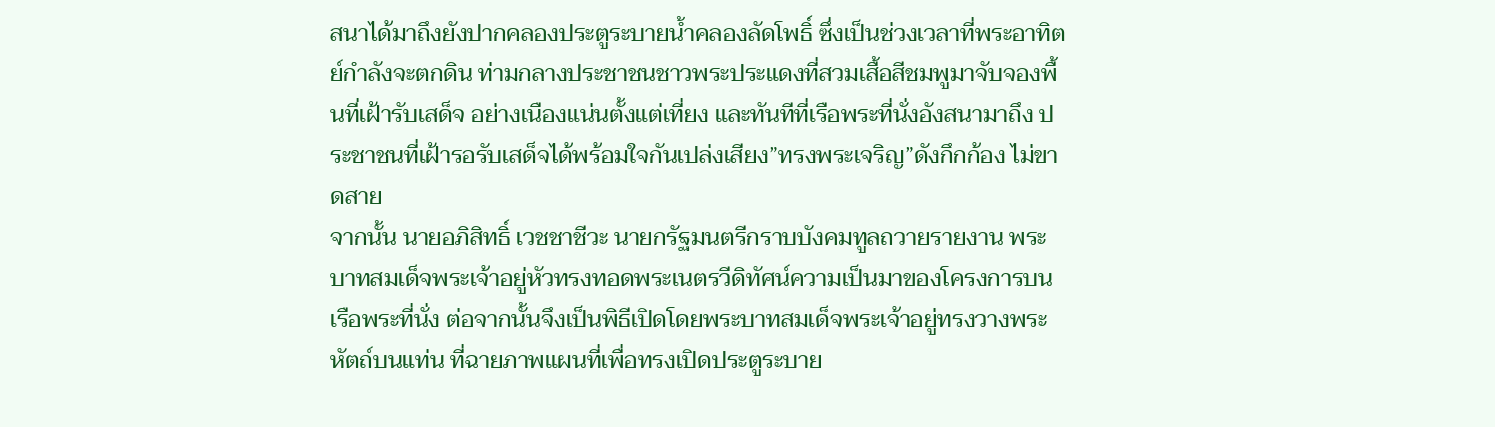สนาได้มาถึงยังปากคลองประตูระบายน้ำคลองลัดโพธิ์ ซึ่งเป็นช่วงเวลาที่พระอาทิตย์กำลังจะตกดิน ท่ามกลางประชาชนชาวพระประแดงที่สวมเสื้อสีชมพูมาจับจองพื้นที่เฝ้ารับเสด็จ อย่างเนืองแน่นตั้งแต่เที่ยง และทันทีที่เรือพระที่นั่งอังสนามาถึง ประชาชนที่เฝ้ารอรับเสด็จได้พร้อมใจกันเปล่งเสียง”ทรงพระเจริญ”ดังกึกก้อง ไม่ขาดสาย
จากนั้น นายอภิสิทธิ์ เวชชาชีวะ นายกรัฐมนตรีกราบบังคมทูลถวายรายงาน พระบาทสมเด็จพระเจ้าอยู่หัวทรงทอดพระเนตรวีดิทัศน์ความเป็นมาของโครงการบน เรือพระที่นั่ง ต่อจากนั้นจึงเป็นพิธีเปิดโดยพระบาทสมเด็จพระเจ้าอยู่ทรงวางพระหัตถ์บนแท่น ที่ฉายภาพแผนที่เพื่อทรงเปิดประตูระบาย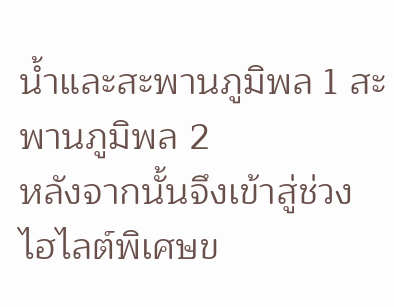น้ำและสะพานภูมิพล 1 สะพานภูมิพล 2
หลังจากนั้นจึงเข้าสู่ช่วงไฮไลต์พิเศษข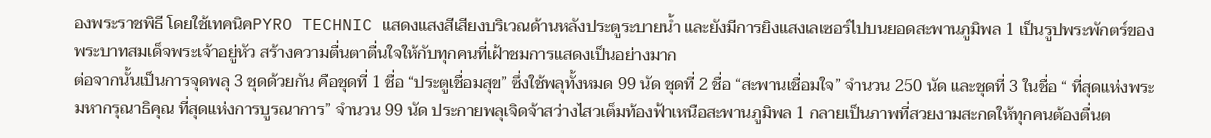องพระราชพิธี โดยใช้เทคนิคPYRO TECHNIC แสดงแสงสีเสียงบริเวณด้านหลังประตูระบายน้ำ และยังมีการยิงแสงเลเซอร์ไปบนยอดสะพานภูมิพล 1 เป็นรูปพระพักตร์ของพระบาทสมเด็จพระเจ้าอยู่หัว สร้างความตื่นตาตื่นใจให้กับทุกคนที่เฝ้าชมการแสดงเป็นอย่างมาก
ต่อจากนั้นเป็นการจุดพลุ 3 ชุดด้วยกัน คือชุดที่ 1 ชื่อ “ประตูเชื่อมสุข” ซึ่งใช้พลุทั้งหมด 99 นัด ชุดที่ 2 ชื่อ “สะพานเชื่อมใจ” จำนวน 250 นัด และชุดที่ 3 ในชื่อ “ ที่สุดแห่งพระมหากรุณาธิคุณ ที่สุดแห่งการบูรณาการ” จำนวน 99 นัด ประกายพลุเจิดจ้าสว่างไสวเต็มท้องฟ้าเหนือสะพานภูมิพล 1 กลายเป็นภาพที่สวยงามสะกดให้ทุกคนต้องตื่นต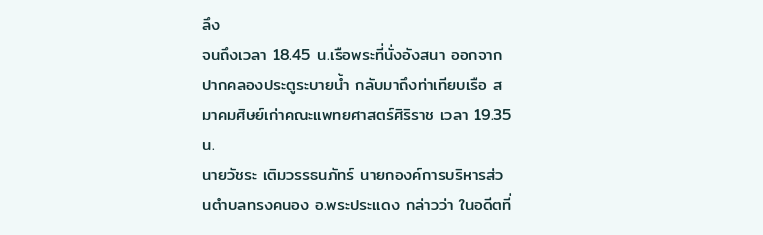ลึง
จนถึงเวลา 18.45 น.เรือพระที่นั่งอังสนา ออกจากปากคลองประตูระบายน้ำ กลับมาถึงท่าเทียบเรือ สมาคมศิษย์เก่าคณะแพทยศาสตร์ศิริราช เวลา 19.35 น.
นายวัชระ เติมวรรธนภัทร์ นายกองค์การบริหารส่วนตำบลทรงคนอง อ.พระประแดง กล่าวว่า ในอดีตที่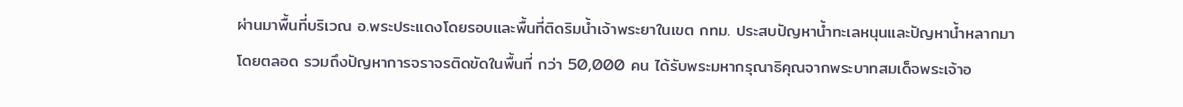ผ่านมาพื้นที่บริเวณ อ.พระประแดงโดยรอบและพื้นที่ติดริมน้ำเจ้าพระยาในเขต กทม. ประสบปัญหาน้ำทะเลหนุนและปัญหาน้ำหลากมาโดยตลอด รวมถึงปัญหาการจราจรติดขัดในพื้นที่ กว่า 50,000 คน ได้รับพระมหากรุณาธิคุณจากพระบาทสมเด็จพระเจ้าอ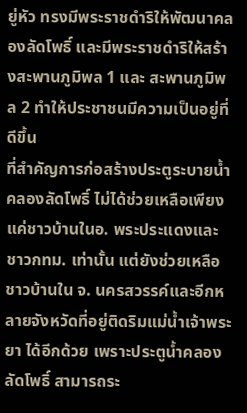ยู่หัว ทรงมีพระราชดำริให้พัฒนาคลองลัดโพธิ์ และมีพระราชดำริให้สร้างสะพานภูมิพล 1 และ สะพานภูมิพล 2 ทำให้ประชาชนมีความเป็นอยู่ที่ดีขึ้น
ที่สำคัญการก่อสร้างประตูระบายน้ำคลองลัดโพธิ์ ไม่ได้ช่วยเหลือเพียงแค่ชาวบ้านในอ. พระประแดงและชาวกทม. เท่านั้น แต่ยังช่วยเหลือชาวบ้านใน จ. นครสวรรค์และอีกหลายจังหวัดที่อยู่ติดริมแม่น้ำเจ้าพระยา ได้อีกด้วย เพราะประตูน้ำคลองลัดโพธิ์ สามารถระ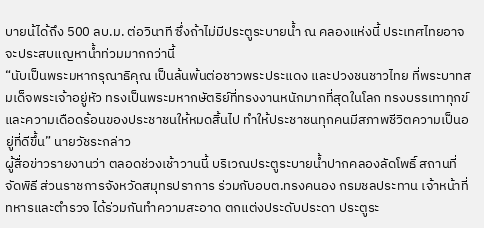บายน้ได้ถึง 500 ลบ.ม. ต่อวินาที ซึ่งถ้าไม่มีประตูระบายน้ำ ณ คลองแห่งนี้ ประเทศไทยอาจจะประสบแญหาน้ำท่วมมากกว่านี้
“นับเป็นพระมหากรุณาธิคุณ เป็นล้นพ้นต่อชาวพระประแดง และปวงชนชาวไทย ที่พระบาทสมเด็จพระเจ้าอยู่หัว ทรงเป็นพระมหากษัตริย์ที่ทรงงานหนักมากที่สุดในโลก ทรงบรรเทาทุกข์และความเดือดร้อนของประชาชนให้หมดสิ้นไป ทำให้ประชาชนทุกคนมีสภาพชีวิตความเป็นอยู่ที่ดีขึ้น” นายวัชระกล่าว
ผู้สื่อข่าวรายงานว่า ตลอดช่วงเช้าวานนี้ บริเวณประตูระบายน้ำปากคลองลัดโพธิ์ สถานที่จัดพิธี ส่วนราชการจังหวัดสมุทรปราการ ร่วมกับอบต.ทรงคนอง กรมชลประทาน เจ้าหน้าที่ทหารและตำรวจ ได้ร่วมกันทำความสะอาด ตกแต่งประดับประดา ประตูระ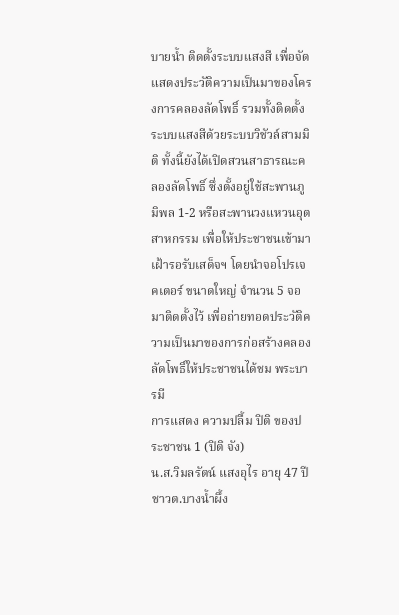บายน้ำ ติดตั้งระบบแสงสี เพื่อจัดแสดงประวัติความเป็นมาของโครงการคลองลัดโพธิ์ รวมทั้งติดตั้งระบบแสงสีด้วยระบบวิชัวล์สามมิติ ทั้งนี้ยังได้เปิดสวนสาธารณะคลองลัดโพธิ์ ซึ่งตั้งอยู่ใช้สะพานภูมิพล 1-2 หรือสะพานวงแหวนอุตสาหกรรม เพื่อให้ประชาชนเข้ามาเฝ้ารอรับเสด็จฯ โดยนำจอโปรเจคเตอร์ ขนาดใหญ่ จำนวน 5 จอมาติดตั้งไว้ เพื่อถ่ายทอดประวัติความเป็นมาของการก่อสร้างคลองลัดโพธิ์ให้ประชาชนได้ชม พระบารมี
การแสดง ความปลื้ม ปิติ ของประชาชน 1 (ปิติ จัง)
น.ส.วิมลรัตน์ แสงอุไร อายุ 47 ปี ชาวต.บางน้ำผึ้ง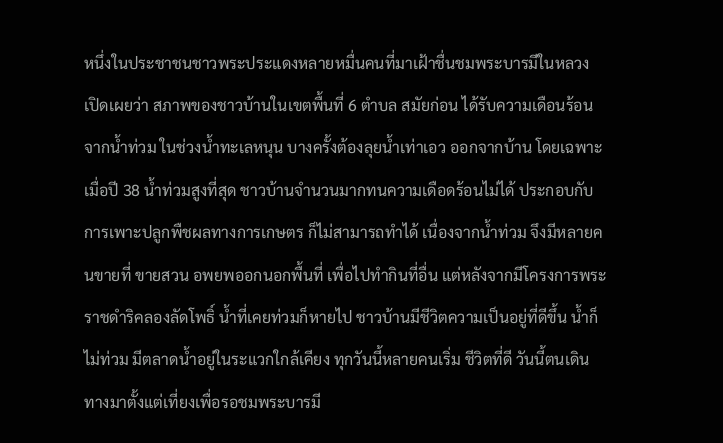หนึ่งในประชาชนชาวพระประแดงหลายหมื่นคนที่มาเฝ้าชื่นชมพระบารมีในหลวง เปิดเผยว่า สภาพของชาวบ้านในเขตพื้นที่ 6 ตำบล สมัยก่อน ได้รับความเดือนร้อนจากน้ำท่วม ในช่วงน้ำทะเลหนุน บางครั้งต้องลุยน้ำเท่าเอว ออกจากบ้าน โดยเฉพาะเมื่อปี 38 น้ำท่วมสูงที่สุด ชาวบ้านจำนวนมากทนความเดือดร้อนไม่ได้ ประกอบกับการเพาะปลูกพืชผลทางการเกษตร ก็ไม่สามารถทำได้ เนื่องจากน้ำท่วม จึงมีหลายคนขายที่ ขายสวน อพยพออกนอกพื้นที่ เพื่อไปทำกินที่อื่น แต่หลังจากมีโครงการพระราชดำริคลองลัดโพธิ์ น้ำที่เคยท่วมก็หายไป ชาวบ้านมีชีวิตความเป็นอยู่ที่ดีขึ้น น้ำก็ไม่ท่วม มีตลาดน้ำอยู่ในระแวกใกล้เคียง ทุกวันนี้หลายคนเริ่ม ชีวิตที่ดี วันนี้ตนเดินทางมาตั้งแต่เที่ยงเพื่อรอชมพระบารมี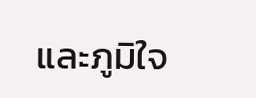และภูมิใจ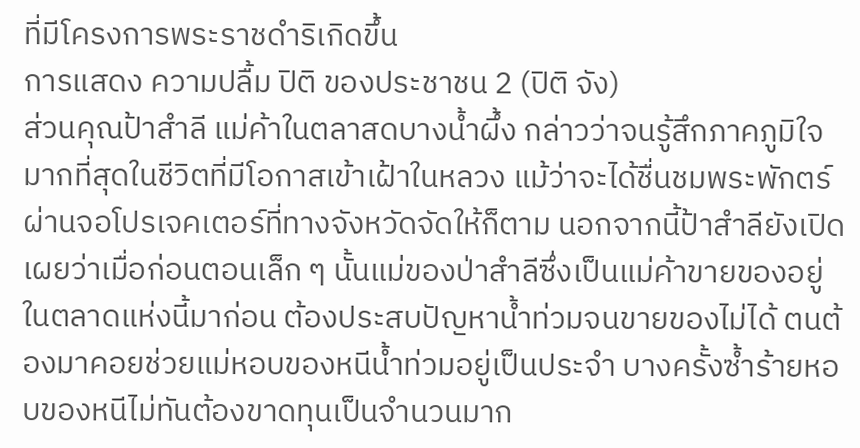ที่มีโครงการพระราชดำริเกิดขึ้น
การแสดง ความปลื้ม ปิติ ของประชาชน 2 (ปิติ จัง)
ส่วนคุณป้าสำลี แม่ค้าในตลาสดบางน้ำผึ้ง กล่าวว่าจนรู้สึกภาคภูมิใจมากที่สุดในชีวิตที่มีโอกาสเข้าเฝ้าในหลวง แม้ว่าจะได้ชื่นชมพระพักตร์ผ่านจอโปรเจคเตอร์ที่ทางจังหวัดจัดให้ก็ตาม นอกจากนี้ป้าสำลียังเปิดเผยว่าเมื่อก่อนตอนเล็ก ๆ นั้นแม่ของป่าสำลีซึ่งเป็นแม่ค้าขายของอยู่ในตลาดแห่งนี้มาก่อน ต้องประสบปัญหาน้ำท่วมจนขายของไม่ได้ ตนต้องมาคอยช่วยแม่หอบของหนีน้ำท่วมอยู่เป็นประจำ บางครั้งซ้ำร้ายหอบของหนีไม่ทันต้องขาดทุนเป็นจำนวนมาก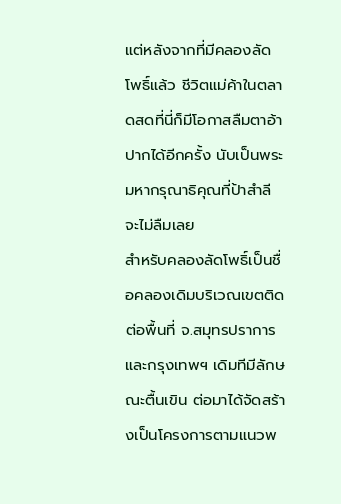แต่หลังจากที่มีคลองลัดโพธิ์แล้ว ชีวิตแม่ค้าในตลาดสดที่นี่ก็มีโอกาสลืมตาอ้าปากได้อีกครั้ง นับเป็นพระมหากรุณาธิคุณที่ป้าสำลีจะไม่ลืมเลย
สำหรับคลองลัดโพธิ์เป็นชื่อคลองเดิมบริเวณเขตติดต่อพื้นที่ จ.สมุทรปราการและกรุงเทพฯ เดิมทีมีลักษณะตื้นเขิน ต่อมาได้จัดสร้างเป็นโครงการตามแนวพ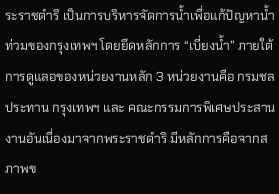ระราชดำริ เป็นการบริหารจัดการน้ำเพื่อแก้ปัญหาน้ำท่วมของกรุงเทพฯ โดยยึดหลักการ “เบี่ยงน้ำ” ภายใต้การดูแลอของหน่วยงานหลัก 3 หน่วยงานคือ กรมชลประทาน กรุงเทพฯ และ คณะกรรมการพิเศษประสานงานอันเนื่องมาจากพระราชดำริ มีหลักการคือจากสภาพข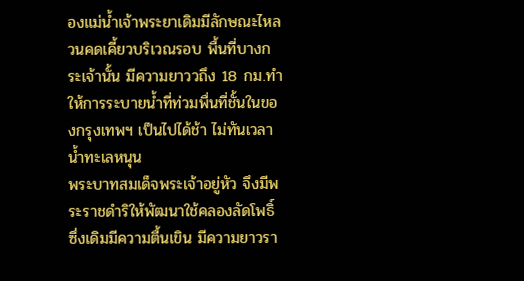องแม่น้ำเจ้าพระยาเดิมมีลักษณะไหลวนคดเคี้ยวบริเวณรอบ พื้นที่บางกระเจ้านั้น มีความยาววถึง 18 กม.ทำให้การระบายน้ำที่ท่วมพื่นที่ชั้นในของกรุงเทพฯ เป็นไปได้ช้า ไม่ทันเวลาน้ำทะเลหนุน
พระบาทสมเด็จพระเจ้าอยู่หัว จึงมีพระราชดำริให้พัฒนาใช้คลองลัดโพธิ์ ซึ่งเดิมมีความตื้นเขิน มีความยาวรา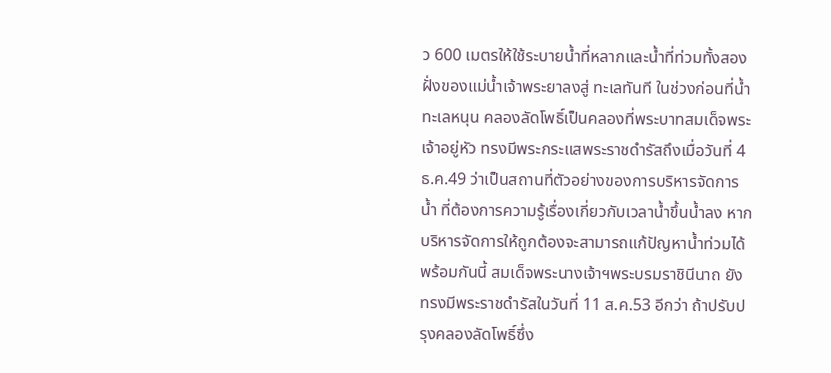ว 600 เมตรให้ใช้ระบายน้ำที่หลากและน้ำที่ท่วมทั้งสองฝั่งของแม่น้ำเจ้าพระยาลงสู่ ทะเลทันที ในช่วงก่อนที่น้ำทะเลหนุน คลองลัดโพธิ์เป็นคลองที่พระบาทสมเด็จพระเจ้าอยู่หัว ทรงมีพระกระแสพระราชดำรัสถึงเมื่อวันที่ 4 ธ.ค.49 ว่าเป็นสถานที่ตัวอย่างของการบริหารจัดการน้ำ ที่ต้องการความรู้เรื่องเกี่ยวกับเวลาน้ำขึ้นน้ำลง หากบริหารจัดการให้ถูกต้องจะสามารถแก้ปัญหาน้ำท่วมได้
พร้อมกันนี้ สมเด็จพระนางเจ้าฯพระบรมราชินีนาถ ยังทรงมีพระราชดำรัสในวันที่ 11 ส.ค.53 อีกว่า ถ้าปรับปรุงคลองลัดโพธิ์ซึ่ง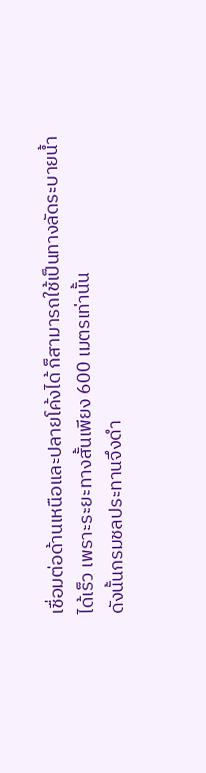เชื่อมต่อด้านเหนือและปลายโค้งได้ ก็สามารถใช้เป็นทางลัดระบายน้ำได้เร็ว เพราะระยะทางสั้นเพียง 600 เมตรเท่านั้น
ดังนั้นกรมชลประทานจึงดำ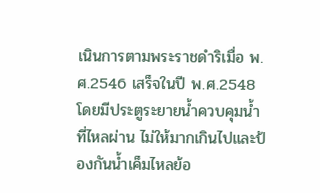เนินการตามพระราชดำริเมื่อ พ.ศ.2546 เสร็จในปี พ.ศ.2548 โดยมีประตูระยายน้ำควบคุมน้ำที่ไหลผ่าน ไม่ให้มากเกินไปและป้องกันน้ำเค็มไหลย้อ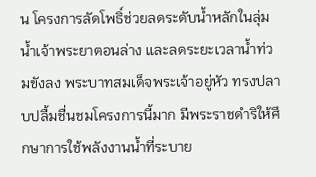น โครงการลัดโพธิ์ช่วยลดระดับน้ำหลักในลุ่มน้ำเจ้าพระยาตอนล่าง และลดระยะเวลาน้ำท่วมขังลง พระบาทสมเด็จพระเจ้าอยู่หัว ทรงปลาบปลื้มชื่นชมโครงการนี้มาก มีพระราชดำริให้ศึกษาการใช้พลังงานน้ำที่ระบาย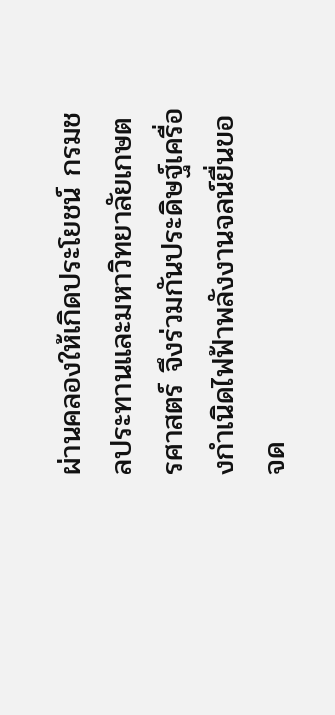ผ่านคลองให้เกิดประโยชน์ กรมชลประทานและมหาวิทยาลัยเกษตรศาสตร์ จึงร่วมกันประดิษฐ์เครื่องกำเนิดไฟฟ้าพลังงานจลน์ยื่นขอจด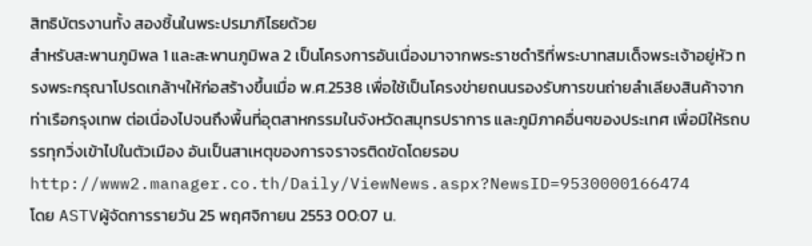สิทธิบัตรงานทั้ง สองชิ้นในพระปรมาภิไธยด้วย
สำหรับสะพานภูมิพล 1 และสะพานภูมิพล 2 เป็นโครงการอันเนื่องมาจากพระราชดำริที่พระบาทสมเด็จพระเจ้าอยู่หัว ทรงพระกรุณาโปรดเกล้าฯให้ก่อสร้างขึ้นเมื่อ พ.ศ.2538 เพื่อใช้เป็นโครงข่ายถนนรองรับการขนถ่ายลำเลียงสินค้าจากท่าเรือกรุงเทพ ต่อเนื่องไปจนถึงพื้นที่อุตสาหกรรมในจังหวัดสมุทรปราการ และภูมิภาคอื่นๆของประเทศ เพื่อมิให้รถบรรทุกวิ่งเข้าไปในตัวเมือง อันเป็นสาเหตุของการจราจรติดขัดโดยรอบ
http://www2.manager.co.th/Daily/ViewNews.aspx?NewsID=9530000166474
โดย ASTVผู้จัดการรายวัน 25 พฤศจิกายน 2553 00:07 น.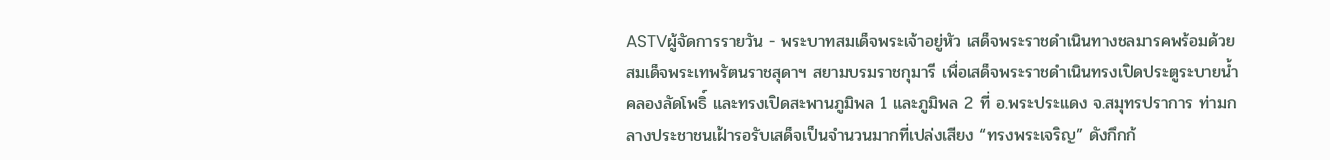ASTVผู้จัดการรายวัน - พระบาทสมเด็จพระเจ้าอยู่หัว เสด็จพระราชดำเนินทางชลมารคพร้อมด้วยสมเด็จพระเทพรัตนราชสุดาฯ สยามบรมราชกุมารี เพื่อเสด็จพระราชดำเนินทรงเปิดประตูระบายน้ำคลองลัดโพธิ์ และทรงเปิดสะพานภูมิพล 1 และภูมิพล 2 ที่ อ.พระประแดง จ.สมุทรปราการ ท่ามกลางประชาชนเฝ้ารอรับเสด็จเป็นจำนวนมากที่เปล่งเสียง “ทรงพระเจริญ” ดังกึกก้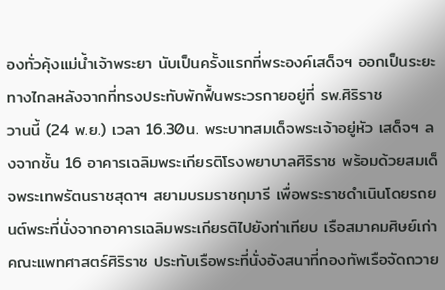องทั่วคุ้งแม่น้ำเจ้าพระยา นับเป็นครั้งแรกที่พระองค์เสด็จฯ ออกเป็นระยะทางไกลหลังจากที่ทรงประทับพักฟื้นพระวรกายอยู่ที่ รพ.ศิริราช
วานนี้ (24 พ.ย.) เวลา 16.30น. พระบาทสมเด็จพระเจ้าอยู่หัว เสด็จฯ ลงจากชั้น 16 อาคารเฉลิมพระเกียรติโรงพยาบาลศิริราช พร้อมด้วยสมเด็จพระเทพรัตนราชสุดาฯ สยามบรมราชกุมารี เพื่อพระราชดำเนินโดยรถยนต์พระที่นั่งจากอาคารเฉลิมพระเกียรติไปยังท่าเทียบ เรือสมาคมศิษย์เก่า คณะแพทศาสตร์ศิริราช ประทับเรือพระที่นั่งอังสนาที่กองทัพเรือจัดถวาย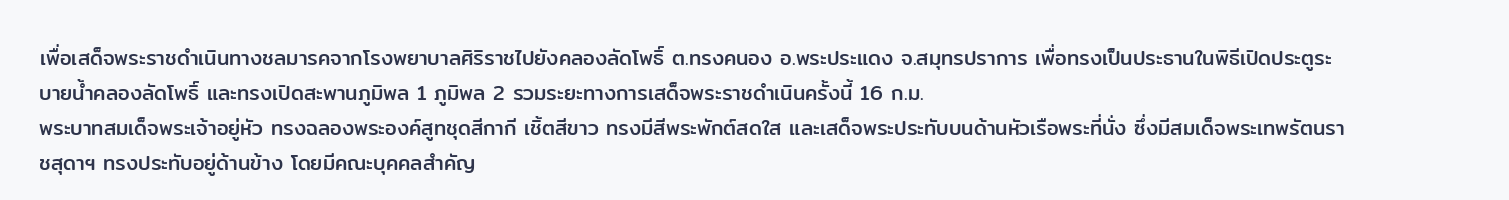เพื่อเสด็จพระราชดำเนินทางชลมารคจากโรงพยาบาลศิริราชไปยังคลองลัดโพธิ์ ต.ทรงคนอง อ.พระประแดง จ.สมุทรปราการ เพื่อทรงเป็นประธานในพิธีเปิดประตูระบายน้ำคลองลัดโพธิ์ และทรงเปิดสะพานภูมิพล 1 ภูมิพล 2 รวมระยะทางการเสด็จพระราชดำเนินครั้งนี้ 16 ก.ม.
พระบาทสมเด็จพระเจ้าอยู่หัว ทรงฉลองพระองค์สูทชุดสีกากี เชิ้ตสีขาว ทรงมีสีพระพักต์สดใส และเสด็จพระประทับบนด้านหัวเรือพระที่นั่ง ซึ่งมีสมเด็จพระเทพรัตนราชสุดาฯ ทรงประทับอยู่ด้านข้าง โดยมีคณะบุคคลสำคัญ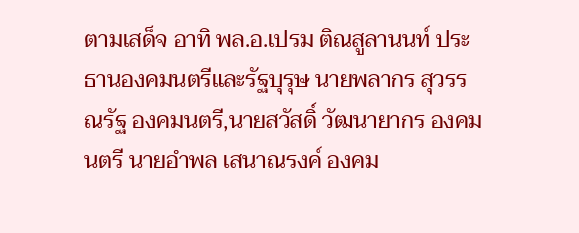ตามเสด็จ อาทิ พล.อ.เปรม ติณสูลานนท์ ประธานองคมนตรีและรัฐบุรุษ นายพลากร สุวรรณรัฐ องคมนตรี,นายสวัสดิ์ วัฒนายากร องคมนตรี นายอำพล เสนาณรงค์ องคม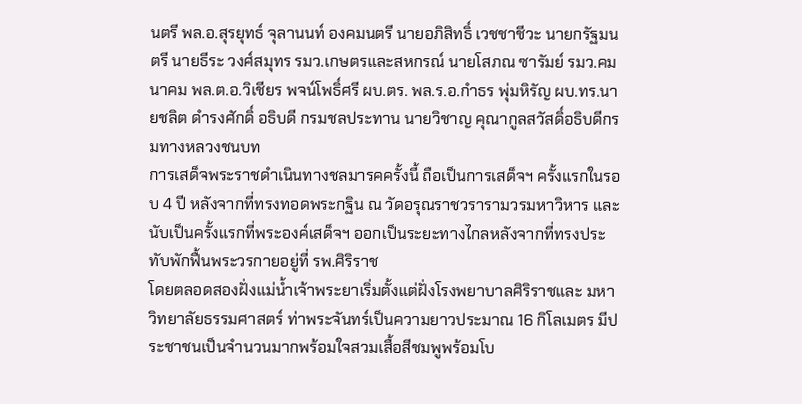นตรี พล.อ.สุรยุทธ์ จุลานนท์ องคมนตรี นายอภิสิทธิ์ เวชชาชีวะ นายกรัฐมนตรี นายธีระ วงศ์สมุทร รมว.เกษตรและสหกรณ์ นายโสภณ ซารัมย์ รมว.คมนาคม พล.ต.อ.วิเชียร พจน์โพธิ์ศรี ผบ.ตร. พล.ร.อ.กำธร พุ่มหิรัญ ผบ.ทร.นายชลิต ดำรงศักดิ์ อธิบดี กรมชลประทาน นายวิชาญ คุณากูลสวัสดิ์อธิบดีกรมทางหลวงชนบท
การเสด็จพระราชดำเนินทางชลมารคครั้งนี้ ถือเป็นการเสด็จฯ ครั้งแรกในรอบ 4 ปี หลังจากที่ทรงทอดพระกฐิน ณ วัดอรุณราชวรารามวรมหาวิหาร และนับเป็นครั้งแรกที่พระองค์เสด็จฯ ออกเป็นระยะทางไกลหลังจากที่ทรงประทับพักฟื้นพระวรกายอยู่ที่ รพ.ศิริราช
โดยตลอดสองฝั่งแม่น้ำเจ้าพระยาเริ่มตั้งแต่ฝั่งโรงพยาบาลศิริราชและ มหาวิทยาลัยธรรมศาสตร์ ท่าพระจันทร์เป็นความยาวประมาณ 16 กิโลเมตร มีประชาชนเป็นจำนวนมากพร้อมใจสวมเสื้อสีชมพูพร้อมโบ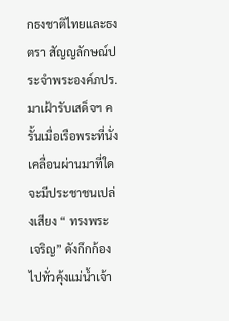กธงชาติไทยและธงตรา สัญญลักษณ์ประจำพระองค์ภปร.มาเฝ้ารับเสด็จฯ ครั้นเมื่อเรือพระที่นั่งเคลื่อนผ่านมาที่ใด จะมีประชาชนเปล่งเสียง “ ทรงพระเจริญ” ดังกึกก้องไปทั่วคุ้งแม่น้ำเจ้า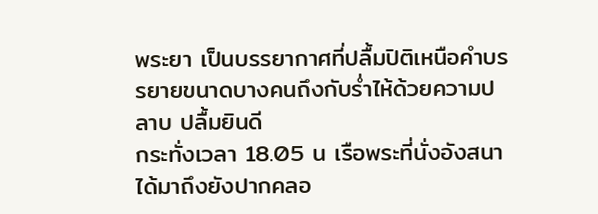พระยา เป็นบรรยากาศที่ปลื้มปิติเหนือคำบรรยายขนาดบางคนถึงกับร่ำไห้ด้วยความปลาบ ปลื้มยินดี
กระทั่งเวลา 18.05 น เรือพระที่นั่งอังสนาได้มาถึงยังปากคลอ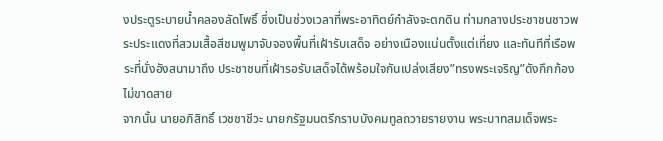งประตูระบายน้ำคลองลัดโพธิ์ ซึ่งเป็นช่วงเวลาที่พระอาทิตย์กำลังจะตกดิน ท่ามกลางประชาชนชาวพระประแดงที่สวมเสื้อสีชมพูมาจับจองพื้นที่เฝ้ารับเสด็จ อย่างเนืองแน่นตั้งแต่เที่ยง และทันทีที่เรือพระที่นั่งอังสนามาถึง ประชาชนที่เฝ้ารอรับเสด็จได้พร้อมใจกันเปล่งเสียง”ทรงพระเจริญ”ดังกึกก้อง ไม่ขาดสาย
จากนั้น นายอภิสิทธิ์ เวชชาชีวะ นายกรัฐมนตรีกราบบังคมทูลถวายรายงาน พระบาทสมเด็จพระ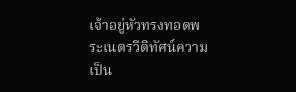เจ้าอยู่หัวทรงทอดพระเนตรวีดิทัศน์ความเป็น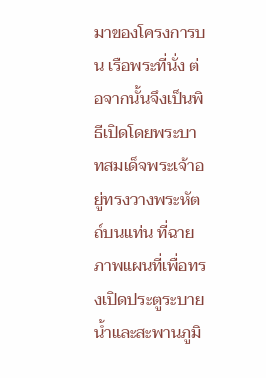มาของโครงการบน เรือพระที่นั่ง ต่อจากนั้นจึงเป็นพิธีเปิดโดยพระบาทสมเด็จพระเจ้าอยู่ทรงวางพระหัตถ์บนแท่น ที่ฉายภาพแผนที่เพื่อทรงเปิดประตูระบายน้ำและสะพานภูมิ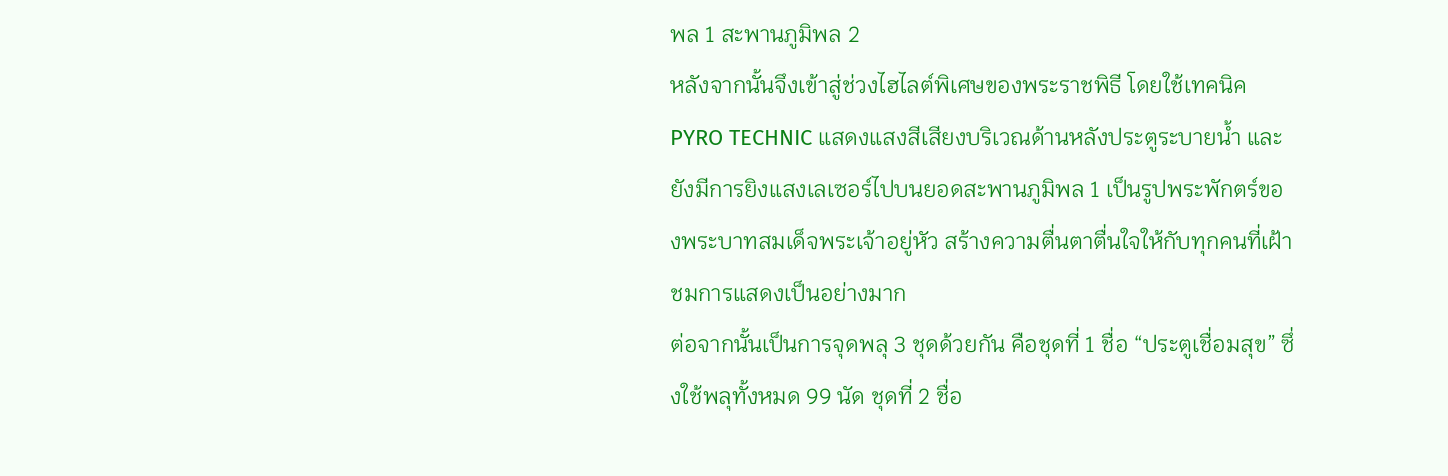พล 1 สะพานภูมิพล 2
หลังจากนั้นจึงเข้าสู่ช่วงไฮไลต์พิเศษของพระราชพิธี โดยใช้เทคนิคPYRO TECHNIC แสดงแสงสีเสียงบริเวณด้านหลังประตูระบายน้ำ และยังมีการยิงแสงเลเซอร์ไปบนยอดสะพานภูมิพล 1 เป็นรูปพระพักตร์ของพระบาทสมเด็จพระเจ้าอยู่หัว สร้างความตื่นตาตื่นใจให้กับทุกคนที่เฝ้าชมการแสดงเป็นอย่างมาก
ต่อจากนั้นเป็นการจุดพลุ 3 ชุดด้วยกัน คือชุดที่ 1 ชื่อ “ประตูเชื่อมสุข” ซึ่งใช้พลุทั้งหมด 99 นัด ชุดที่ 2 ชื่อ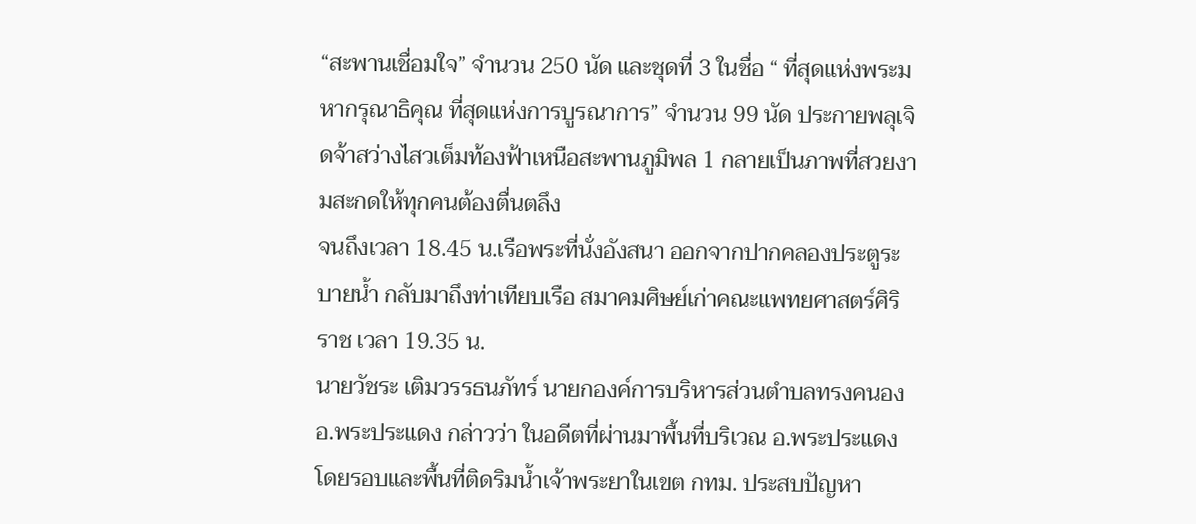“สะพานเชื่อมใจ” จำนวน 250 นัด และชุดที่ 3 ในชื่อ “ ที่สุดแห่งพระมหากรุณาธิคุณ ที่สุดแห่งการบูรณาการ” จำนวน 99 นัด ประกายพลุเจิดจ้าสว่างไสวเต็มท้องฟ้าเหนือสะพานภูมิพล 1 กลายเป็นภาพที่สวยงามสะกดให้ทุกคนต้องตื่นตลึง
จนถึงเวลา 18.45 น.เรือพระที่นั่งอังสนา ออกจากปากคลองประตูระบายน้ำ กลับมาถึงท่าเทียบเรือ สมาคมศิษย์เก่าคณะแพทยศาสตร์ศิริราช เวลา 19.35 น.
นายวัชระ เติมวรรธนภัทร์ นายกองค์การบริหารส่วนตำบลทรงคนอง อ.พระประแดง กล่าวว่า ในอดีตที่ผ่านมาพื้นที่บริเวณ อ.พระประแดงโดยรอบและพื้นที่ติดริมน้ำเจ้าพระยาในเขต กทม. ประสบปัญหา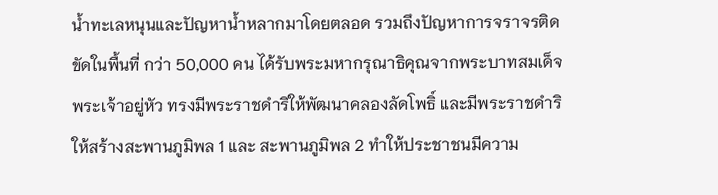น้ำทะเลหนุนและปัญหาน้ำหลากมาโดยตลอด รวมถึงปัญหาการจราจรติดขัดในพื้นที่ กว่า 50,000 คน ได้รับพระมหากรุณาธิคุณจากพระบาทสมเด็จพระเจ้าอยู่หัว ทรงมีพระราชดำริให้พัฒนาคลองลัดโพธิ์ และมีพระราชดำริให้สร้างสะพานภูมิพล 1 และ สะพานภูมิพล 2 ทำให้ประชาชนมีความ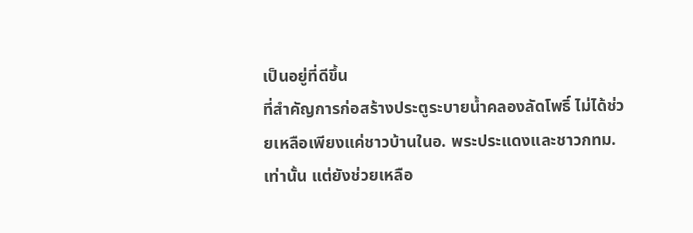เป็นอยู่ที่ดีขึ้น
ที่สำคัญการก่อสร้างประตูระบายน้ำคลองลัดโพธิ์ ไม่ได้ช่วยเหลือเพียงแค่ชาวบ้านในอ. พระประแดงและชาวกทม. เท่านั้น แต่ยังช่วยเหลือ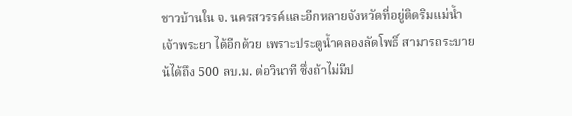ชาวบ้านใน จ. นครสวรรค์และอีกหลายจังหวัดที่อยู่ติดริมแม่น้ำเจ้าพระยา ได้อีกด้วย เพราะประตูน้ำคลองลัดโพธิ์ สามารถระบายน้ได้ถึง 500 ลบ.ม. ต่อวินาที ซึ่งถ้าไม่มีป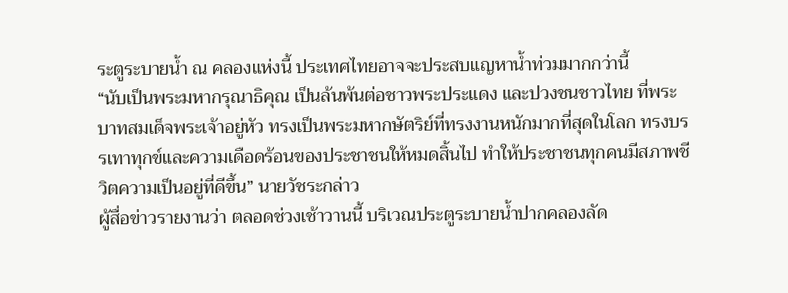ระตูระบายน้ำ ณ คลองแห่งนี้ ประเทศไทยอาจจะประสบแญหาน้ำท่วมมากกว่านี้
“นับเป็นพระมหากรุณาธิคุณ เป็นล้นพ้นต่อชาวพระประแดง และปวงชนชาวไทย ที่พระบาทสมเด็จพระเจ้าอยู่หัว ทรงเป็นพระมหากษัตริย์ที่ทรงงานหนักมากที่สุดในโลก ทรงบรรเทาทุกข์และความเดือดร้อนของประชาชนให้หมดสิ้นไป ทำให้ประชาชนทุกคนมีสภาพชีวิตความเป็นอยู่ที่ดีขึ้น” นายวัชระกล่าว
ผู้สื่อข่าวรายงานว่า ตลอดช่วงเช้าวานนี้ บริเวณประตูระบายน้ำปากคลองลัด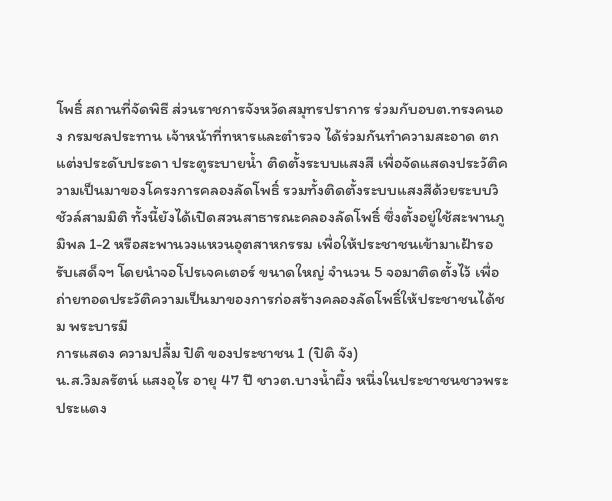โพธิ์ สถานที่จัดพิธี ส่วนราชการจังหวัดสมุทรปราการ ร่วมกับอบต.ทรงคนอง กรมชลประทาน เจ้าหน้าที่ทหารและตำรวจ ได้ร่วมกันทำความสะอาด ตกแต่งประดับประดา ประตูระบายน้ำ ติดตั้งระบบแสงสี เพื่อจัดแสดงประวัติความเป็นมาของโครงการคลองลัดโพธิ์ รวมทั้งติดตั้งระบบแสงสีด้วยระบบวิชัวล์สามมิติ ทั้งนี้ยังได้เปิดสวนสาธารณะคลองลัดโพธิ์ ซึ่งตั้งอยู่ใช้สะพานภูมิพล 1-2 หรือสะพานวงแหวนอุตสาหกรรม เพื่อให้ประชาชนเข้ามาเฝ้ารอรับเสด็จฯ โดยนำจอโปรเจคเตอร์ ขนาดใหญ่ จำนวน 5 จอมาติดตั้งไว้ เพื่อถ่ายทอดประวัติความเป็นมาของการก่อสร้างคลองลัดโพธิ์ให้ประชาชนได้ชม พระบารมี
การแสดง ความปลื้ม ปิติ ของประชาชน 1 (ปิติ จัง)
น.ส.วิมลรัตน์ แสงอุไร อายุ 47 ปี ชาวต.บางน้ำผึ้ง หนึ่งในประชาชนชาวพระประแดง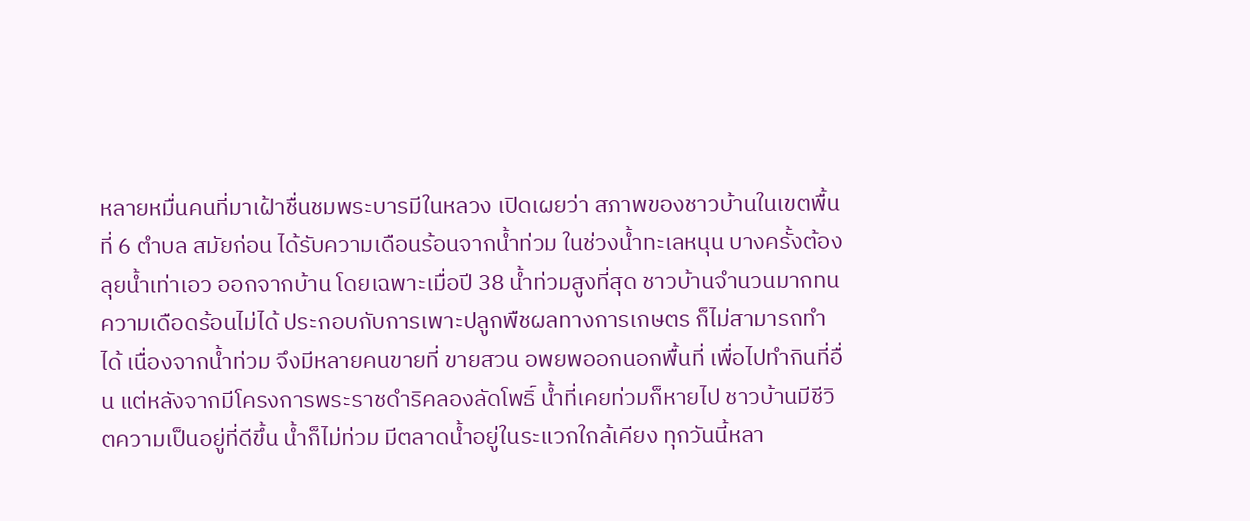หลายหมื่นคนที่มาเฝ้าชื่นชมพระบารมีในหลวง เปิดเผยว่า สภาพของชาวบ้านในเขตพื้นที่ 6 ตำบล สมัยก่อน ได้รับความเดือนร้อนจากน้ำท่วม ในช่วงน้ำทะเลหนุน บางครั้งต้องลุยน้ำเท่าเอว ออกจากบ้าน โดยเฉพาะเมื่อปี 38 น้ำท่วมสูงที่สุด ชาวบ้านจำนวนมากทนความเดือดร้อนไม่ได้ ประกอบกับการเพาะปลูกพืชผลทางการเกษตร ก็ไม่สามารถทำได้ เนื่องจากน้ำท่วม จึงมีหลายคนขายที่ ขายสวน อพยพออกนอกพื้นที่ เพื่อไปทำกินที่อื่น แต่หลังจากมีโครงการพระราชดำริคลองลัดโพธิ์ น้ำที่เคยท่วมก็หายไป ชาวบ้านมีชีวิตความเป็นอยู่ที่ดีขึ้น น้ำก็ไม่ท่วม มีตลาดน้ำอยู่ในระแวกใกล้เคียง ทุกวันนี้หลา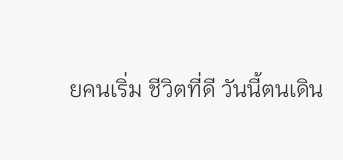ยคนเริ่ม ชีวิตที่ดี วันนี้ตนเดิน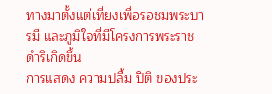ทางมาตั้งแต่เที่ยงเพื่อรอชมพระบารมี และภูมิใจที่มีโครงการพระราชดำริเกิดขึ้น
การแสดง ความปลื้ม ปิติ ของประ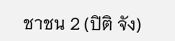ชาชน 2 (ปิติ จัง)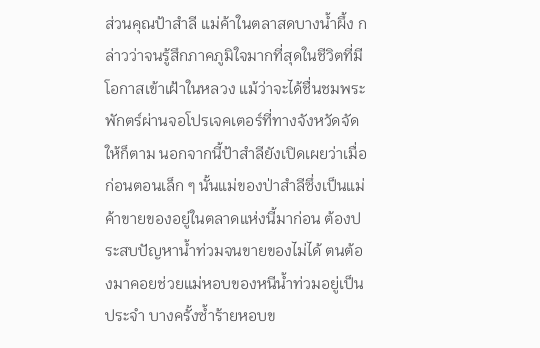ส่วนคุณป้าสำลี แม่ค้าในตลาสดบางน้ำผึ้ง กล่าวว่าจนรู้สึกภาคภูมิใจมากที่สุดในชีวิตที่มีโอกาสเข้าเฝ้าในหลวง แม้ว่าจะได้ชื่นชมพระพักตร์ผ่านจอโปรเจคเตอร์ที่ทางจังหวัดจัดให้ก็ตาม นอกจากนี้ป้าสำลียังเปิดเผยว่าเมื่อก่อนตอนเล็ก ๆ นั้นแม่ของป่าสำลีซึ่งเป็นแม่ค้าขายของอยู่ในตลาดแห่งนี้มาก่อน ต้องประสบปัญหาน้ำท่วมจนขายของไม่ได้ ตนต้องมาคอยช่วยแม่หอบของหนีน้ำท่วมอยู่เป็นประจำ บางครั้งซ้ำร้ายหอบข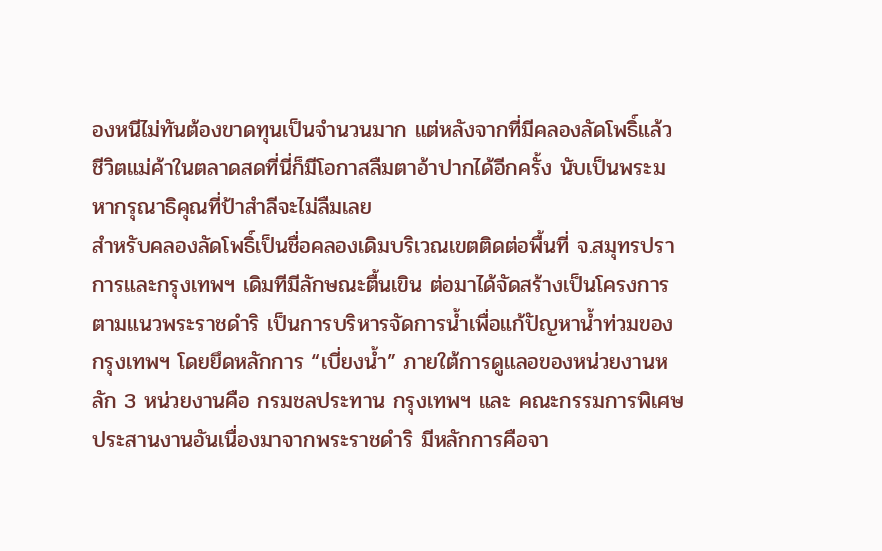องหนีไม่ทันต้องขาดทุนเป็นจำนวนมาก แต่หลังจากที่มีคลองลัดโพธิ์แล้ว ชีวิตแม่ค้าในตลาดสดที่นี่ก็มีโอกาสลืมตาอ้าปากได้อีกครั้ง นับเป็นพระมหากรุณาธิคุณที่ป้าสำลีจะไม่ลืมเลย
สำหรับคลองลัดโพธิ์เป็นชื่อคลองเดิมบริเวณเขตติดต่อพื้นที่ จ.สมุทรปราการและกรุงเทพฯ เดิมทีมีลักษณะตื้นเขิน ต่อมาได้จัดสร้างเป็นโครงการตามแนวพระราชดำริ เป็นการบริหารจัดการน้ำเพื่อแก้ปัญหาน้ำท่วมของกรุงเทพฯ โดยยึดหลักการ “เบี่ยงน้ำ” ภายใต้การดูแลอของหน่วยงานหลัก 3 หน่วยงานคือ กรมชลประทาน กรุงเทพฯ และ คณะกรรมการพิเศษประสานงานอันเนื่องมาจากพระราชดำริ มีหลักการคือจา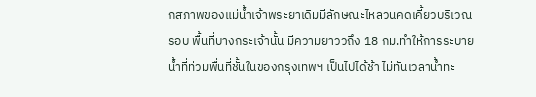กสภาพของแม่น้ำเจ้าพระยาเดิมมีลักษณะไหลวนคดเคี้ยวบริเวณรอบ พื้นที่บางกระเจ้านั้น มีความยาววถึง 18 กม.ทำให้การระบายน้ำที่ท่วมพื่นที่ชั้นในของกรุงเทพฯ เป็นไปได้ช้า ไม่ทันเวลาน้ำทะ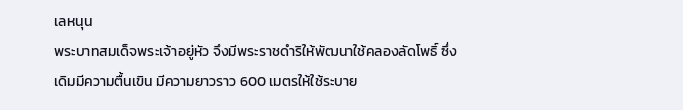เลหนุน
พระบาทสมเด็จพระเจ้าอยู่หัว จึงมีพระราชดำริให้พัฒนาใช้คลองลัดโพธิ์ ซึ่งเดิมมีความตื้นเขิน มีความยาวราว 600 เมตรให้ใช้ระบาย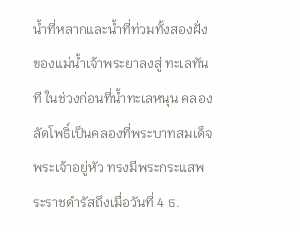น้ำที่หลากและน้ำที่ท่วมทั้งสองฝั่งของแม่น้ำเจ้าพระยาลงสู่ ทะเลทันที ในช่วงก่อนที่น้ำทะเลหนุน คลองลัดโพธิ์เป็นคลองที่พระบาทสมเด็จพระเจ้าอยู่หัว ทรงมีพระกระแสพระราชดำรัสถึงเมื่อวันที่ 4 ธ.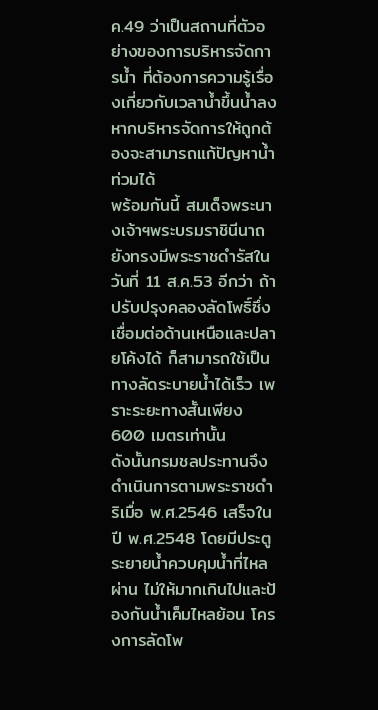ค.49 ว่าเป็นสถานที่ตัวอย่างของการบริหารจัดการน้ำ ที่ต้องการความรู้เรื่องเกี่ยวกับเวลาน้ำขึ้นน้ำลง หากบริหารจัดการให้ถูกต้องจะสามารถแก้ปัญหาน้ำท่วมได้
พร้อมกันนี้ สมเด็จพระนางเจ้าฯพระบรมราชินีนาถ ยังทรงมีพระราชดำรัสในวันที่ 11 ส.ค.53 อีกว่า ถ้าปรับปรุงคลองลัดโพธิ์ซึ่งเชื่อมต่อด้านเหนือและปลายโค้งได้ ก็สามารถใช้เป็นทางลัดระบายน้ำได้เร็ว เพราะระยะทางสั้นเพียง 600 เมตรเท่านั้น
ดังนั้นกรมชลประทานจึงดำเนินการตามพระราชดำริเมื่อ พ.ศ.2546 เสร็จในปี พ.ศ.2548 โดยมีประตูระยายน้ำควบคุมน้ำที่ไหลผ่าน ไม่ให้มากเกินไปและป้องกันน้ำเค็มไหลย้อน โครงการลัดโพ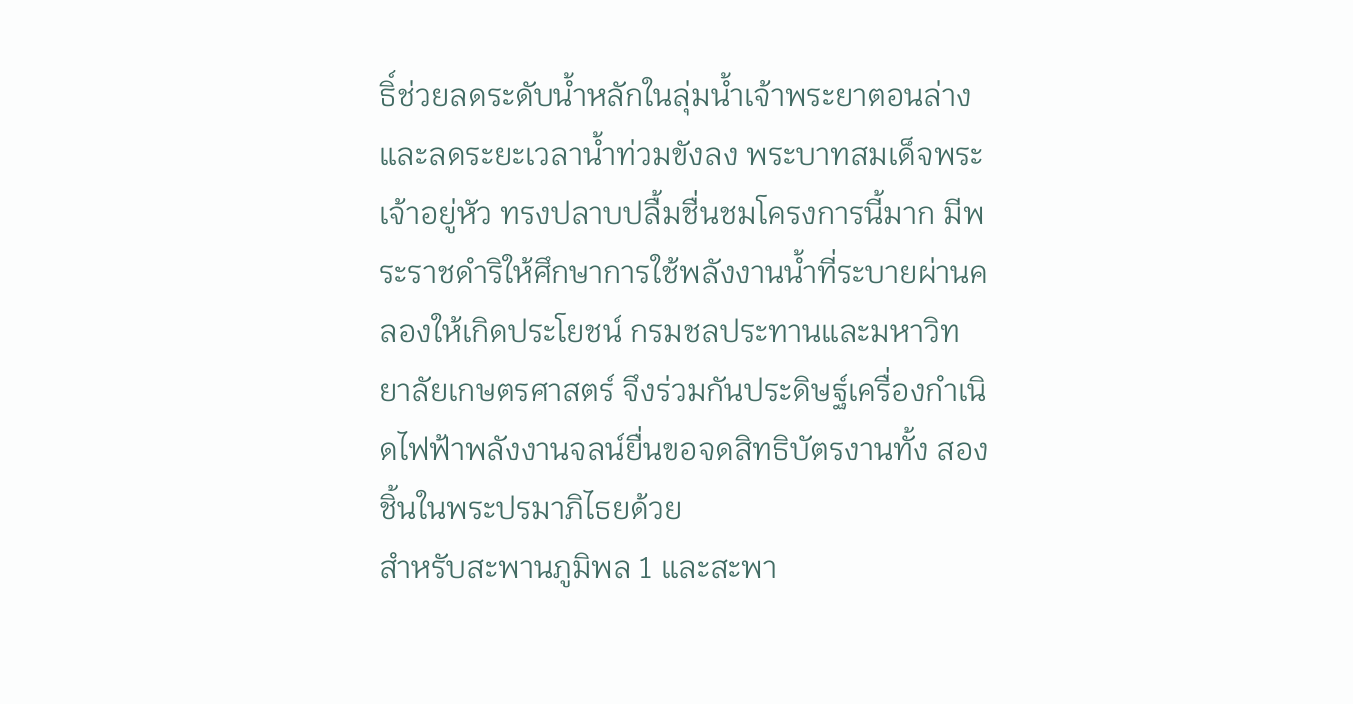ธิ์ช่วยลดระดับน้ำหลักในลุ่มน้ำเจ้าพระยาตอนล่าง และลดระยะเวลาน้ำท่วมขังลง พระบาทสมเด็จพระเจ้าอยู่หัว ทรงปลาบปลื้มชื่นชมโครงการนี้มาก มีพระราชดำริให้ศึกษาการใช้พลังงานน้ำที่ระบายผ่านคลองให้เกิดประโยชน์ กรมชลประทานและมหาวิทยาลัยเกษตรศาสตร์ จึงร่วมกันประดิษฐ์เครื่องกำเนิดไฟฟ้าพลังงานจลน์ยื่นขอจดสิทธิบัตรงานทั้ง สองชิ้นในพระปรมาภิไธยด้วย
สำหรับสะพานภูมิพล 1 และสะพา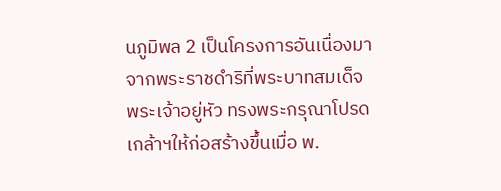นภูมิพล 2 เป็นโครงการอันเนื่องมาจากพระราชดำริที่พระบาทสมเด็จพระเจ้าอยู่หัว ทรงพระกรุณาโปรดเกล้าฯให้ก่อสร้างขึ้นเมื่อ พ.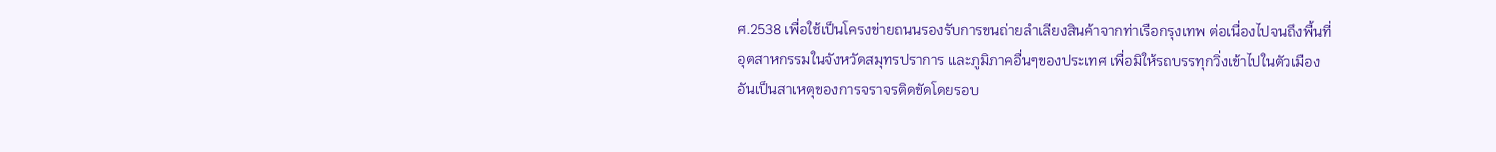ศ.2538 เพื่อใช้เป็นโครงข่ายถนนรองรับการขนถ่ายลำเลียงสินค้าจากท่าเรือกรุงเทพ ต่อเนื่องไปจนถึงพื้นที่อุตสาหกรรมในจังหวัดสมุทรปราการ และภูมิภาคอื่นๆของประเทศ เพื่อมิให้รถบรรทุกวิ่งเข้าไปในตัวเมือง อันเป็นสาเหตุของการจราจรติดขัดโดยรอบ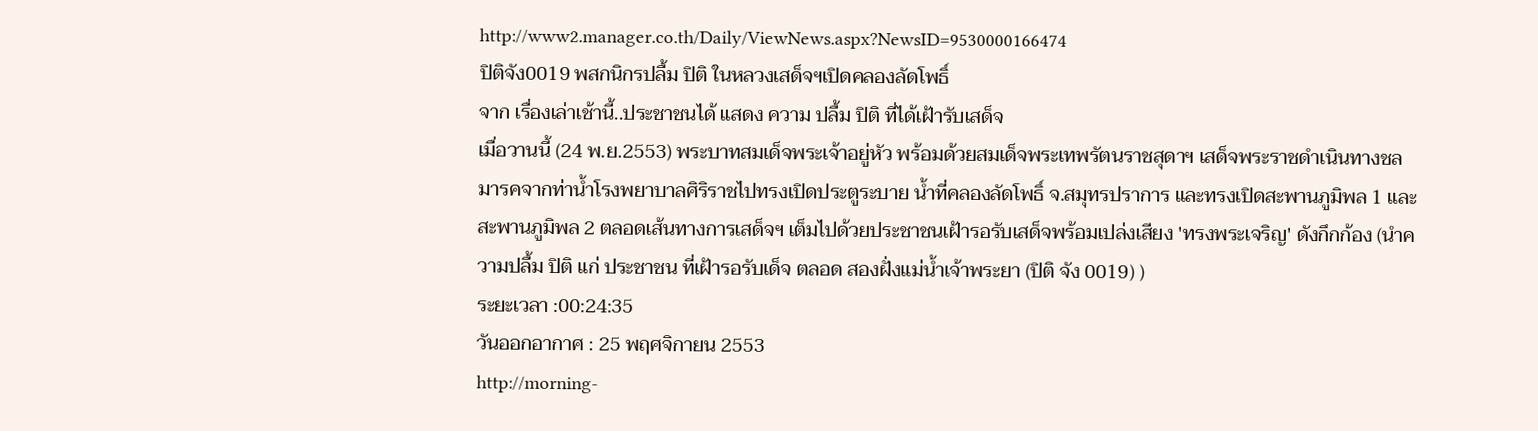http://www2.manager.co.th/Daily/ViewNews.aspx?NewsID=9530000166474
ปิติจัง0019 พสกนิกรปลื้ม ปิติ ในหลวงเสด็จฯเปิดคลองลัดโพธิ์
จาก เรื่องเล่าเช้านี้..ประชาชนได้ แสดง ความ ปลื้ม ปิติ ที่ได้เฝ้ารับเสด็จ
เมื่อวานนี้ (24 พ.ย.2553) พระบาทสมเด็จพระเจ้าอยู่หัว พร้อมด้วยสมเด็จพระเทพรัตนราชสุดาฯ เสด็จพระราชดำเนินทางชลมารคจากท่าน้ำโรงพยาบาลศิริราชไปทรงเปิดประตูระบาย น้ำที่คลองลัดโพธิ์ จ.สมุทรปราการ และทรงเปิดสะพานภูมิพล 1 และสะพานภูมิพล 2 ตลอดเส้นทางการเสด็จฯ เต็มไปด้วยประชาชนเฝ้ารอรับเสด็จพร้อมเปล่งเสียง 'ทรงพระเจริญ' ดังกึกก้อง (นำความปลื้ม ปิติ แก่ ประชาชน ที่เฝ้ารอรับเด็จ ตลอด สองฝั่งแม่น้ำเจ้าพระยา (ปิติ จัง 0019) )
ระยะเวลา :00:24:35
วันออกอากาศ : 25 พฤศจิกายน 2553
http://morning-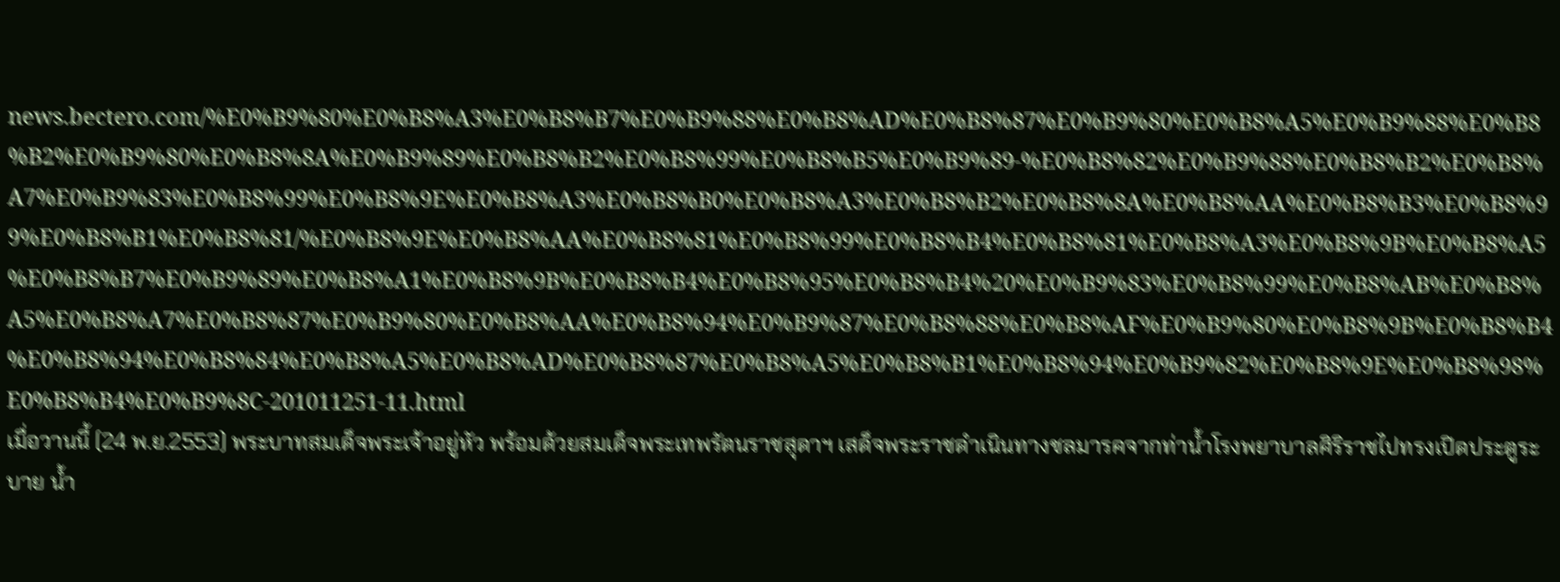news.bectero.com/%E0%B9%80%E0%B8%A3%E0%B8%B7%E0%B9%88%E0%B8%AD%E0%B8%87%E0%B9%80%E0%B8%A5%E0%B9%88%E0%B8%B2%E0%B9%80%E0%B8%8A%E0%B9%89%E0%B8%B2%E0%B8%99%E0%B8%B5%E0%B9%89-%E0%B8%82%E0%B9%88%E0%B8%B2%E0%B8%A7%E0%B9%83%E0%B8%99%E0%B8%9E%E0%B8%A3%E0%B8%B0%E0%B8%A3%E0%B8%B2%E0%B8%8A%E0%B8%AA%E0%B8%B3%E0%B8%99%E0%B8%B1%E0%B8%81/%E0%B8%9E%E0%B8%AA%E0%B8%81%E0%B8%99%E0%B8%B4%E0%B8%81%E0%B8%A3%E0%B8%9B%E0%B8%A5%E0%B8%B7%E0%B9%89%E0%B8%A1%E0%B8%9B%E0%B8%B4%E0%B8%95%E0%B8%B4%20%E0%B9%83%E0%B8%99%E0%B8%AB%E0%B8%A5%E0%B8%A7%E0%B8%87%E0%B9%80%E0%B8%AA%E0%B8%94%E0%B9%87%E0%B8%88%E0%B8%AF%E0%B9%80%E0%B8%9B%E0%B8%B4%E0%B8%94%E0%B8%84%E0%B8%A5%E0%B8%AD%E0%B8%87%E0%B8%A5%E0%B8%B1%E0%B8%94%E0%B9%82%E0%B8%9E%E0%B8%98%E0%B8%B4%E0%B9%8C-201011251-11.html
เมื่อวานนี้ (24 พ.ย.2553) พระบาทสมเด็จพระเจ้าอยู่หัว พร้อมด้วยสมเด็จพระเทพรัตนราชสุดาฯ เสด็จพระราชดำเนินทางชลมารคจากท่าน้ำโรงพยาบาลศิริราชไปทรงเปิดประตูระบาย น้ำ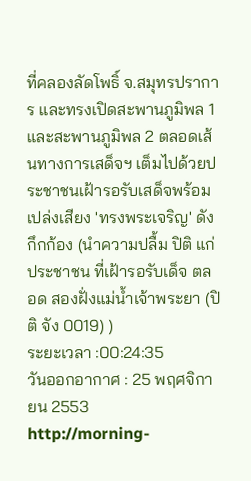ที่คลองลัดโพธิ์ จ.สมุทรปราการ และทรงเปิดสะพานภูมิพล 1 และสะพานภูมิพล 2 ตลอดเส้นทางการเสด็จฯ เต็มไปด้วยประชาชนเฝ้ารอรับเสด็จพร้อมเปล่งเสียง 'ทรงพระเจริญ' ดังกึกก้อง (นำความปลื้ม ปิติ แก่ ประชาชน ที่เฝ้ารอรับเด็จ ตลอด สองฝั่งแม่น้ำเจ้าพระยา (ปิติ จัง 0019) )
ระยะเวลา :00:24:35
วันออกอากาศ : 25 พฤศจิกายน 2553
http://morning-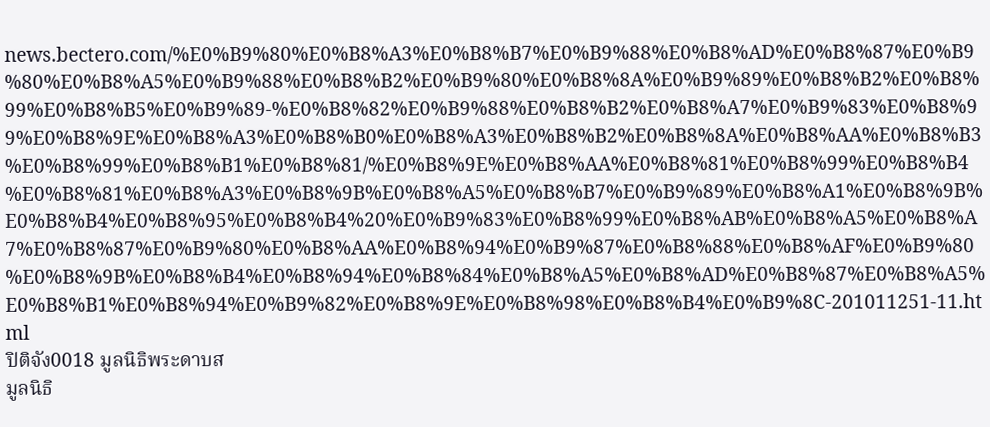news.bectero.com/%E0%B9%80%E0%B8%A3%E0%B8%B7%E0%B9%88%E0%B8%AD%E0%B8%87%E0%B9%80%E0%B8%A5%E0%B9%88%E0%B8%B2%E0%B9%80%E0%B8%8A%E0%B9%89%E0%B8%B2%E0%B8%99%E0%B8%B5%E0%B9%89-%E0%B8%82%E0%B9%88%E0%B8%B2%E0%B8%A7%E0%B9%83%E0%B8%99%E0%B8%9E%E0%B8%A3%E0%B8%B0%E0%B8%A3%E0%B8%B2%E0%B8%8A%E0%B8%AA%E0%B8%B3%E0%B8%99%E0%B8%B1%E0%B8%81/%E0%B8%9E%E0%B8%AA%E0%B8%81%E0%B8%99%E0%B8%B4%E0%B8%81%E0%B8%A3%E0%B8%9B%E0%B8%A5%E0%B8%B7%E0%B9%89%E0%B8%A1%E0%B8%9B%E0%B8%B4%E0%B8%95%E0%B8%B4%20%E0%B9%83%E0%B8%99%E0%B8%AB%E0%B8%A5%E0%B8%A7%E0%B8%87%E0%B9%80%E0%B8%AA%E0%B8%94%E0%B9%87%E0%B8%88%E0%B8%AF%E0%B9%80%E0%B8%9B%E0%B8%B4%E0%B8%94%E0%B8%84%E0%B8%A5%E0%B8%AD%E0%B8%87%E0%B8%A5%E0%B8%B1%E0%B8%94%E0%B9%82%E0%B8%9E%E0%B8%98%E0%B8%B4%E0%B9%8C-201011251-11.html
ปิติจัง0018 มูลนิธิพระดาบส
มูลนิธิ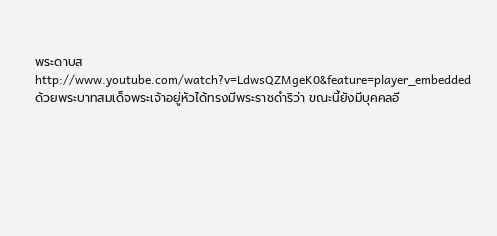พระดาบส
http://www.youtube.com/watch?v=LdwsQZMgeK0&feature=player_embedded
ด้วยพระบาทสมเด็จพระเจ้าอยู่หัวได้ทรงมีพระราชดำริว่า ขณะนี้ยังมีบุคคลอี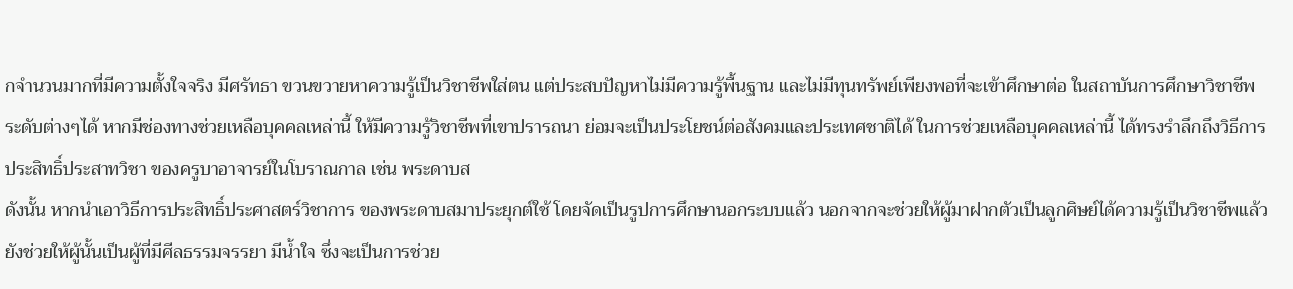กจำนวนมากที่มีความตั้งใจจริง มีศรัทธา ขวนขวายหาความรู้เป็นวิชาชีพใส่ตน แต่ประสบปัญหาไม่มีความรู้พื้นฐาน และไม่มีทุนทรัพย์เพียงพอที่จะเข้าศึกษาต่อ ในสถาบันการศึกษาวิชาชีพระดับต่างๆได้ หากมีช่องทางช่วยเหลือบุคคลเหล่านี้ ให้มีความรู้วิชาชีพที่เขาปรารถนา ย่อมจะเป็นประโยชน์ต่อสังคมและประเทศชาติได้ ในการช่วยเหลือบุคคลเหล่านี้ ได้ทรงรำลึกถึงวิธีการประสิทธิ์ประสาทวิชา ของครูบาอาจารย์ในโบราณกาล เช่น พระดาบส
ดังนั้น หากนำเอาวิธีการประสิทธิ์ประศาสตร์วิชาการ ของพระดาบสมาประยุกต์ใช้ โดยจัดเป็นรูปการศึกษานอกระบบแล้ว นอกจากจะช่วยให้ผู้มาฝากตัวเป็นลูกศิษย์ได้ความรู้เป็นวิชาชีพแล้ว ยังช่วยให้ผู้นั้นเป็นผู้ที่มีศีลธรรมจรรยา มีน้ำใจ ซึ่งจะเป็นการช่วย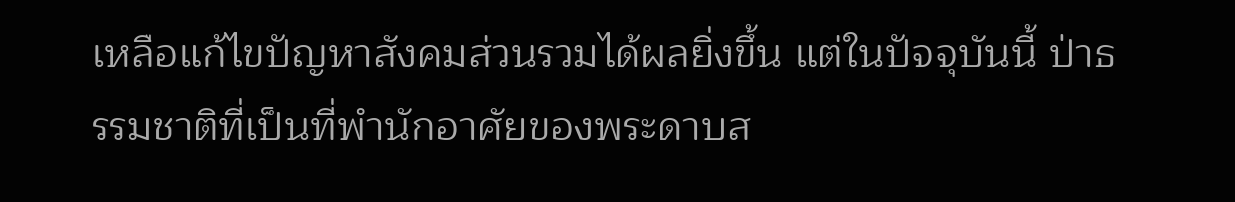เหลือแก้ไขปัญหาสังคมส่วนรวมได้ผลยิ่งขึ้น แต่ในปัจจุบันนี้ ป่าธรรมชาติที่เป็นที่พำนักอาศัยของพระดาบส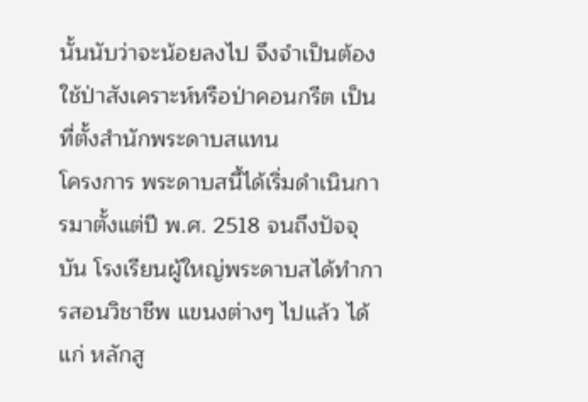นั้นนับว่าจะน้อยลงไป จึงจำเป็นต้องใช้ป่าสังเคราะห์หรือป่าคอนกรีต เป็นที่ตั้งสำนักพระดาบสแทน
โครงการ พระดาบสนี้ได้เริ่มดำเนินการมาตั้งแต่ปี พ.ศ. 2518 จนถึงปัจจุบัน โรงเรียนผู้ใหญ่พระดาบสได้ทำการสอนวิชาชีพ แขนงต่างๆ ไปแล้ว ได้แก่ หลักสู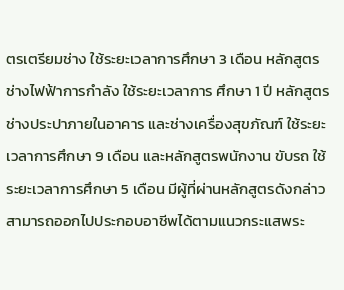ตรเตรียมช่าง ใช้ระยะเวลาการศึกษา 3 เดือน หลักสูตรช่างไฟฟ้าการกำลัง ใช้ระยะเวลาการ ศึกษา 1 ปี หลักสูตรช่างประปาภายในอาคาร และช่างเครื่องสุขภัณฑ์ ใช้ระยะเวลาการศึกษา 9 เดือน และหลักสูตรพนักงาน ขับรถ ใช้ระยะเวลาการศึกษา 5 เดือน มีผู้ที่ผ่านหลักสูตรดังกล่าวสามารถออกไปประกอบอาชีพได้ตามแนวกระแสพระ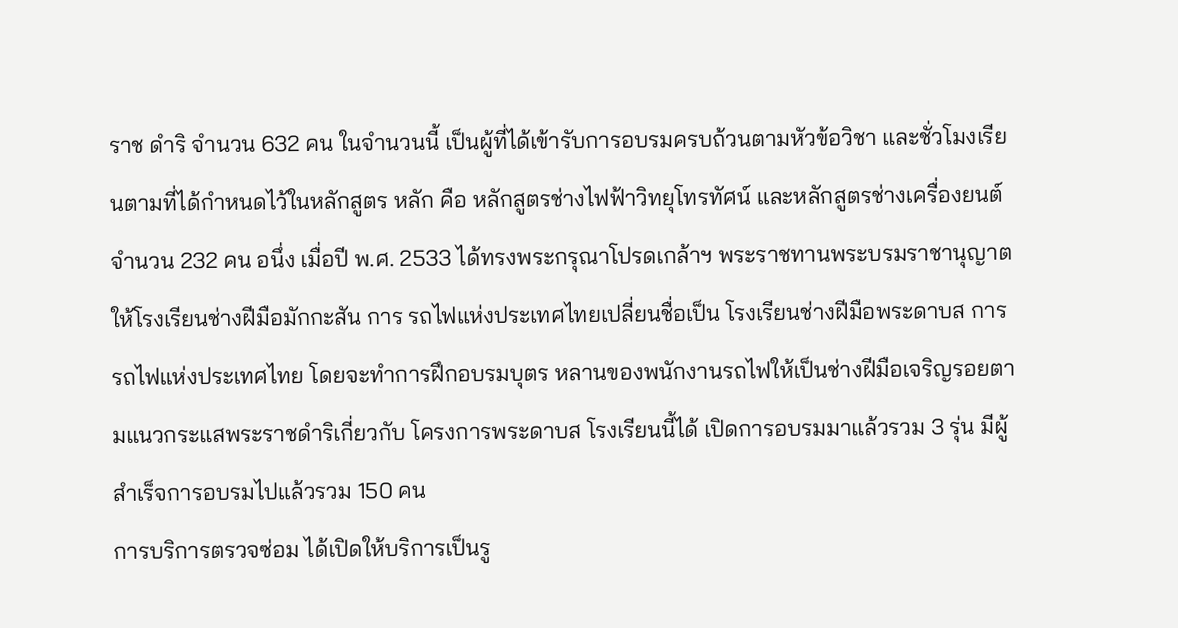ราช ดำริ จำนวน 632 คน ในจำนวนนี้ เป็นผู้ที่ได้เข้ารับการอบรมครบถ้วนตามหัวข้อวิชา และชั่วโมงเรียนตามที่ได้กำหนดไว้ในหลักสูตร หลัก คือ หลักสูตรช่างไฟฟ้าวิทยุโทรทัศน์ และหลักสูตรช่างเครื่องยนต์ จำนวน 232 คน อนึ่ง เมื่อปี พ.ศ. 2533 ได้ทรงพระกรุณาโปรดเกล้าฯ พระราชทานพระบรมราชานุญาตให้โรงเรียนช่างฝีมือมักกะสัน การ รถไฟแห่งประเทศไทยเปลี่ยนชื่อเป็น โรงเรียนช่างฝีมือพระดาบส การรถไฟแห่งประเทศไทย โดยจะทำการฝึกอบรมบุตร หลานของพนักงานรถไฟให้เป็นช่างฝีมือเจริญรอยตามแนวกระแสพระราชดำริเกี่ยวกับ โครงการพระดาบส โรงเรียนนี้ได้ เปิดการอบรมมาแล้วรวม 3 รุ่น มีผู้สำเร็จการอบรมไปแล้วรวม 150 คน
การบริการตรวจซ่อม ได้เปิดให้บริการเป็นรู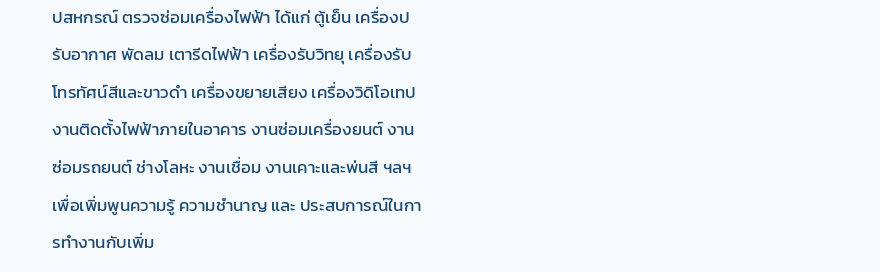ปสหกรณ์ ตรวจซ่อมเครื่องไฟฟ้า ได้แก่ ตู้เย็น เครื่องปรับอากาศ พัดลม เตารีดไฟฟ้า เครื่องรับวิทยุ เครื่องรับโทรทัศน์สีและขาวดำ เครื่องขยายเสียง เครื่องวิดิโอเทป งานติดตั้งไฟฟ้าภายในอาคาร งานซ่อมเครื่องยนต์ งานซ่อมรถยนต์ ช่างโลหะ งานเชื่อม งานเคาะและพ่นสี ฯลฯ เพื่อเพิ่มพูนความรู้ ความชำนาญ และ ประสบการณ์ในการทำงานกับเพิ่ม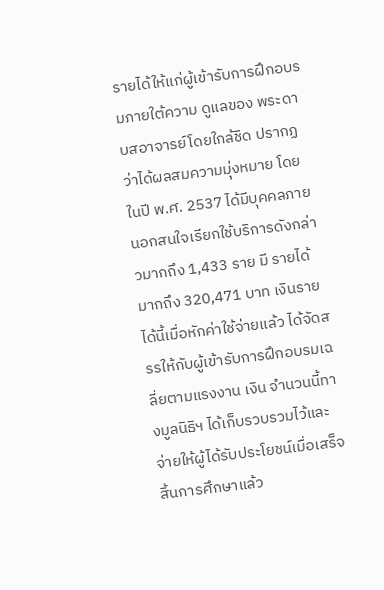รายได้ให้แก่ผู้เข้ารับการฝึกอบรมภายใต้ความ ดูแลของ พระดาบสอาจารย์โดยใกล้ชิด ปรากฏว่าได้ผลสมความมุ่งหมาย โดยในปี พ.ศ. 2537 ได้มีบุคคลภายนอกสนใจเรียกใช้บริการดังกล่าวมากถึง 1,433 ราย มี รายได้มากถึง 320,471 บาท เงินรายได้นี้เมื่อหักค่าใช้จ่ายแล้ว ได้จัดสรรให้กับผู้เข้ารับการฝึกอบรมเฉลี่ยตามแรงงาน เงิน จำนวนนี้ทางมูลนิธิฯ ได้เก็บรวบรวมไว้และจ่ายให้ผู้ได้รับประโยชน์เมื่อเสร็จสิ้นการศึกษาแล้ว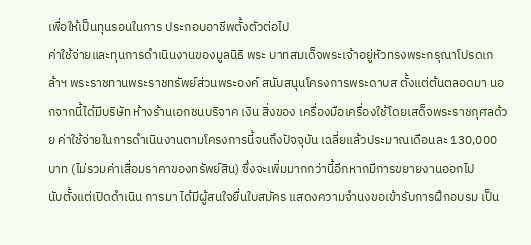เพื่อให้เป็นทุนรอนในการ ประกอบอาชีพตั้งตัวต่อไป
ค่าใช้จ่ายและทุนการดำเนินงานของมูลนิธิ พระ บาทสมเด็จพระเจ้าอยู่หัวทรงพระกรุณาโปรดเกล้าฯ พระราชทานพระราชทรัพย์ส่วนพระองค์ สนับสนุนโครงการพระดาบส ตั้งแต่ต้นตลอดมา นอกจากนี้ได้มีบริษัท ห้างร้านเอกชนบริจาค เงิน สิ่งของ เครื่องมือเครื่องใช้โดยเสด็จพระราชกุศลด้วย ค่าใช้จ่ายในการดำเนินงานตามโครงการนี้จนถึงปัจจุบัน เฉลี่ยแล้วประมาณเดือนละ 130,000 บาท (ไม่รวมค่าเสื่อมราคาของทรัพย์สิน) ซึ่งจะเพิ่มมากกว่านี้อีกหากมีการขยายงานออกไป
นับตั้งแต่เปิดดำเนิน การมา ได้มีผู้สนใจยื่นใบสมัคร แสดงความจำนงขอเข้ารับการฝึกอบรม เป็น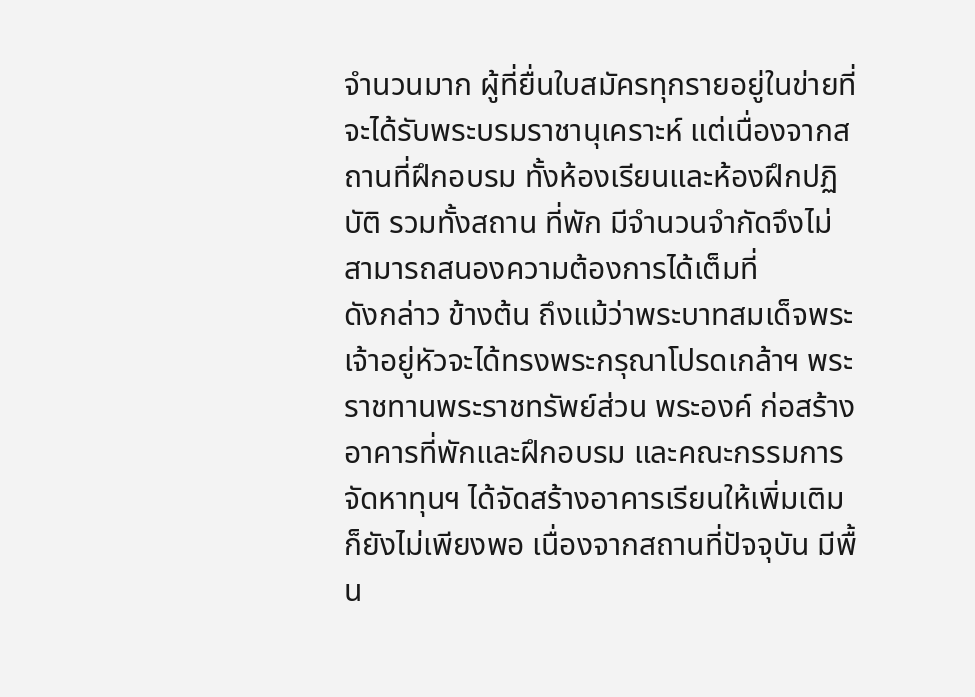จำนวนมาก ผู้ที่ยื่นใบสมัครทุกรายอยู่ในข่ายที่จะได้รับพระบรมราชานุเคราะห์ แต่เนื่องจากสถานที่ฝึกอบรม ทั้งห้องเรียนและห้องฝึกปฏิบัติ รวมทั้งสถาน ที่พัก มีจำนวนจำกัดจึงไม่สามารถสนองความต้องการได้เต็มที่
ดังกล่าว ข้างต้น ถึงแม้ว่าพระบาทสมเด็จพระเจ้าอยู่หัวจะได้ทรงพระกรุณาโปรดเกล้าฯ พระราชทานพระราชทรัพย์ส่วน พระองค์ ก่อสร้างอาคารที่พักและฝึกอบรม และคณะกรรมการจัดหาทุนฯ ได้จัดสร้างอาคารเรียนให้เพิ่มเติมก็ยังไม่เพียงพอ เนื่องจากสถานที่ปัจจุบัน มีพื้น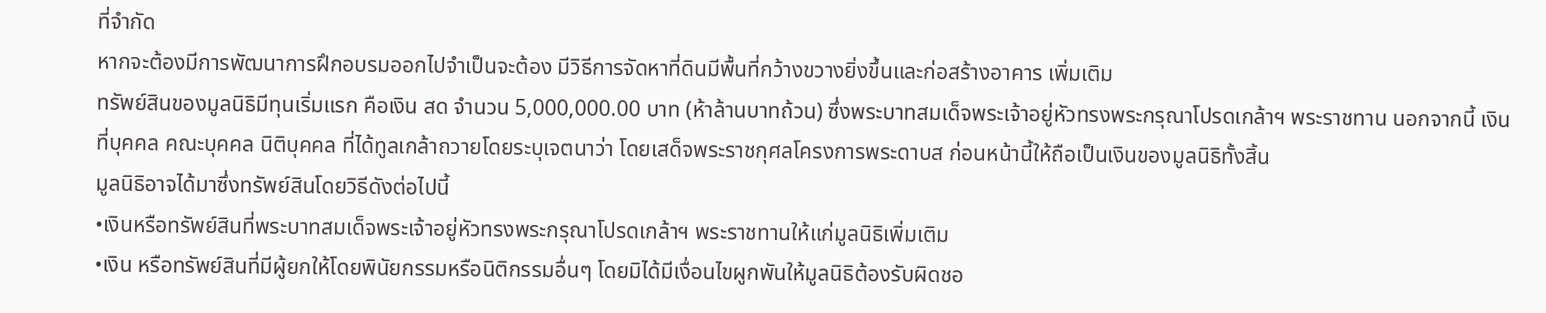ที่จำกัด
หากจะต้องมีการพัฒนาการฝึกอบรมออกไปจำเป็นจะต้อง มีวิธีการจัดหาที่ดินมีพื้นที่กว้างขวางยิ่งขึ้นและก่อสร้างอาคาร เพิ่มเติม
ทรัพย์สินของมูลนิธิมีทุนเริ่มแรก คือเงิน สด จำนวน 5,000,000.00 บาท (ห้าล้านบาทถ้วน) ซึ่งพระบาทสมเด็จพระเจ้าอยู่หัวทรงพระกรุณาโปรดเกล้าฯ พระราชทาน นอกจากนี้ เงินที่บุคคล คณะบุคคล นิติบุคคล ที่ได้ทูลเกล้าถวายโดยระบุเจตนาว่า โดยเสด็จพระราชกุศลโครงการพระดาบส ก่อนหน้านี้ให้ถือเป็นเงินของมูลนิธิทั้งสิ้น
มูลนิธิอาจได้มาซึ่งทรัพย์สินโดยวิธีดังต่อไปนี้
•เงินหรือทรัพย์สินที่พระบาทสมเด็จพระเจ้าอยู่หัวทรงพระกรุณาโปรดเกล้าฯ พระราชทานให้แก่มูลนิธิเพิ่มเติม
•เงิน หรือทรัพย์สินที่มีผู้ยกให้โดยพินัยกรรมหรือนิติกรรมอื่นๆ โดยมิได้มีเงื่อนไขผูกพันให้มูลนิธิต้องรับผิดชอ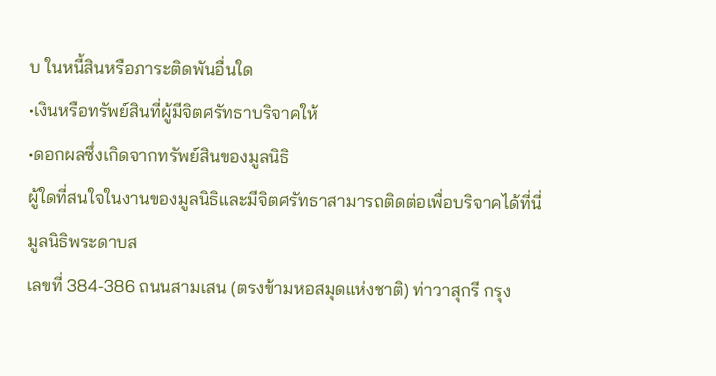บ ในหนี้สินหรือภาระติดพันอื่นใด
•เงินหรือทรัพย์สินที่ผู้มีจิตศรัทธาบริจาคให้
•ดอกผลซึ่งเกิดจากทรัพย์สินของมูลนิธิ
ผู้ใดที่สนใจในงานของมูลนิธิและมีจิตศรัทธาสามารถติดต่อเพื่อบริจาคได้ที่นี่
มูลนิธิพระดาบส
เลขที่ 384-386 ถนนสามเสน (ตรงข้ามหอสมุดแห่งชาติ) ท่าวาสุกรี กรุง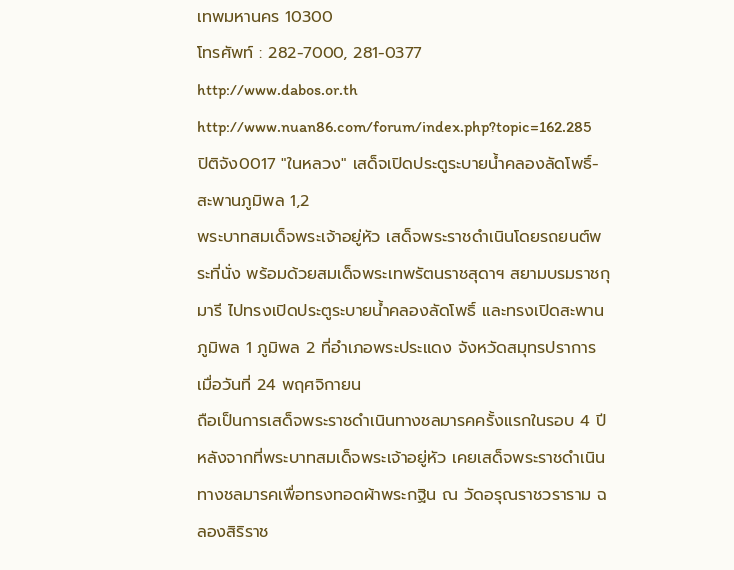เทพมหานคร 10300
โทรศัพท์ : 282-7000, 281-0377
http://www.dabos.or.th
http://www.nuan86.com/forum/index.php?topic=162.285
ปิติจัง0017 "ในหลวง" เสด็จเปิดประตูระบายน้ำคลองลัดโพธิ์-สะพานภูมิพล 1,2
พระบาทสมเด็จพระเจ้าอยู่หัว เสด็จพระราชดำเนินโดยรถยนต์พระที่นั่ง พร้อมด้วยสมเด็จพระเทพรัตนราชสุดาฯ สยามบรมราชกุมารี ไปทรงเปิดประตูระบายน้ำคลองลัดโพธิ์ และทรงเปิดสะพานภูมิพล 1 ภูมิพล 2 ที่อำเภอพระประแดง จังหวัดสมุทรปราการ เมื่อวันที่ 24 พฤศจิกายน
ถือเป็นการเสด็จพระราชดำเนินทางชลมารคครั้งแรกในรอบ 4 ปี หลังจากที่พระบาทสมเด็จพระเจ้าอยู่หัว เคยเสด็จพระราชดำเนินทางชลมารคเพื่อทรงทอดผ้าพระกฐิน ณ วัดอรุณราชวราราม ฉลองสิริราช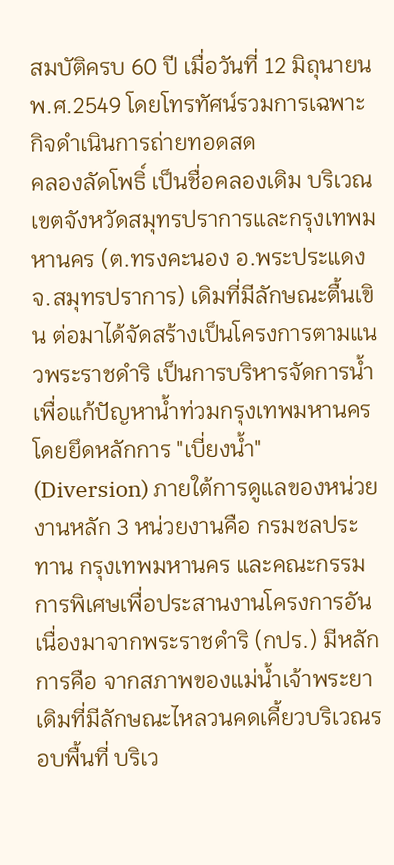สมบัติครบ 60 ปี เมื่อวันที่ 12 มิถุนายน พ.ศ.2549 โดยโทรทัศน์รวมการเฉพาะกิจดำเนินการถ่ายทอดสด
คลองลัดโพธิ์ เป็นชื่อคลองเดิม บริเวณเขตจังหวัดสมุทรปราการและกรุงเทพมหานคร (ต.ทรงคะนอง อ.พระประแดง จ.สมุทรปราการ) เดิมที่มีลักษณะตื้นเขิน ต่อมาได้จัดสร้างเป็นโครงการตามแนวพระราชดำริ เป็นการบริหารจัดการน้ำเพื่อแก้ปัญหาน้ำท่วมกรุงเทพมหานคร โดยยึดหลักการ "เบี่ยงน้ำ" (Diversion) ภายใต้การดูแลของหน่วยงานหลัก 3 หน่วยงานคือ กรมชลประทาน กรุงเทพมหานคร และคณะกรรมการพิเศษเพื่อประสานงานโครงการอันเนื่องมาจากพระราชดำริ (กปร.) มีหลักการคือ จากสภาพของแม่น้ำเจ้าพระยาเดิมที่มีลักษณะไหลวนคดเคี้ยวบริเวณรอบพื้นที่ บริเว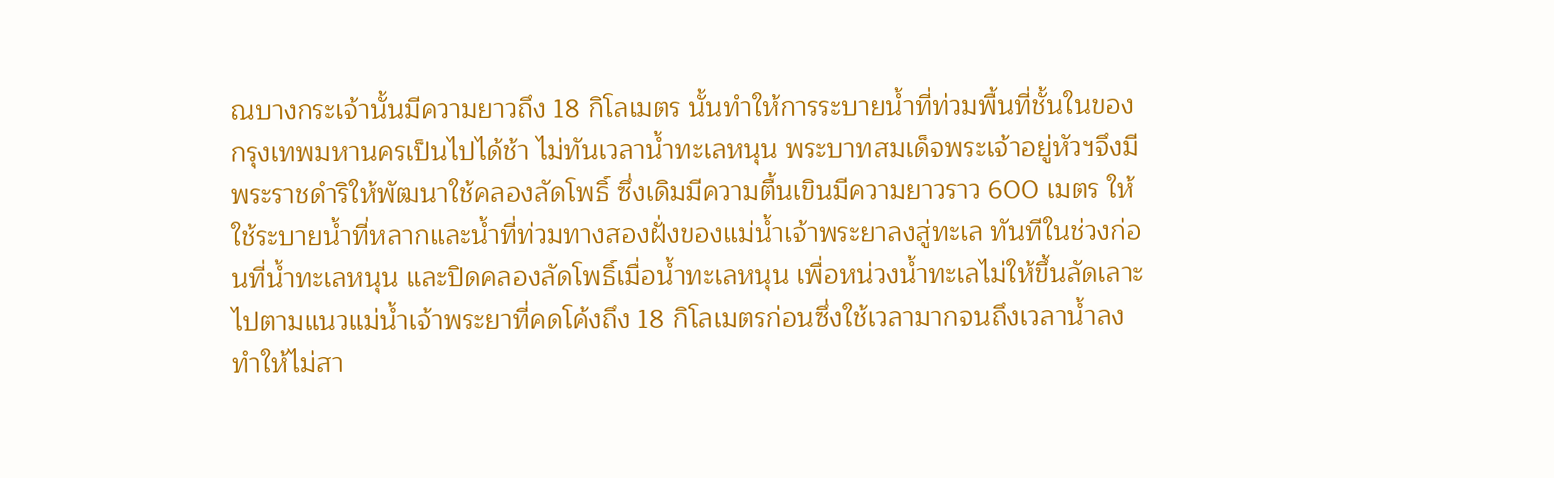ณบางกระเจ้านั้นมีความยาวถึง 18 กิโลเมตร นั้นทำให้การระบายน้ำที่ท่วมพื้นที่ชั้นในของกรุงเทพมหานครเป็นไปได้ช้า ไม่ทันเวลาน้ำทะเลหนุน พระบาทสมเด็จพระเจ้าอยู่หัวฯจึงมีพระราชดำริให้พัฒนาใช้คลองลัดโพธิ์ ซึ่งเดิมมีความตื้นเขินมีความยาวราว 600 เมตร ให้ใช้ระบายน้ำที่หลากและน้ำที่ท่วมทางสองฝั่งของแม่น้ำเจ้าพระยาลงสู่ทะเล ทันทีในช่วงก่อนที่น้ำทะเลหนุน และปิดคลองลัดโพธิ์เมื่อน้ำทะเลหนุน เพื่อหน่วงน้ำทะเลไม่ให้ขึ้นลัดเลาะไปตามแนวแม่น้ำเจ้าพระยาที่คดโค้งถึง 18 กิโลเมตรก่อนซึ่งใช้เวลามากจนถึงเวลาน้ำลง ทำให้ไม่สา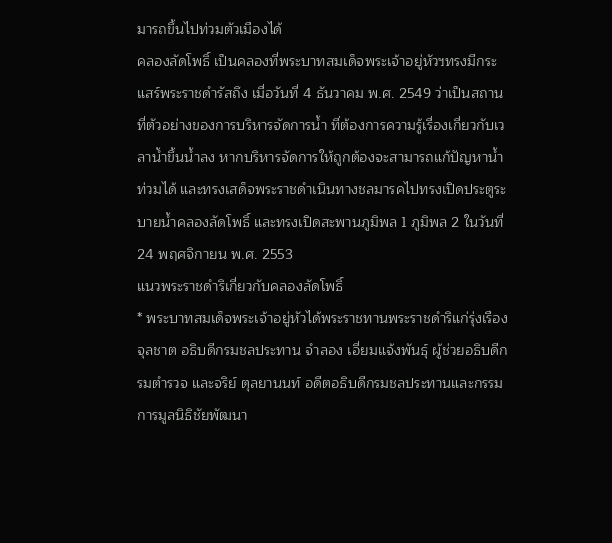มารถขึ้นไปท่วมตัวเมืองได้
คลองลัดโพธิ์ เป็นคลองที่พระบาทสมเด็จพระเจ้าอยู่หัวฯทรงมีกระแสร์พระราชดำรัสถึง เมื่อวันที่ 4 ธันวาคม พ.ศ. 2549 ว่าเป็นสถานที่ตัวอย่างของการบริหารจัดการน้ำ ที่ต้องการความรู้เรื่องเกี่ยวกับเวลาน้ำขึ้นน้ำลง หากบริหารจัดการให้ถูกต้องจะสามารถแก้ปัญหาน้ำท่วมได้ และทรงเสด็จพระราชดำเนินทางชลมารคไปทรงเปิดประตูระบายน้ำคลองลัดโพธิ์ และทรงเปิดสะพานภูมิพล 1 ภูมิพล 2 ในวันที่ 24 พฤศจิกายน พ.ศ. 2553
แนวพระราชดำริเกี่ยวกับคลองลัดโพธิ์
* พระบาทสมเด็จพระเจ้าอยู่หัวได้พระราชทานพระราชดำริแก่รุ่งเรือง จุลชาต อธิบดีกรมชลประทาน จำลอง เอี่ยมแจ้งพันธุ์ ผู้ช่วยอธิบดีกรมตำรวจ และจริย์ ตุลยานนท์ อดีตอธิบดีกรมชลประทานและกรรมการมูลนิธิชัยพัฒนา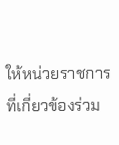ให้หน่วยราชการที่เกี่ยวข้องร่วม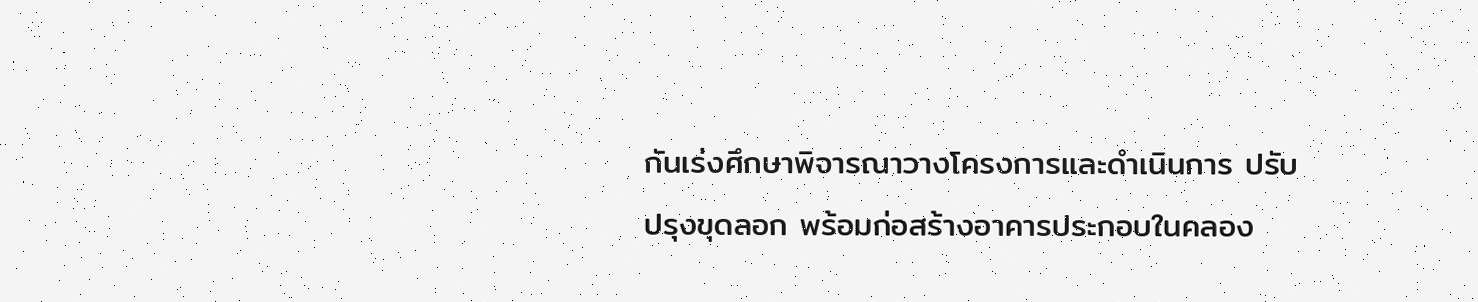กันเร่งศึกษาพิจารณาวางโครงการและดำเนินการ ปรับปรุงขุดลอก พร้อมก่อสร้างอาคารประกอบในคลอง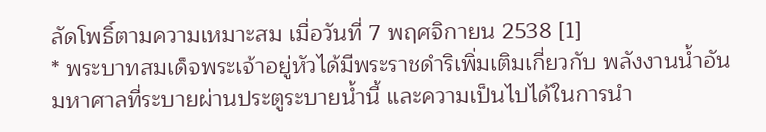ลัดโพธิ์ตามความเหมาะสม เมื่อวันที่ 7 พฤศจิกายน 2538 [1]
* พระบาทสมเด็จพระเจ้าอยู่หัวได้มีพระราชดำริเพิ่มเติมเกี่ยวกับ พลังงานน้ำอันมหาศาลที่ระบายผ่านประตูระบายน้ำนี้ และความเป็นไปได้ในการนำ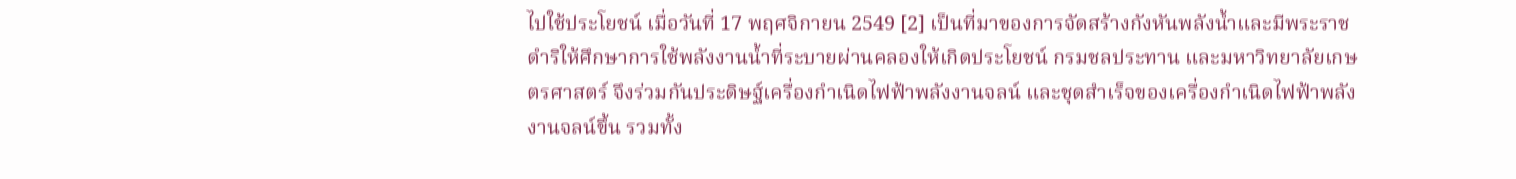ไปใช้ประโยชน์ เมื่อวันที่ 17 พฤศจิกายน 2549 [2] เป็นที่มาของการจัดสร้างกังหันพลังน้ำและมีพระราชดำริให้ศึกษาการใช้พลังงานน้ำที่ระบายผ่านคลองให้เกิดประโยชน์ กรมชลประทาน และมหาวิทยาลัยเกษตรศาสตร์ จึงร่วมกันประดิษฐ์เครื่องกำเนิดไฟฟ้าพลังงานจลน์ และชุดสำเร็จของเครื่องกำเนิดไฟฟ้าพลังงานจลน์ขึ้น รวมทั้ง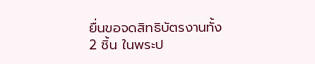ยื่นขอจดสิทธิบัตรงานทั้ง 2 ชิ้น ในพระป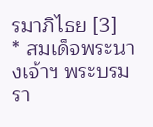รมาภิไธย [3]
* สมเด็จพระนางเจ้าฯ พระบรมรา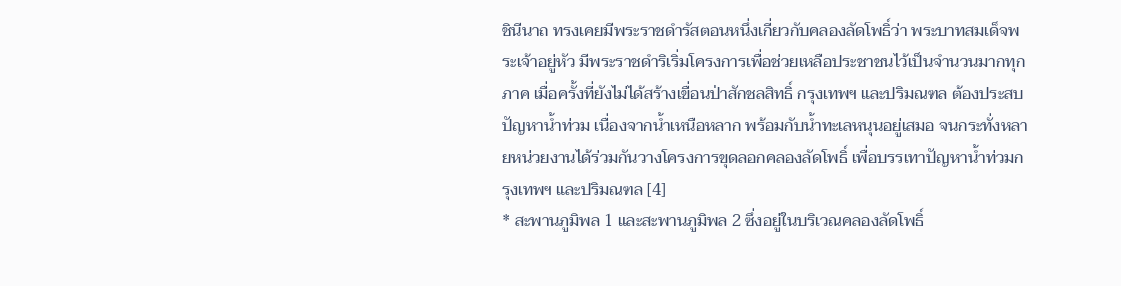ชินีนาถ ทรงเคยมีพระราชดำรัสตอนหนึ่งเกี่ยวกับคลองลัดโพธิ์ว่า พระบาทสมเด็จพระเจ้าอยู่หัว มีพระราชดำริเริ่มโครงการเพื่อช่วยเหลือประชาชนไว้เป็นจำนวนมากทุกภาค เมื่อครั้งที่ยังไม่ได้สร้างเขื่อนป่าสักชลสิทธิ์ กรุงเทพฯ และปริมณฑล ต้องประสบปัญหาน้ำท่วม เนื่องจากน้ำเหนือหลาก พร้อมกับน้ำทะเลหนุนอยู่เสมอ จนกระทั่งหลายหน่วยงานได้ร่วมกันวางโครงการขุดลอกคลองลัดโพธิ์ เพื่อบรรเทาปัญหาน้ำท่วมกรุงเทพฯ และปริมณฑล [4]
* สะพานภูมิพล 1 และสะพานภูมิพล 2 ซึ่งอยู่ในบริเวณคลองลัดโพธิ์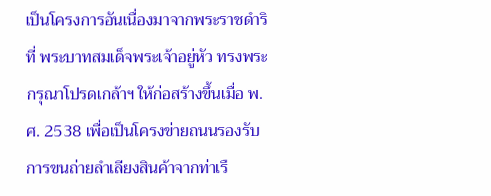เป็นโครงการอันเนื่องมาจากพระราชดำริที่ พระบาทสมเด็จพระเจ้าอยู่หัว ทรงพระกรุณาโปรดเกล้าฯ ให้ก่อสร้างขึ้นเมื่อ พ.ศ. 2538 เพื่อเป็นโครงข่ายถนนรองรับการขนถ่ายลำเลียงสินค้าจากท่าเรื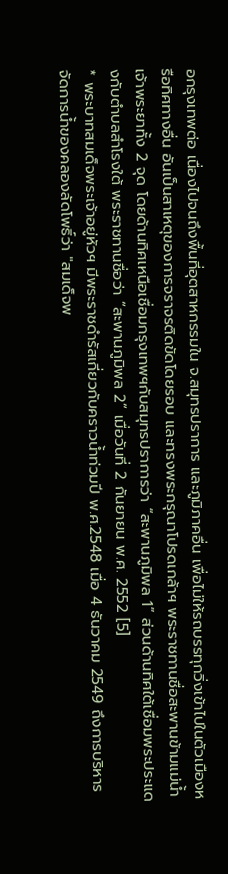อกรุงเทพต่อ เนื่องไปจนถึงพื้นที่อุตสาหกรรมใน จ.สมุทรปราการ และภูมิภาคอื่น เพื่อไม่ให้รถบรรทุกวิ่งเข้าไปในตัวเมืองหรือทิศทางอื่น อันเป็นสาเหตุของการจราจรติดขัดโดยรอบ และทรงพระกรุณาโปรดเกล้าฯ พระราชทานชื่อสะพานข้ามแม่น้ำเจ้าพระยาทั้ง 2 จุด โดยด้านทิศเหนือเชื่อมกรุงเทพฯกับสมุทรปราการว่า “สะพานภูมิพล 1” ส่วนด้านทิศใต้เชื่อมพระประแดงกับตำบลสำโรงใต้ พระราชทานชื่อว่า “สะพานภูมิพล 2” เมื่อวันที่ 2 กันยายน พ.ศ. 2552 [5]
* พระบาทสมเด็จพระเจ้าอยู่หัวฯ มีพระราชดำรัสเกี่ยวกับคราวน้ำท่วมปี พ.ศ.2548 เมื่อ 4 ธันวาคม 2549 ถึงการบริหารจัดการน้ำของคลองลัดโพธิ์ว่า "สมเด็จพ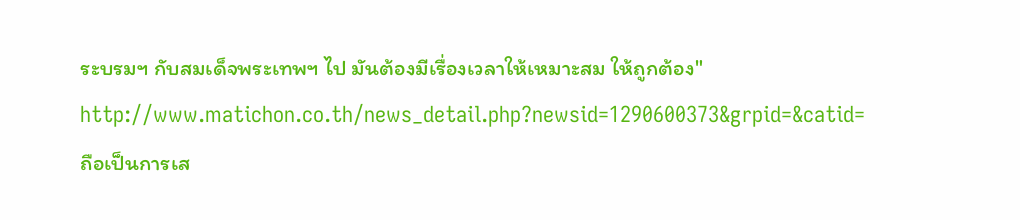ระบรมฯ กับสมเด็จพระเทพฯ ไป มันต้องมีเรื่องเวลาให้เหมาะสม ให้ถูกต้อง"
http://www.matichon.co.th/news_detail.php?newsid=1290600373&grpid=&catid=
ถือเป็นการเส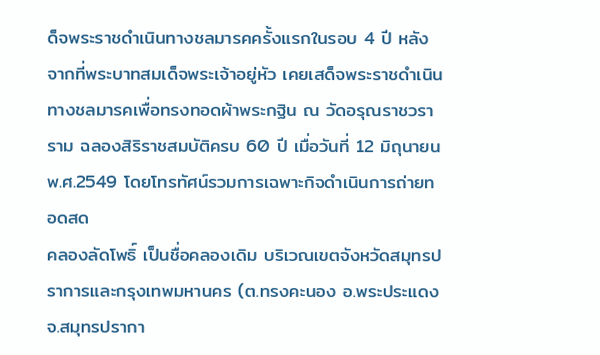ด็จพระราชดำเนินทางชลมารคครั้งแรกในรอบ 4 ปี หลังจากที่พระบาทสมเด็จพระเจ้าอยู่หัว เคยเสด็จพระราชดำเนินทางชลมารคเพื่อทรงทอดผ้าพระกฐิน ณ วัดอรุณราชวราราม ฉลองสิริราชสมบัติครบ 60 ปี เมื่อวันที่ 12 มิถุนายน พ.ศ.2549 โดยโทรทัศน์รวมการเฉพาะกิจดำเนินการถ่ายทอดสด
คลองลัดโพธิ์ เป็นชื่อคลองเดิม บริเวณเขตจังหวัดสมุทรปราการและกรุงเทพมหานคร (ต.ทรงคะนอง อ.พระประแดง จ.สมุทรปรากา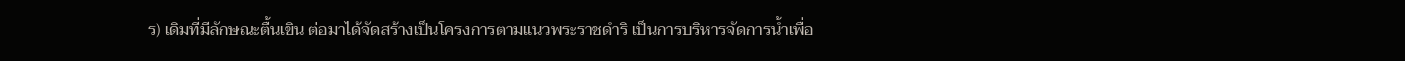ร) เดิมที่มีลักษณะตื้นเขิน ต่อมาได้จัดสร้างเป็นโครงการตามแนวพระราชดำริ เป็นการบริหารจัดการน้ำเพื่อ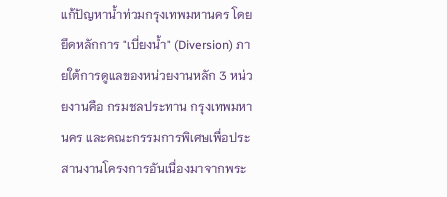แก้ปัญหาน้ำท่วมกรุงเทพมหานคร โดยยึดหลักการ "เบี่ยงน้ำ" (Diversion) ภายใต้การดูแลของหน่วยงานหลัก 3 หน่วยงานคือ กรมชลประทาน กรุงเทพมหานคร และคณะกรรมการพิเศษเพื่อประสานงานโครงการอันเนื่องมาจากพระ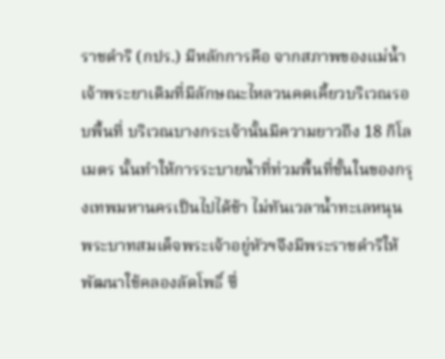ราชดำริ (กปร.) มีหลักการคือ จากสภาพของแม่น้ำเจ้าพระยาเดิมที่มีลักษณะไหลวนคดเคี้ยวบริเวณรอบพื้นที่ บริเวณบางกระเจ้านั้นมีความยาวถึง 18 กิโลเมตร นั้นทำให้การระบายน้ำที่ท่วมพื้นที่ชั้นในของกรุงเทพมหานครเป็นไปได้ช้า ไม่ทันเวลาน้ำทะเลหนุน พระบาทสมเด็จพระเจ้าอยู่หัวฯจึงมีพระราชดำริให้พัฒนาใช้คลองลัดโพธิ์ ซึ่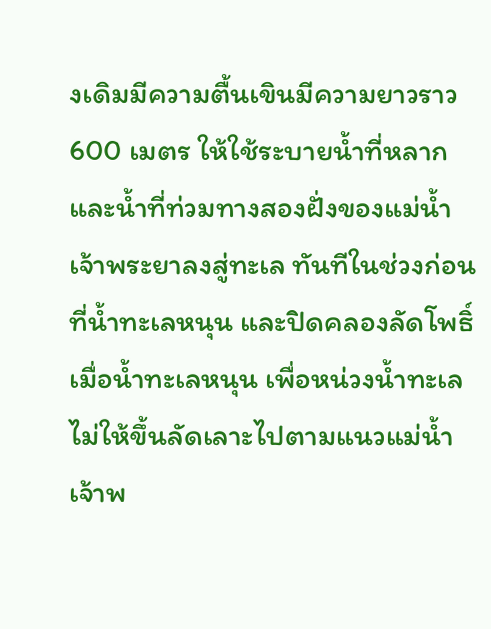งเดิมมีความตื้นเขินมีความยาวราว 600 เมตร ให้ใช้ระบายน้ำที่หลากและน้ำที่ท่วมทางสองฝั่งของแม่น้ำเจ้าพระยาลงสู่ทะเล ทันทีในช่วงก่อนที่น้ำทะเลหนุน และปิดคลองลัดโพธิ์เมื่อน้ำทะเลหนุน เพื่อหน่วงน้ำทะเลไม่ให้ขึ้นลัดเลาะไปตามแนวแม่น้ำเจ้าพ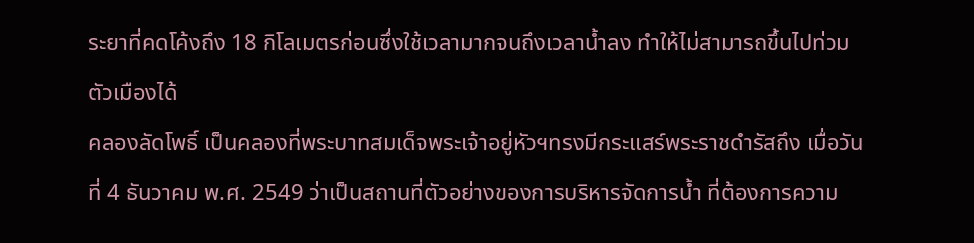ระยาที่คดโค้งถึง 18 กิโลเมตรก่อนซึ่งใช้เวลามากจนถึงเวลาน้ำลง ทำให้ไม่สามารถขึ้นไปท่วมตัวเมืองได้
คลองลัดโพธิ์ เป็นคลองที่พระบาทสมเด็จพระเจ้าอยู่หัวฯทรงมีกระแสร์พระราชดำรัสถึง เมื่อวันที่ 4 ธันวาคม พ.ศ. 2549 ว่าเป็นสถานที่ตัวอย่างของการบริหารจัดการน้ำ ที่ต้องการความ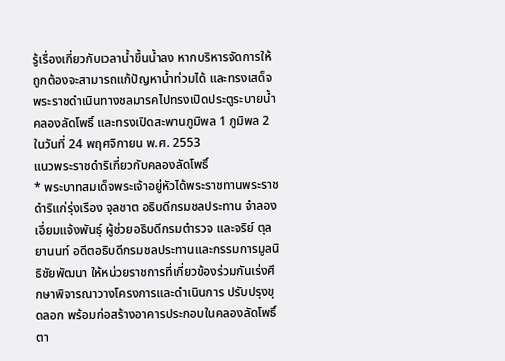รู้เรื่องเกี่ยวกับเวลาน้ำขึ้นน้ำลง หากบริหารจัดการให้ถูกต้องจะสามารถแก้ปัญหาน้ำท่วมได้ และทรงเสด็จพระราชดำเนินทางชลมารคไปทรงเปิดประตูระบายน้ำคลองลัดโพธิ์ และทรงเปิดสะพานภูมิพล 1 ภูมิพล 2 ในวันที่ 24 พฤศจิกายน พ.ศ. 2553
แนวพระราชดำริเกี่ยวกับคลองลัดโพธิ์
* พระบาทสมเด็จพระเจ้าอยู่หัวได้พระราชทานพระราชดำริแก่รุ่งเรือง จุลชาต อธิบดีกรมชลประทาน จำลอง เอี่ยมแจ้งพันธุ์ ผู้ช่วยอธิบดีกรมตำรวจ และจริย์ ตุลยานนท์ อดีตอธิบดีกรมชลประทานและกรรมการมูลนิธิชัยพัฒนา ให้หน่วยราชการที่เกี่ยวข้องร่วมกันเร่งศึกษาพิจารณาวางโครงการและดำเนินการ ปรับปรุงขุดลอก พร้อมก่อสร้างอาคารประกอบในคลองลัดโพธิ์ตา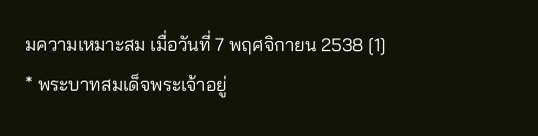มความเหมาะสม เมื่อวันที่ 7 พฤศจิกายน 2538 [1]
* พระบาทสมเด็จพระเจ้าอยู่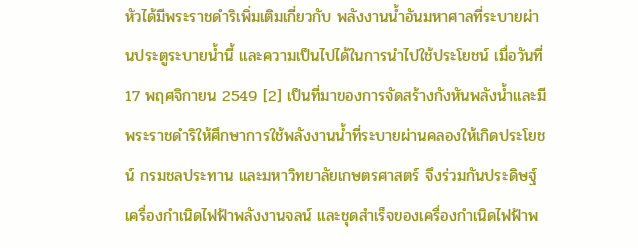หัวได้มีพระราชดำริเพิ่มเติมเกี่ยวกับ พลังงานน้ำอันมหาศาลที่ระบายผ่านประตูระบายน้ำนี้ และความเป็นไปได้ในการนำไปใช้ประโยชน์ เมื่อวันที่ 17 พฤศจิกายน 2549 [2] เป็นที่มาของการจัดสร้างกังหันพลังน้ำและมีพระราชดำริให้ศึกษาการใช้พลังงานน้ำที่ระบายผ่านคลองให้เกิดประโยชน์ กรมชลประทาน และมหาวิทยาลัยเกษตรศาสตร์ จึงร่วมกันประดิษฐ์เครื่องกำเนิดไฟฟ้าพลังงานจลน์ และชุดสำเร็จของเครื่องกำเนิดไฟฟ้าพ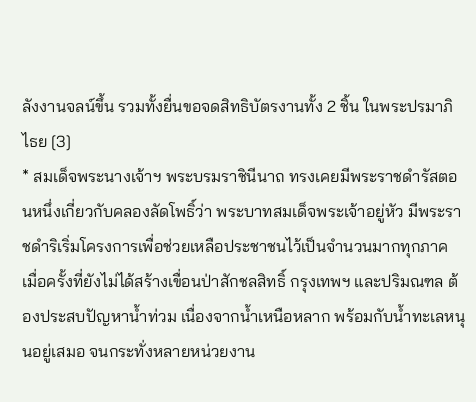ลังงานจลน์ขึ้น รวมทั้งยื่นขอจดสิทธิบัตรงานทั้ง 2 ชิ้น ในพระปรมาภิไธย [3]
* สมเด็จพระนางเจ้าฯ พระบรมราชินีนาถ ทรงเคยมีพระราชดำรัสตอนหนึ่งเกี่ยวกับคลองลัดโพธิ์ว่า พระบาทสมเด็จพระเจ้าอยู่หัว มีพระราชดำริเริ่มโครงการเพื่อช่วยเหลือประชาชนไว้เป็นจำนวนมากทุกภาค เมื่อครั้งที่ยังไม่ได้สร้างเขื่อนป่าสักชลสิทธิ์ กรุงเทพฯ และปริมณฑล ต้องประสบปัญหาน้ำท่วม เนื่องจากน้ำเหนือหลาก พร้อมกับน้ำทะเลหนุนอยู่เสมอ จนกระทั่งหลายหน่วยงาน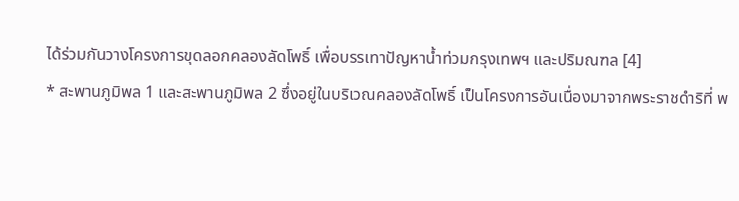ได้ร่วมกันวางโครงการขุดลอกคลองลัดโพธิ์ เพื่อบรรเทาปัญหาน้ำท่วมกรุงเทพฯ และปริมณฑล [4]
* สะพานภูมิพล 1 และสะพานภูมิพล 2 ซึ่งอยู่ในบริเวณคลองลัดโพธิ์ เป็นโครงการอันเนื่องมาจากพระราชดำริที่ พ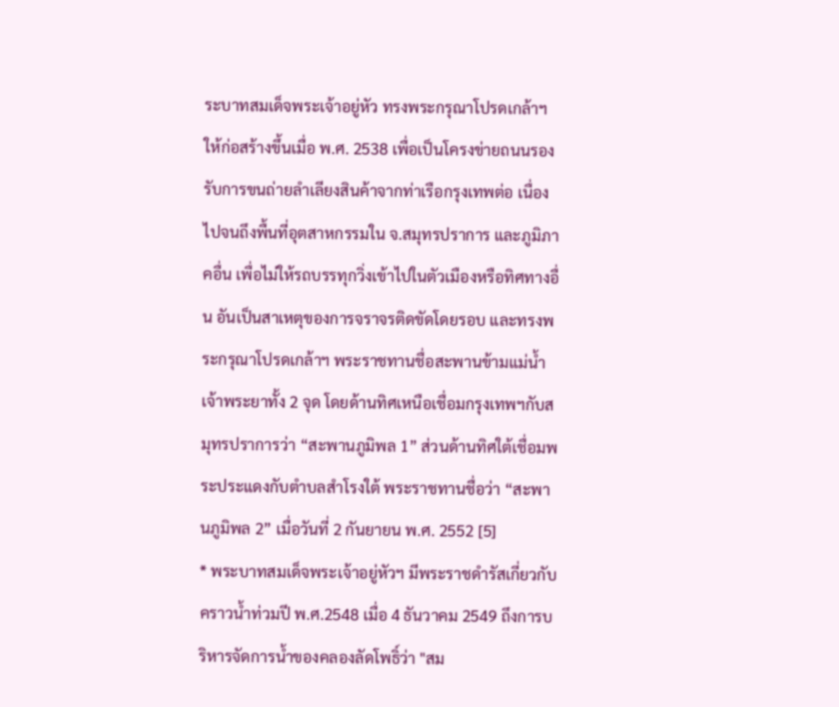ระบาทสมเด็จพระเจ้าอยู่หัว ทรงพระกรุณาโปรดเกล้าฯ ให้ก่อสร้างขึ้นเมื่อ พ.ศ. 2538 เพื่อเป็นโครงข่ายถนนรองรับการขนถ่ายลำเลียงสินค้าจากท่าเรือกรุงเทพต่อ เนื่องไปจนถึงพื้นที่อุตสาหกรรมใน จ.สมุทรปราการ และภูมิภาคอื่น เพื่อไม่ให้รถบรรทุกวิ่งเข้าไปในตัวเมืองหรือทิศทางอื่น อันเป็นสาเหตุของการจราจรติดขัดโดยรอบ และทรงพระกรุณาโปรดเกล้าฯ พระราชทานชื่อสะพานข้ามแม่น้ำเจ้าพระยาทั้ง 2 จุด โดยด้านทิศเหนือเชื่อมกรุงเทพฯกับสมุทรปราการว่า “สะพานภูมิพล 1” ส่วนด้านทิศใต้เชื่อมพระประแดงกับตำบลสำโรงใต้ พระราชทานชื่อว่า “สะพานภูมิพล 2” เมื่อวันที่ 2 กันยายน พ.ศ. 2552 [5]
* พระบาทสมเด็จพระเจ้าอยู่หัวฯ มีพระราชดำรัสเกี่ยวกับคราวน้ำท่วมปี พ.ศ.2548 เมื่อ 4 ธันวาคม 2549 ถึงการบริหารจัดการน้ำของคลองลัดโพธิ์ว่า "สม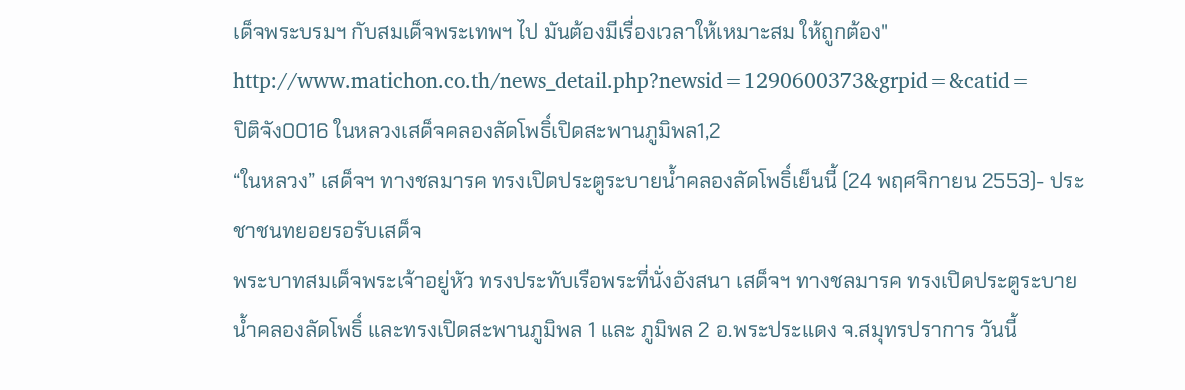เด็จพระบรมฯ กับสมเด็จพระเทพฯ ไป มันต้องมีเรื่องเวลาให้เหมาะสม ให้ถูกต้อง"
http://www.matichon.co.th/news_detail.php?newsid=1290600373&grpid=&catid=
ปิติจัง0016 ในหลวงเสด็จคลองลัดโพธิ์เปิดสะพานภูมิพล1,2
“ในหลวง” เสด็จฯ ทางชลมารค ทรงเปิดประตูระบายน้ำคลองลัดโพธิ์เย็นนี้ (24 พฤศจิกายน 2553)- ประชาชนทยอยรอรับเสด็จ
พระบาทสมเด็จพระเจ้าอยู่หัว ทรงประทับเรือพระที่นั่งอังสนา เสด็จฯ ทางชลมารค ทรงเปิดประตูระบายน้ำคลองลัดโพธิ์ และทรงเปิดสะพานภูมิพล 1 และ ภูมิพล 2 อ.พระประแดง จ.สมุทรปราการ วันนี้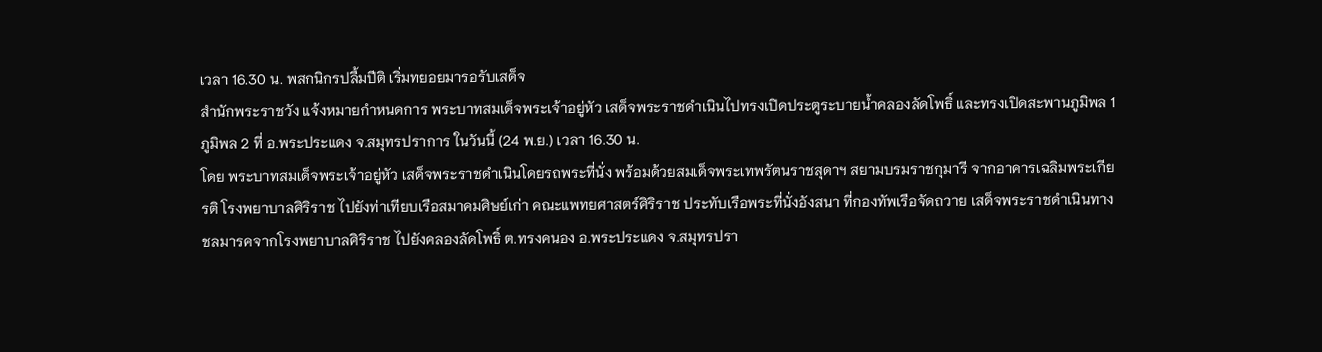เวลา 16.30 น. พสกนิกรปลื้มปีติ เริ่มทยอยมารอรับเสด็จ
สำนักพระราชวัง แจ้งหมายกำหนดการ พระบาทสมเด็จพระเจ้าอยู่หัว เสด็จพระราชดำเนินไปทรงเปิดประตูระบายน้ำคลองลัดโพธิ์ และทรงเปิดสะพานภูมิพล 1 ภูมิพล 2 ที่ อ.พระประแดง จ.สมุทรปราการ ในวันนี้ (24 พ.ย.) เวลา 16.30 น.
โดย พระบาทสมเด็จพระเจ้าอยู่หัว เสด็จพระราชดำเนินโดยรถพระที่นั่ง พร้อมด้วยสมเด็จพระเทพรัตนราชสุดาฯ สยามบรมราชกุมารี จากอาคารเฉลิมพระเกียรติ โรงพยาบาลศิริราช ไปยังท่าเทียบเรือสมาคมศิษย์เก่า คณะแพทยศาสตร์ศิริราช ประทับเรือพระที่นั่งอังสนา ที่กองทัพเรือจัดถวาย เสด็จพระราชดำเนินทางชลมารคจากโรงพยาบาลศิริราช ไปยังคลองลัดโพธิ์ ต.ทรงคนอง อ.พระประแดง จ.สมุทรปรา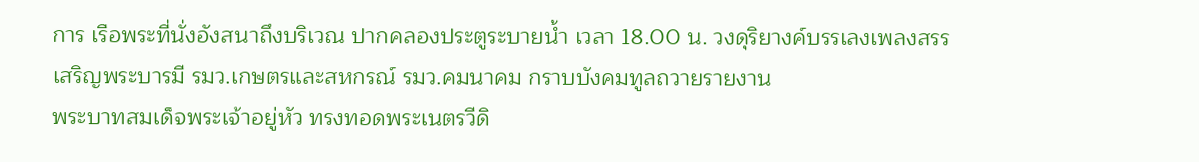การ เรือพระที่นั่งอังสนาถึงบริเวณ ปากคลองประตูระบายน้ำ เวลา 18.00 น. วงดุริยางค์บรรเลงเพลงสรรเสริญพระบารมี รมว.เกษตรและสหกรณ์ รมว.คมนาคม กราบบังคมทูลถวายรายงาน
พระบาทสมเด็จพระเจ้าอยู่หัว ทรงทอดพระเนตรวีดิ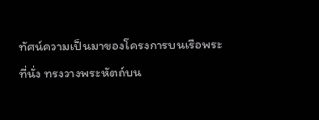ทัศน์ความเป็นมาของโครงการบนเรือพระที่นั่ง ทรงวางพระหัตถ์บน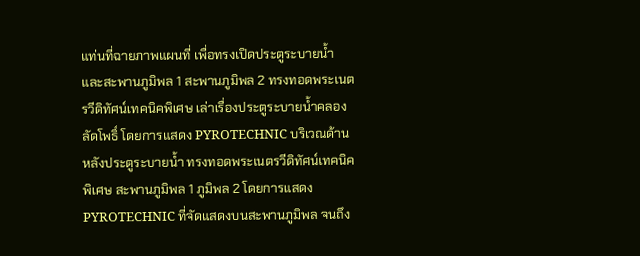แท่นที่ฉายภาพแผนที่ เพื่อทรงเปิดประตูระบายน้ำและสะพานภูมิพล 1 สะพานภูมิพล 2 ทรงทอดพระเนตรวีดิทัศน์เทคนิคพิเศษ เล่าเรื่องประตูระบายน้ำคลองลัดโพธิ์ โดยการแสดง PYROTECHNIC บริเวณด้านหลังประตูระบายน้ำ ทรงทอดพระเนตรวีดิทัศน์เทคนิคพิเศษ สะพานภูมิพล 1 ภูมิพล 2 โดยการแสดง PYROTECHNIC ที่จัดแสดงบนสะพานภูมิพล จนถึง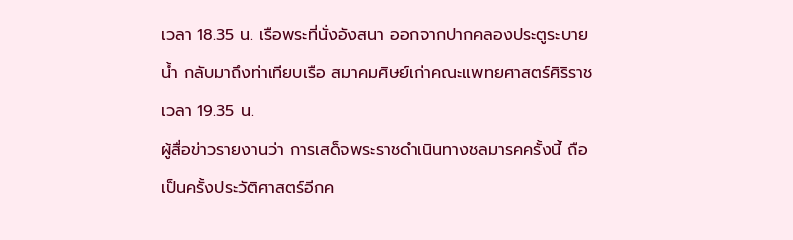เวลา 18.35 น. เรือพระที่นั่งอังสนา ออกจากปากคลองประตูระบายน้ำ กลับมาถึงท่าเทียบเรือ สมาคมศิษย์เก่าคณะแพทยศาสตร์ศิริราช เวลา 19.35 น.
ผู้สื่อข่าวรายงานว่า การเสด็จพระราชดำเนินทางชลมารคครั้งนี้ ถือเป็นครั้งประวัติศาสตร์อีกค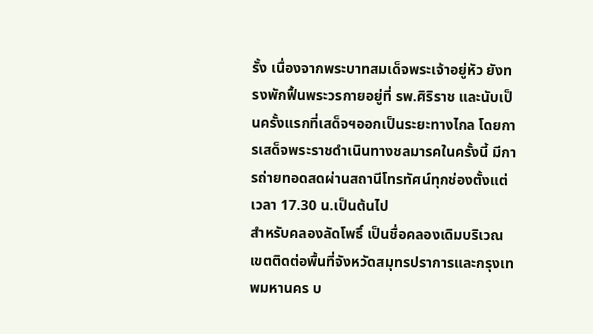รั้ง เนื่องจากพระบาทสมเด็จพระเจ้าอยู่หัว ยังทรงพักฟื้นพระวรกายอยู่ที่ รพ.ศิริราช และนับเป็นครั้งแรกที่เสด็จฯออกเป็นระยะทางไกล โดยการเสด็จพระราชดำเนินทางชลมารคในครั้งนี้ มีการถ่ายทอดสดผ่านสถานีโทรทัศน์ทุกช่องตั้งแต่เวลา 17.30 น.เป็นต้นไป
สำหรับคลองลัดโพธิ์ เป็นชื่อคลองเดิมบริเวณเขตติดต่อพื้นที่จังหวัดสมุทรปราการและกรุงเทพมหานคร บ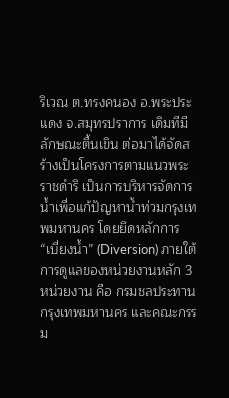ริเวณ ต.ทรงคนอง อ.พระประแดง จ.สมุทรปราการ เดิมทีมีลักษณะตื้นเขิน ต่อมาได้จัดสร้างเป็นโครงการตามแนวพระราชดำริ เป็นการบริหารจัดการน้ำเพื่อแก้ปัญหาน้ำท่วมกรุงเทพมหานคร โดยยึดหลักการ “เบี่ยงน้ำ” (Diversion) ภายใต้การดูแลของหน่วยงานหลัก 3 หน่วยงาน คือ กรมชลประทาน กรุงเทพมหานคร และคณะกรรม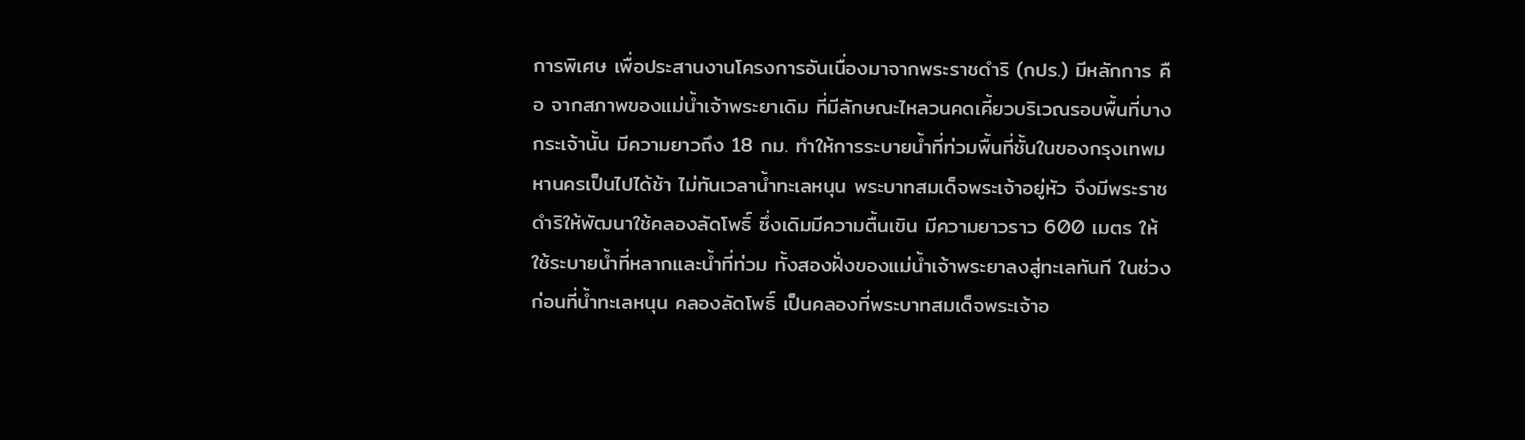การพิเศษ เพื่อประสานงานโครงการอันเนื่องมาจากพระราชดำริ (กปร.) มีหลักการ คือ จากสภาพของแม่น้ำเจ้าพระยาเดิม ที่มีลักษณะไหลวนคดเคี้ยวบริเวณรอบพื้นที่บางกระเจ้านั้น มีความยาวถึง 18 กม. ทำให้การระบายน้ำที่ท่วมพื้นที่ชั้นในของกรุงเทพมหานครเป็นไปได้ช้า ไม่ทันเวลาน้ำทะเลหนุน พระบาทสมเด็จพระเจ้าอยู่หัว จึงมีพระราชดำริให้พัฒนาใช้คลองลัดโพธิ์ ซึ่งเดิมมีความตื้นเขิน มีความยาวราว 600 เมตร ให้ใช้ระบายน้ำที่หลากและน้ำที่ท่วม ทั้งสองฝั่งของแม่น้ำเจ้าพระยาลงสู่ทะเลทันที ในช่วงก่อนที่น้ำทะเลหนุน คลองลัดโพธิ์ เป็นคลองที่พระบาทสมเด็จพระเจ้าอ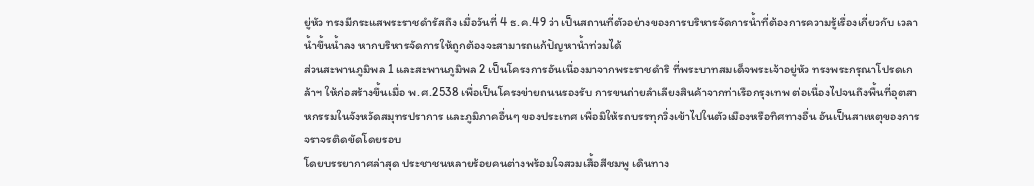ยู่หัว ทรงมีกระแสพระราชดำรัสถึง เมื่อวันที่ 4 ธ.ค.49 ว่า เป็นสถานที่ตัวอย่างของการบริหารจัดการน้ำที่ต้องการความรู้เรื่องเกี่ยวกับ เวลาน้ำขึ้นน้ำลง หากบริหารจัดการให้ถูกต้องจะสามารถแก้ปัญหาน้ำท่วมได้
ส่วนสะพานภูมิพล 1 และสะพานภูมิพล 2 เป็นโครงการอันเนื่องมาจากพระราชดำริ ที่พระบาทสมเด็จพระเจ้าอยู่หัว ทรงพระกรุณาโปรดเกล้าฯ ให้ก่อสร้างขึ้นเมื่อ พ.ศ.2538 เพื่อเป็นโครงข่ายถนนรองรับ การขนถ่ายลำเลียงสินค้าจากท่าเรือกรุงเทพ ต่อเนื่องไปจนถึงพื้นที่อุตสาหกรรมในจังหวัดสมุทรปราการ และภูมิภาคอื่นๆ ของประเทศ เพื่อมิให้รถบรรทุกวิ่งเข้าไปในตัวเมืองหรือทิศทางอื่น อันเป็นสาเหตุของการจราจรติดขัดโดยรอบ
โดยบรรยากาศล่าสุด ประชาชนหลายร้อยคนต่างพร้อมใจสวมเสื้อสีชมพู เดินทาง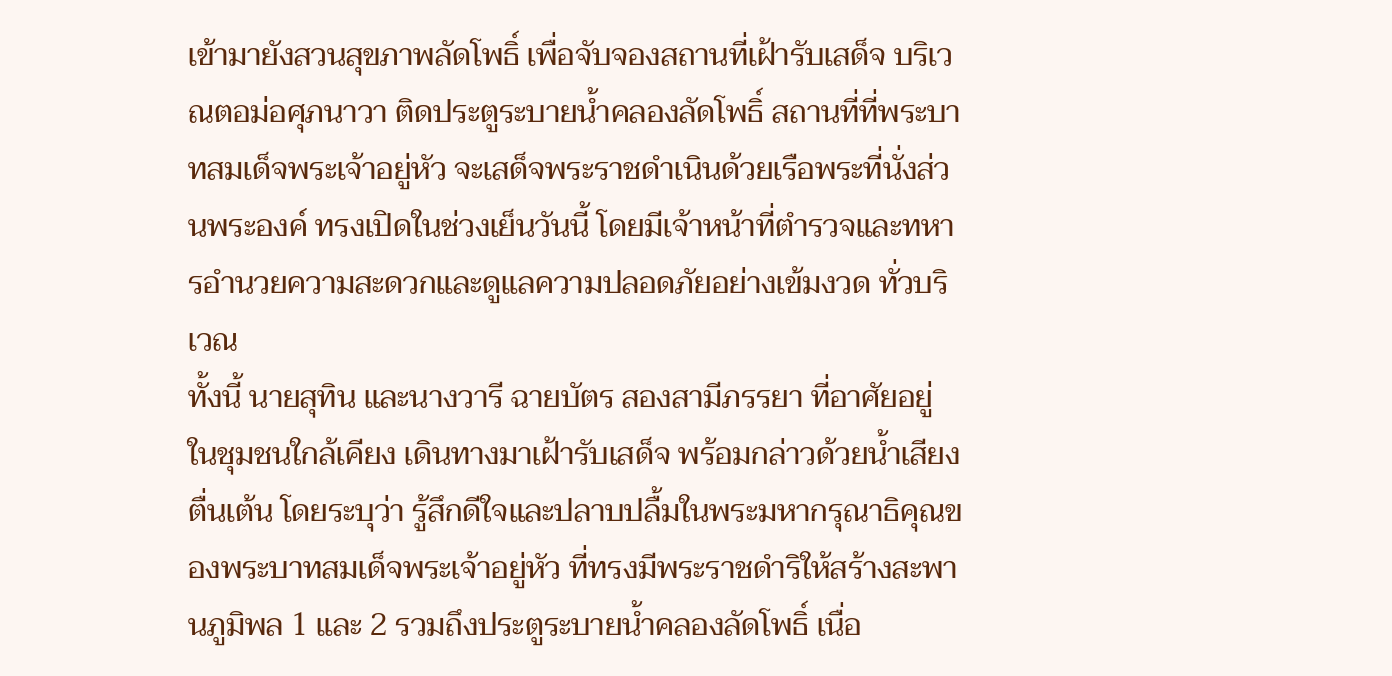เข้ามายังสวนสุขภาพลัดโพธิ์ เพื่อจับจองสถานที่เฝ้ารับเสด็จ บริเวณตอม่อศุภนาวา ติดประตูระบายน้ำคลองลัดโพธิ์ สถานที่ที่พระบาทสมเด็จพระเจ้าอยู่หัว จะเสด็จพระราชดำเนินด้วยเรือพระที่นั่งส่วนพระองค์ ทรงเปิดในช่วงเย็นวันนี้ โดยมีเจ้าหน้าที่ตำรวจและทหารอำนวยความสะดวกและดูแลความปลอดภัยอย่างเข้มงวด ทั่วบริเวณ
ทั้งนี้ นายสุทิน และนางวารี ฉายบัตร สองสามีภรรยา ที่อาศัยอยู่ในชุมชนใกล้เคียง เดินทางมาเฝ้ารับเสด็จ พร้อมกล่าวด้วยน้ำเสียงตื่นเต้น โดยระบุว่า รู้สึกดีใจและปลาบปลื้มในพระมหากรุณาธิคุณของพระบาทสมเด็จพระเจ้าอยู่หัว ที่ทรงมีพระราชดำริให้สร้างสะพานภูมิพล 1 และ 2 รวมถึงประตูระบายน้ำคลองลัดโพธิ์ เนื่อ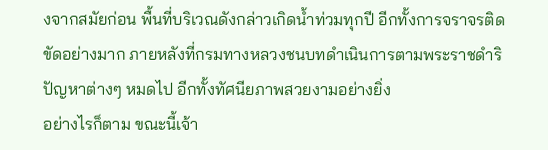งจากสมัยก่อน พื้นที่บริเวณดังกล่าวเกิดน้ำท่วมทุกปี อีกทั้งการจราจรติดขัดอย่างมาก ภายหลังที่กรมทางหลวงชนบทดำเนินการตามพระราชดำริ ปัญหาต่างๆ หมดไป อีกทั้งทัศนียภาพสวยงามอย่างยิ่ง
อย่างไรก็ตาม ขณะนี้เจ้า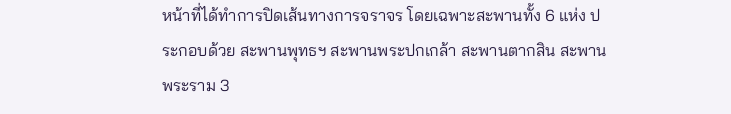หน้าที่ได้ทำการปิดเส้นทางการจราจร โดยเฉพาะสะพานทั้ง 6 แห่ง ประกอบด้วย สะพานพุทธฯ สะพานพระปกเกล้า สะพานตากสิน สะพานพระราม 3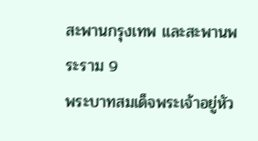สะพานกรุงเทพ และสะพานพระราม 9
พระบาทสมเด็จพระเจ้าอยู่หัว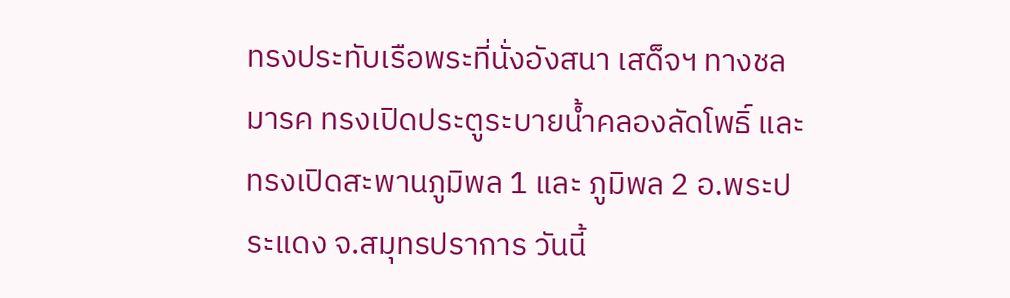ทรงประทับเรือพระที่นั่งอังสนา เสด็จฯ ทางชลมารค ทรงเปิดประตูระบายน้ำคลองลัดโพธิ์ และทรงเปิดสะพานภูมิพล 1 และ ภูมิพล 2 อ.พระประแดง จ.สมุทรปราการ วันนี้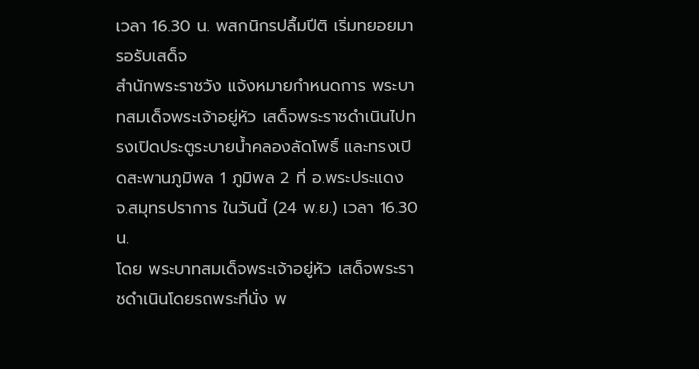เวลา 16.30 น. พสกนิกรปลื้มปีติ เริ่มทยอยมารอรับเสด็จ
สำนักพระราชวัง แจ้งหมายกำหนดการ พระบาทสมเด็จพระเจ้าอยู่หัว เสด็จพระราชดำเนินไปทรงเปิดประตูระบายน้ำคลองลัดโพธิ์ และทรงเปิดสะพานภูมิพล 1 ภูมิพล 2 ที่ อ.พระประแดง จ.สมุทรปราการ ในวันนี้ (24 พ.ย.) เวลา 16.30 น.
โดย พระบาทสมเด็จพระเจ้าอยู่หัว เสด็จพระราชดำเนินโดยรถพระที่นั่ง พ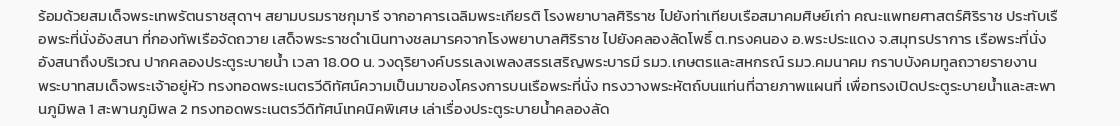ร้อมด้วยสมเด็จพระเทพรัตนราชสุดาฯ สยามบรมราชกุมารี จากอาคารเฉลิมพระเกียรติ โรงพยาบาลศิริราช ไปยังท่าเทียบเรือสมาคมศิษย์เก่า คณะแพทยศาสตร์ศิริราช ประทับเรือพระที่นั่งอังสนา ที่กองทัพเรือจัดถวาย เสด็จพระราชดำเนินทางชลมารคจากโรงพยาบาลศิริราช ไปยังคลองลัดโพธิ์ ต.ทรงคนอง อ.พระประแดง จ.สมุทรปราการ เรือพระที่นั่งอังสนาถึงบริเวณ ปากคลองประตูระบายน้ำ เวลา 18.00 น. วงดุริยางค์บรรเลงเพลงสรรเสริญพระบารมี รมว.เกษตรและสหกรณ์ รมว.คมนาคม กราบบังคมทูลถวายรายงาน
พระบาทสมเด็จพระเจ้าอยู่หัว ทรงทอดพระเนตรวีดิทัศน์ความเป็นมาของโครงการบนเรือพระที่นั่ง ทรงวางพระหัตถ์บนแท่นที่ฉายภาพแผนที่ เพื่อทรงเปิดประตูระบายน้ำและสะพานภูมิพล 1 สะพานภูมิพล 2 ทรงทอดพระเนตรวีดิทัศน์เทคนิคพิเศษ เล่าเรื่องประตูระบายน้ำคลองลัด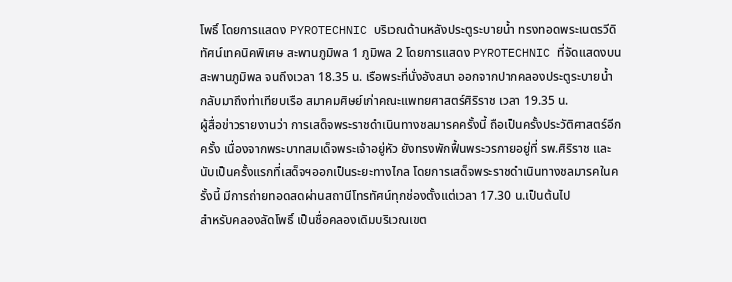โพธิ์ โดยการแสดง PYROTECHNIC บริเวณด้านหลังประตูระบายน้ำ ทรงทอดพระเนตรวีดิทัศน์เทคนิคพิเศษ สะพานภูมิพล 1 ภูมิพล 2 โดยการแสดง PYROTECHNIC ที่จัดแสดงบนสะพานภูมิพล จนถึงเวลา 18.35 น. เรือพระที่นั่งอังสนา ออกจากปากคลองประตูระบายน้ำ กลับมาถึงท่าเทียบเรือ สมาคมศิษย์เก่าคณะแพทยศาสตร์ศิริราช เวลา 19.35 น.
ผู้สื่อข่าวรายงานว่า การเสด็จพระราชดำเนินทางชลมารคครั้งนี้ ถือเป็นครั้งประวัติศาสตร์อีกครั้ง เนื่องจากพระบาทสมเด็จพระเจ้าอยู่หัว ยังทรงพักฟื้นพระวรกายอยู่ที่ รพ.ศิริราช และนับเป็นครั้งแรกที่เสด็จฯออกเป็นระยะทางไกล โดยการเสด็จพระราชดำเนินทางชลมารคในครั้งนี้ มีการถ่ายทอดสดผ่านสถานีโทรทัศน์ทุกช่องตั้งแต่เวลา 17.30 น.เป็นต้นไป
สำหรับคลองลัดโพธิ์ เป็นชื่อคลองเดิมบริเวณเขต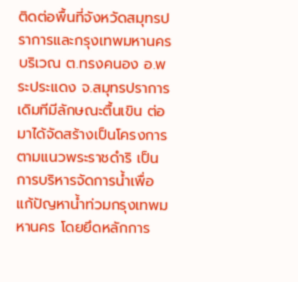ติดต่อพื้นที่จังหวัดสมุทรปราการและกรุงเทพมหานคร บริเวณ ต.ทรงคนอง อ.พระประแดง จ.สมุทรปราการ เดิมทีมีลักษณะตื้นเขิน ต่อมาได้จัดสร้างเป็นโครงการตามแนวพระราชดำริ เป็นการบริหารจัดการน้ำเพื่อแก้ปัญหาน้ำท่วมกรุงเทพมหานคร โดยยึดหลักการ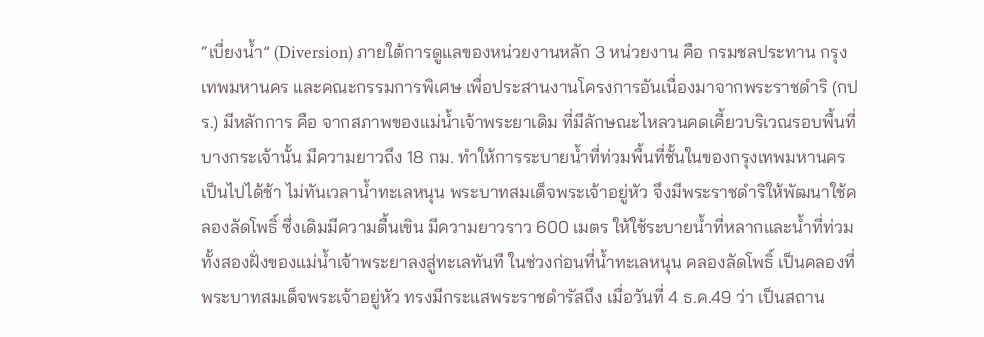“เบี่ยงน้ำ” (Diversion) ภายใต้การดูแลของหน่วยงานหลัก 3 หน่วยงาน คือ กรมชลประทาน กรุงเทพมหานคร และคณะกรรมการพิเศษ เพื่อประสานงานโครงการอันเนื่องมาจากพระราชดำริ (กปร.) มีหลักการ คือ จากสภาพของแม่น้ำเจ้าพระยาเดิม ที่มีลักษณะไหลวนคดเคี้ยวบริเวณรอบพื้นที่บางกระเจ้านั้น มีความยาวถึง 18 กม. ทำให้การระบายน้ำที่ท่วมพื้นที่ชั้นในของกรุงเทพมหานครเป็นไปได้ช้า ไม่ทันเวลาน้ำทะเลหนุน พระบาทสมเด็จพระเจ้าอยู่หัว จึงมีพระราชดำริให้พัฒนาใช้คลองลัดโพธิ์ ซึ่งเดิมมีความตื้นเขิน มีความยาวราว 600 เมตร ให้ใช้ระบายน้ำที่หลากและน้ำที่ท่วม ทั้งสองฝั่งของแม่น้ำเจ้าพระยาลงสู่ทะเลทันที ในช่วงก่อนที่น้ำทะเลหนุน คลองลัดโพธิ์ เป็นคลองที่พระบาทสมเด็จพระเจ้าอยู่หัว ทรงมีกระแสพระราชดำรัสถึง เมื่อวันที่ 4 ธ.ค.49 ว่า เป็นสถาน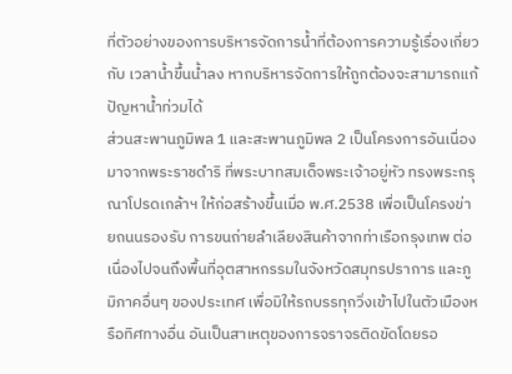ที่ตัวอย่างของการบริหารจัดการน้ำที่ต้องการความรู้เรื่องเกี่ยวกับ เวลาน้ำขึ้นน้ำลง หากบริหารจัดการให้ถูกต้องจะสามารถแก้ปัญหาน้ำท่วมได้
ส่วนสะพานภูมิพล 1 และสะพานภูมิพล 2 เป็นโครงการอันเนื่องมาจากพระราชดำริ ที่พระบาทสมเด็จพระเจ้าอยู่หัว ทรงพระกรุณาโปรดเกล้าฯ ให้ก่อสร้างขึ้นเมื่อ พ.ศ.2538 เพื่อเป็นโครงข่ายถนนรองรับ การขนถ่ายลำเลียงสินค้าจากท่าเรือกรุงเทพ ต่อเนื่องไปจนถึงพื้นที่อุตสาหกรรมในจังหวัดสมุทรปราการ และภูมิภาคอื่นๆ ของประเทศ เพื่อมิให้รถบรรทุกวิ่งเข้าไปในตัวเมืองหรือทิศทางอื่น อันเป็นสาเหตุของการจราจรติดขัดโดยรอ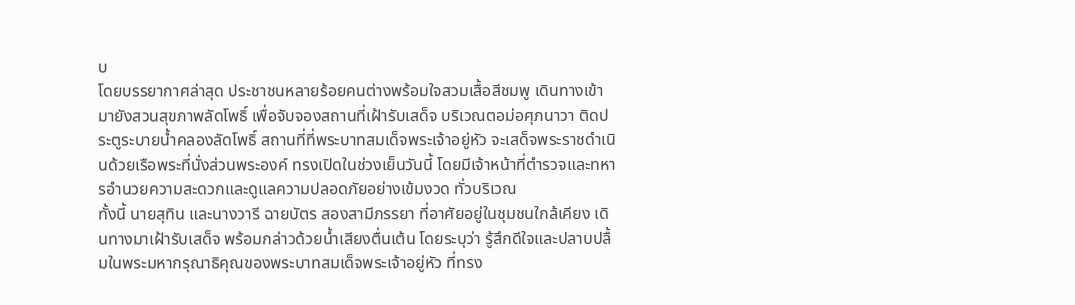บ
โดยบรรยากาศล่าสุด ประชาชนหลายร้อยคนต่างพร้อมใจสวมเสื้อสีชมพู เดินทางเข้ามายังสวนสุขภาพลัดโพธิ์ เพื่อจับจองสถานที่เฝ้ารับเสด็จ บริเวณตอม่อศุภนาวา ติดประตูระบายน้ำคลองลัดโพธิ์ สถานที่ที่พระบาทสมเด็จพระเจ้าอยู่หัว จะเสด็จพระราชดำเนินด้วยเรือพระที่นั่งส่วนพระองค์ ทรงเปิดในช่วงเย็นวันนี้ โดยมีเจ้าหน้าที่ตำรวจและทหารอำนวยความสะดวกและดูแลความปลอดภัยอย่างเข้มงวด ทั่วบริเวณ
ทั้งนี้ นายสุทิน และนางวารี ฉายบัตร สองสามีภรรยา ที่อาศัยอยู่ในชุมชนใกล้เคียง เดินทางมาเฝ้ารับเสด็จ พร้อมกล่าวด้วยน้ำเสียงตื่นเต้น โดยระบุว่า รู้สึกดีใจและปลาบปลื้มในพระมหากรุณาธิคุณของพระบาทสมเด็จพระเจ้าอยู่หัว ที่ทรง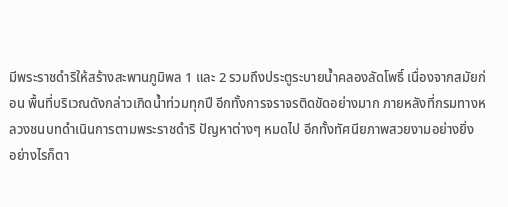มีพระราชดำริให้สร้างสะพานภูมิพล 1 และ 2 รวมถึงประตูระบายน้ำคลองลัดโพธิ์ เนื่องจากสมัยก่อน พื้นที่บริเวณดังกล่าวเกิดน้ำท่วมทุกปี อีกทั้งการจราจรติดขัดอย่างมาก ภายหลังที่กรมทางหลวงชนบทดำเนินการตามพระราชดำริ ปัญหาต่างๆ หมดไป อีกทั้งทัศนียภาพสวยงามอย่างยิ่ง
อย่างไรก็ตา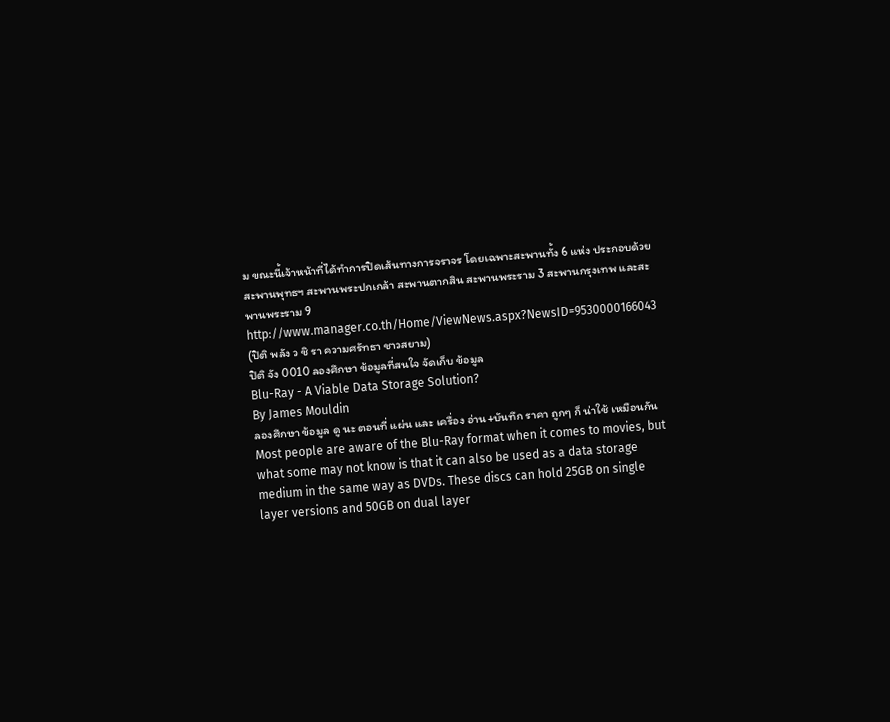ม ขณะนี้เจ้าหน้าที่ได้ทำการปิดเส้นทางการจราจร โดยเฉพาะสะพานทั้ง 6 แห่ง ประกอบด้วย สะพานพุทธฯ สะพานพระปกเกล้า สะพานตากสิน สะพานพระราม 3 สะพานกรุงเทพ และสะพานพระราม 9
http://www.manager.co.th/Home/ViewNews.aspx?NewsID=9530000166043
(ปิติ พลัง ว ชิ รา ความศรัทธา ชาวสยาม)
ปิติ จัง 0010 ลองศึกษา ข้อมูลที่สนใจ จัดเก็บ ข้อมูล
Blu-Ray - A Viable Data Storage Solution?
By James Mouldin
ลองศึกษา ข้อมูล ดู นะ ตอนที่ แผ่น และ เครื่อง อ่าน+บันทึก ราคา ถูกๆ ก็ น่าใช้ เหมือนกัน
Most people are aware of the Blu-Ray format when it comes to movies, but what some may not know is that it can also be used as a data storage medium in the same way as DVDs. These discs can hold 25GB on single layer versions and 50GB on dual layer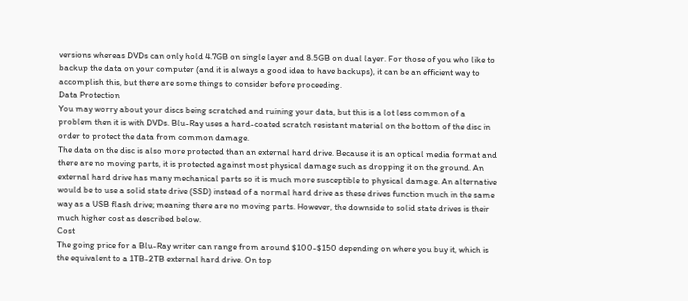versions whereas DVDs can only hold 4.7GB on single layer and 8.5GB on dual layer. For those of you who like to backup the data on your computer (and it is always a good idea to have backups), it can be an efficient way to accomplish this, but there are some things to consider before proceeding.
Data Protection
You may worry about your discs being scratched and ruining your data, but this is a lot less common of a problem then it is with DVDs. Blu-Ray uses a hard-coated scratch resistant material on the bottom of the disc in order to protect the data from common damage.
The data on the disc is also more protected than an external hard drive. Because it is an optical media format and there are no moving parts, it is protected against most physical damage such as dropping it on the ground. An external hard drive has many mechanical parts so it is much more susceptible to physical damage. An alternative would be to use a solid state drive (SSD) instead of a normal hard drive as these drives function much in the same way as a USB flash drive; meaning there are no moving parts. However, the downside to solid state drives is their much higher cost as described below.
Cost
The going price for a Blu-Ray writer can range from around $100-$150 depending on where you buy it, which is the equivalent to a 1TB-2TB external hard drive. On top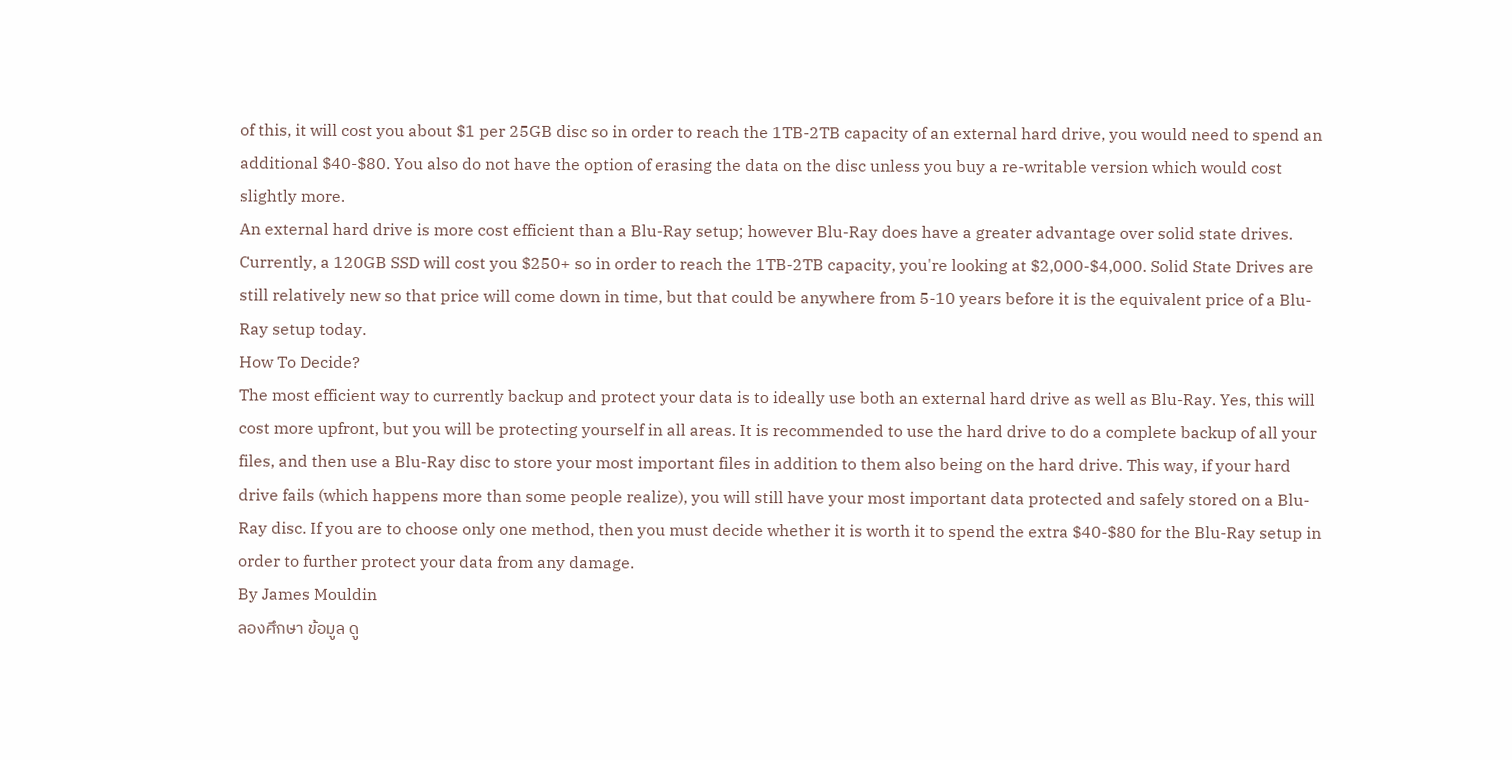of this, it will cost you about $1 per 25GB disc so in order to reach the 1TB-2TB capacity of an external hard drive, you would need to spend an additional $40-$80. You also do not have the option of erasing the data on the disc unless you buy a re-writable version which would cost slightly more.
An external hard drive is more cost efficient than a Blu-Ray setup; however Blu-Ray does have a greater advantage over solid state drives. Currently, a 120GB SSD will cost you $250+ so in order to reach the 1TB-2TB capacity, you're looking at $2,000-$4,000. Solid State Drives are still relatively new so that price will come down in time, but that could be anywhere from 5-10 years before it is the equivalent price of a Blu-Ray setup today.
How To Decide?
The most efficient way to currently backup and protect your data is to ideally use both an external hard drive as well as Blu-Ray. Yes, this will cost more upfront, but you will be protecting yourself in all areas. It is recommended to use the hard drive to do a complete backup of all your files, and then use a Blu-Ray disc to store your most important files in addition to them also being on the hard drive. This way, if your hard drive fails (which happens more than some people realize), you will still have your most important data protected and safely stored on a Blu-Ray disc. If you are to choose only one method, then you must decide whether it is worth it to spend the extra $40-$80 for the Blu-Ray setup in order to further protect your data from any damage.
By James Mouldin
ลองศึกษา ข้อมูล ดู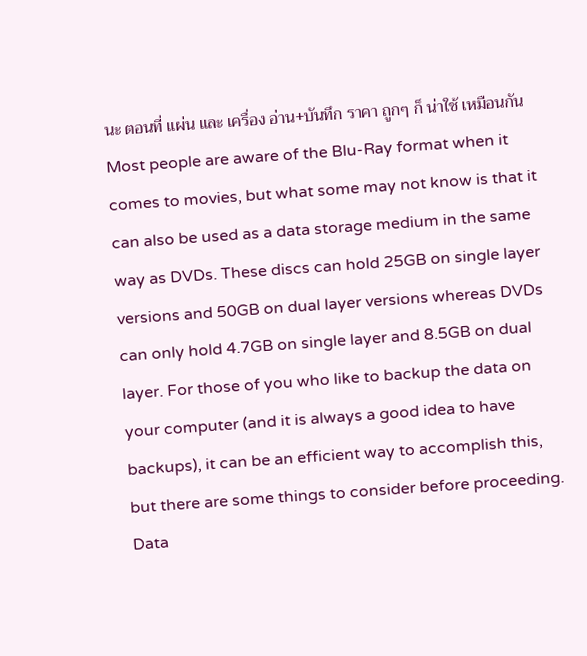นะ ตอนที่ แผ่น และ เครื่อง อ่าน+บันทึก ราคา ถูกๆ ก็ น่าใช้ เหมือนกัน
Most people are aware of the Blu-Ray format when it comes to movies, but what some may not know is that it can also be used as a data storage medium in the same way as DVDs. These discs can hold 25GB on single layer versions and 50GB on dual layer versions whereas DVDs can only hold 4.7GB on single layer and 8.5GB on dual layer. For those of you who like to backup the data on your computer (and it is always a good idea to have backups), it can be an efficient way to accomplish this, but there are some things to consider before proceeding.
Data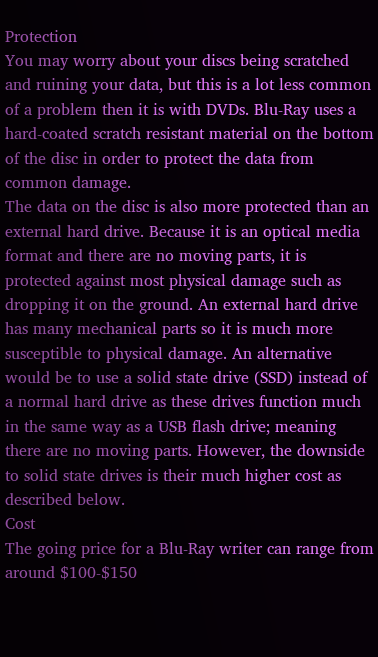Protection
You may worry about your discs being scratched and ruining your data, but this is a lot less common of a problem then it is with DVDs. Blu-Ray uses a hard-coated scratch resistant material on the bottom of the disc in order to protect the data from common damage.
The data on the disc is also more protected than an external hard drive. Because it is an optical media format and there are no moving parts, it is protected against most physical damage such as dropping it on the ground. An external hard drive has many mechanical parts so it is much more susceptible to physical damage. An alternative would be to use a solid state drive (SSD) instead of a normal hard drive as these drives function much in the same way as a USB flash drive; meaning there are no moving parts. However, the downside to solid state drives is their much higher cost as described below.
Cost
The going price for a Blu-Ray writer can range from around $100-$150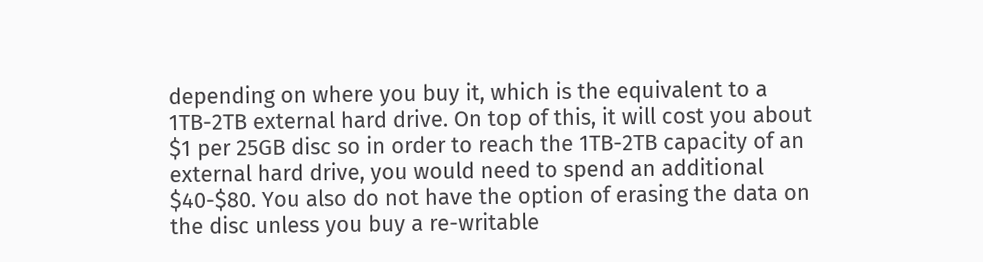depending on where you buy it, which is the equivalent to a 1TB-2TB external hard drive. On top of this, it will cost you about $1 per 25GB disc so in order to reach the 1TB-2TB capacity of an external hard drive, you would need to spend an additional $40-$80. You also do not have the option of erasing the data on the disc unless you buy a re-writable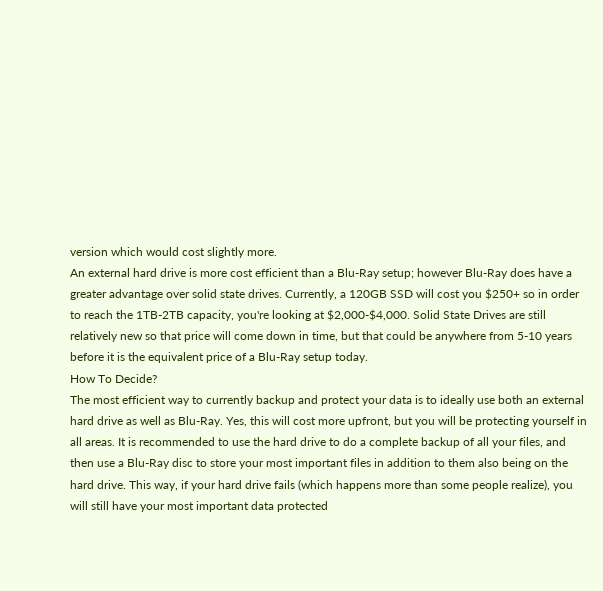version which would cost slightly more.
An external hard drive is more cost efficient than a Blu-Ray setup; however Blu-Ray does have a greater advantage over solid state drives. Currently, a 120GB SSD will cost you $250+ so in order to reach the 1TB-2TB capacity, you're looking at $2,000-$4,000. Solid State Drives are still relatively new so that price will come down in time, but that could be anywhere from 5-10 years before it is the equivalent price of a Blu-Ray setup today.
How To Decide?
The most efficient way to currently backup and protect your data is to ideally use both an external hard drive as well as Blu-Ray. Yes, this will cost more upfront, but you will be protecting yourself in all areas. It is recommended to use the hard drive to do a complete backup of all your files, and then use a Blu-Ray disc to store your most important files in addition to them also being on the hard drive. This way, if your hard drive fails (which happens more than some people realize), you will still have your most important data protected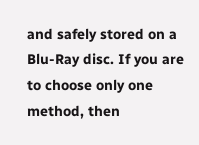and safely stored on a Blu-Ray disc. If you are to choose only one method, then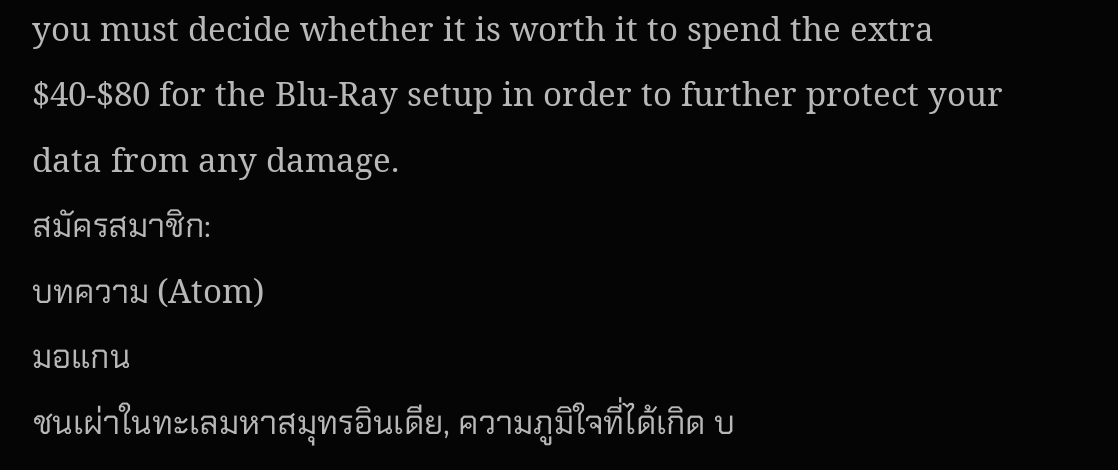you must decide whether it is worth it to spend the extra $40-$80 for the Blu-Ray setup in order to further protect your data from any damage.
สมัครสมาชิก:
บทความ (Atom)
มอแกน
ชนเผ่าในทะเลมหาสมุทรอินเดีย, ความภูมิใจที่ได้เกิด บ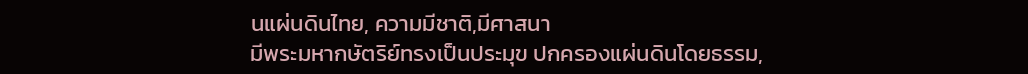นแผ่นดินไทย, ความมีชาติ,มีศาสนา
มีพระมหากษัตริย์ทรงเป็นประมุข ปกครองแผ่นดินโดยธรรม,